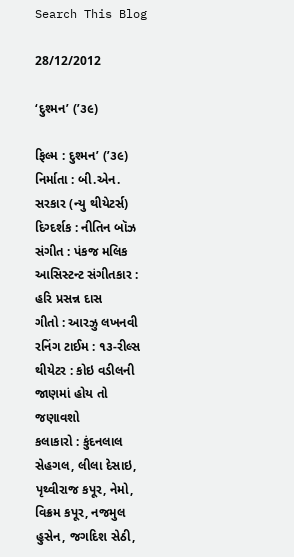Search This Blog

28/12/2012

‘દુશ્મન’ (’૩૯)

ફિલ્મ : દુશ્મન’ (’૩૯)
નિર્માતા : બી.એન. સરકાર (ન્યુ થીયેટર્સ)
દિગ્દર્શક : નીતિન બૉઝ
સંગીત : પંકજ મલિક
આસિસ્ટન્ટ સંગીતકાર : હરિ પ્રસન્ન દાસ
ગીતો : આરઝુ લખનવી
રનિંગ ટાઈમ : ૧૩-રીલ્સ
થીયેટર : કોઇ વડીલની જાણમાં હોય તો જણાવશો
કલાકારો : કુંદનલાલ સેહગલ, લીલા દેસાઇ, પૃથ્વીરાજ કપૂર, નેમો, વિક્રમ કપૂર, નજમુલ હુસેન, જગદિશ સેઠી,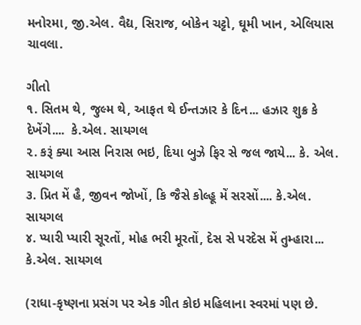મનોરમા, જી.એલ. વૈદ્ય, સિરાજ, બોકેન ચટ્ટો, ઘૂમી ખાન, એલિયાસ ચાવલા.

ગીતો
૧. સિતમ થે, જુલ્મ થે, આફત થે ઈન્તઝાર કે દિન... હઝાર શુક્ર કે દેખેંગે....  કે.એલ. સાયગલ
૨. કરૂં ક્યા આસ નિરાસ ભઇ, દિયા બુઝે ફિર સે જલ જાયે... કે. એલ. સાયગલ
૩. પ્રિત મેં હૈ, જીવન જોખોં, કિ જૈસે કોલ્હૂ મેં સરસોં.... કે.એલ. સાયગલ
૪. પ્યારી પ્યારી સૂરતોં, મોહ ભરી મૂરતોં, દેસ સે પરદેસ મેં તુમ્હારા... કે.એલ. સાયગલ

(રાધા-કૃષ્ણના પ્રસંગ પર એક ગીત કોઇ મહિલાના સ્વરમાં પણ છે.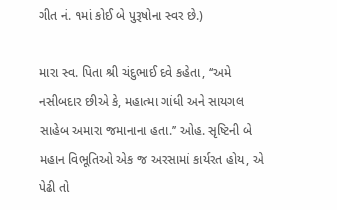ગીત નં. ૧માં કોઈ બે પુરૂષોના સ્વર છે.)

મારા સ્વ. પિતા શ્રી ચંદુભાઈ દવે કહેતા, ‘‘અમે નસીબદાર છીએ કે, મહાત્મા ગાંધી અને સાયગલ સાહેબ અમારા જમાનાના હતા.’’ ઓહ. સૃષ્ટિની બે મહાન વિભૂતિઓ એક જ અરસામાં કાર્યરત હોય, એ પેઢી તો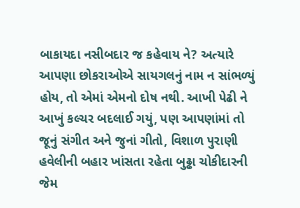બાકાયદા નસીબદાર જ કહેવાય ને? અત્યારે આપણા છોકરાઓએ સાયગલનું નામ ન સાંભળ્યું હોય, તો એમાં એમનો દોષ નથી. આખી પેઢી ને આખું કલ્ચર બદલાઈ ગયું, પણ આપણાંમાં તો જૂનું સંગીત અને જુનાં ગીતો, વિશાળ પુરાણી હવેલીની બહાર ખાંસતા રહેતા બુઢ્ઢા ચોકીદારની જેમ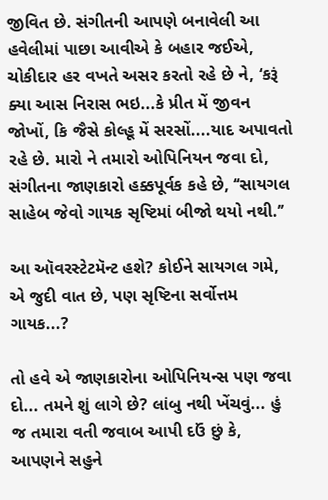જીવિત છે. સંગીતની આપણે બનાવેલી આ હવેલીમાં પાછા આવીએ કે બહાર જઈએ, ચોકીદાર હર વખતે અસર કરતો રહે છે ને, ‘કરૂં ક્યા આસ નિરાસ ભઇ...કે પ્રીત મેં જીવન જોખોં, કિ જૈસે કોલ્હૂ મેં સરસોં....યાદ અપાવતો રહે છે. મારો ને તમારો ઓપિનિયન જવા દો, સંગીતના જાણકારો હક્કપૂર્વક કહે છે, ‘‘સાયગલ સાહેબ જેવો ગાયક સૃષ્ટિમાં બીજો થયો નથી.’’

આ ઑવરસ્ટેટમૅન્ટ હશે? કોઈને સાયગલ ગમે, એ જુદી વાત છે, પણ સૃષ્ટિના સર્વોત્તમ ગાયક...?

તો હવે એ જાણકારોના ઓપિનિયન્સ પણ જવા દો... તમને શું લાગે છે? લાંબુ નથી ખેંચવું... હું જ તમારા વતી જવાબ આપી દઉં છું કે, આપણને સહુને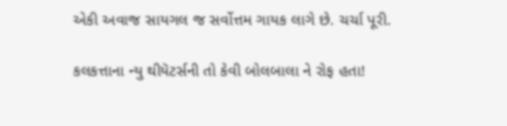એકી અવાજ સાયગલ જ સર્વોત્તમ ગાયક લાગે છે. ચર્ચા પૂરી.

કલકત્તાના ન્યુ થીયૅટર્સની તો કેવી બોલબાલા ને રોફ હતા!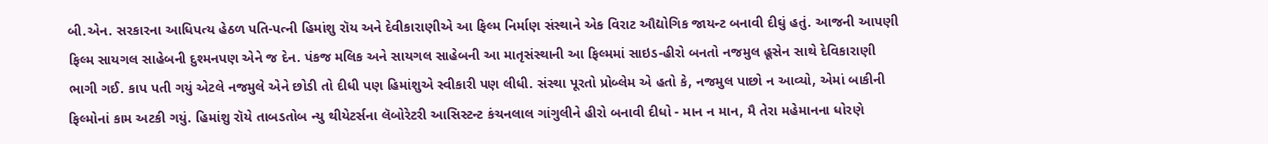બી.એન. સરકારના આધિપત્ય હેઠળ પતિ-પત્ની હિમાંશુ રૉય અને દેવીકારાણીએ આ ફિલ્મ નિર્માણ સંસ્થાને એક વિરાટ ઔદ્યોગિક જાયન્ટ બનાવી દીઘું હતું. આજની આપણી ફિલ્મ સાયગલ સાહેબની દુશ્મનપણ એને જ દેન. પંકજ મલિક અને સાયગલ સાહેબની આ માતૃસંસ્થાની આ ફિલ્મમાં સાઇડ-હીરો બનતો નજમુલ હૂસેન સાથે દેવિકારાણી ભાગી ગઈ. કાપ પતી ગયું એટલે નજમુલે એને છોડી તો દીધી પણ હિમાંશુએ સ્વીકારી પણ લીધી. સંસ્થા પૂરતો પ્રોબ્લેમ એ હતો કે, નજમુલ પાછો ન આવ્યો, એમાં બાકીની ફિલ્મોનાં કામ અટકી ગયું. હિમાંશુ રૉયે તાબડતોબ ન્યુ થીયેટર્સના લૅબોરેટરી આસિસ્ટન્ટ કંચનલાલ ગાંગુલીને હીરો બનાવી દીધો - માન ન માન, મૈ તેરા મહેમાનના ધોરણે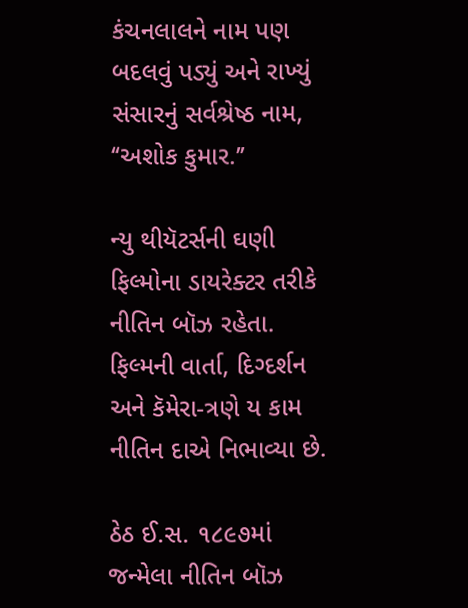કંચનલાલને નામ પણ બદલવું પડ્યું અને રાખ્યું સંસારનું સર્વશ્રેષ્ઠ નામ, ‘‘અશોક કુમાર.’’

ન્યુ થીયૅટર્સની ઘણી ફિલ્મોના ડાયરેક્ટર તરીકે નીતિન બૉઝ રહેતા. ફિલ્મની વાર્તા, દિગ્દર્શન અને કૅમેરા-ત્રણે ય કામ નીતિન દાએ નિભાવ્યા છે.

ઠેઠ ઈ.સ. ૧૮૯૭માં જન્મેલા નીતિન બૉઝ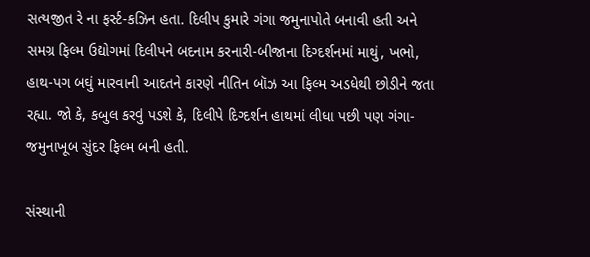સત્યજીત રે ના ફર્સ્ટ-કઝિન હતા. દિલીપ કુમારે ગંગા જમુનાપોતે બનાવી હતી અને સમગ્ર ફિલ્મ ઉદ્યોગમાં દિલીપને બદનામ કરનારી-બીજાના દિગ્દર્શનમાં માથું, ખભો, હાથ-પગ બઘું મારવાની આદતને કારણે નીતિન બૉઝ આ ફિલ્મ અડધેથી છોડીને જતા રહ્યા. જો કે, કબુલ કરવું પડશે કે, દિલીપે દિગ્દર્શન હાથમાં લીધા પછી પણ ગંગા-જમુનાખૂબ સુંદર ફિલ્મ બની હતી.

સંસ્થાની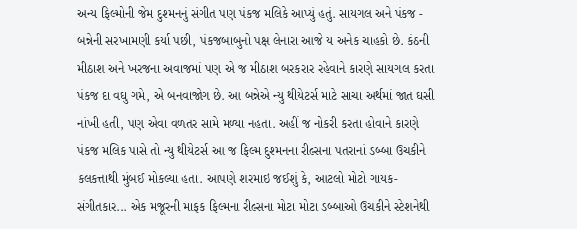અન્ય ફિલ્મોની જેમ દુશ્મનનું સંગીત પણ પંકજ મલિકે આપ્યું હતું. સાયગલ અને પંકજ - બન્નેની સરખામણી કર્યા પછી, પંકજબાબુનો પક્ષ લેનારા આજે ય અનેક ચાહકો છે. કંઠની મીઠાશ અને ખરજના અવાજમાં પણ એ જ મીઠાશ બરકરાર રહેવાને કારણે સાયગલ કરતા પંકજ દા વઘુ ગમે, એ બનવાજોગ છે. આ બન્નેએ ન્યુ થીયેટર્સ માટે સાચા અર્થમાં જાત ઘસી નાંખી હતી, પણ એવા વળતર સામે મળ્યા નહતા. અહીં જ નોકરી કરતા હોવાને કારણે પંકજ મલિક પાસે તો ન્યુ થીયેટર્સ આ જ ફિલ્મ દુશ્મનના રીલ્સના પતરાનાં ડબ્બા ઉચકીને કલકત્તાથી મુંબઈ મોકલ્યા હતા. આપણે શરમાઇ જઈશું કે, આટલો મોટો ગાયક-સંગીતકાર... એક મજૂરની માફક ફિલ્મના રીલ્સના મોટા મોટા ડબ્બાઓ ઉચકીને સ્ટેશનેથી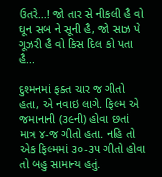ઉતરે...! જો તાર સે નીકલી હૈ વો ઘૂન સબ ને સૂની હૈ, જો સાઝ પે ગૂઝરી હૈ વો કિસ દિલ કો પતા હૈ...

દુશ્મનમાં ફક્ત ચાર જ ગીતો હતા, એ નવાઇ લાગે. ફિલ્મ એ જમાનાની (૩૯ની) હોવા છતાં માત્ર ૪-જ ગીતો હતા. નહિ તો એક ફિલ્મમાં ૩૦-૩૫ ગીતો હોવા તો બહુ સામાન્ય હતું.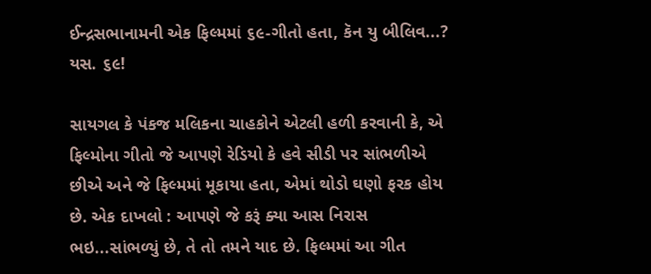ઈન્દ્રસભાનામની એક ફિલ્મમાં ૬૯-ગીતો હતા, કૅન યુ બીલિવ...? યસ. ૬૯!

સાયગલ કે પંકજ મલિકના ચાહકોને એટલી હળી કરવાની કે, એ ફિલ્મોના ગીતો જે આપણે રેડિયો કે હવે સીડી પર સાંભળીએ છીએ અને જે ફિલ્મમાં મૂકાયા હતા, એમાં થોડો ઘણો ફરક હોય છે. એક દાખલો : આપણે જે કરૂં ક્યા આસ નિરાસ ભઇ...સાંભળ્યું છે, તે તો તમને યાદ છે. ફિલ્મમાં આ ગીત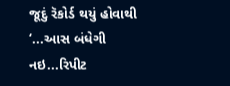જૂદું રૅકોર્ડ થયું હોવાથી ‘...આસ બંધેગી નઇ...રિપીટ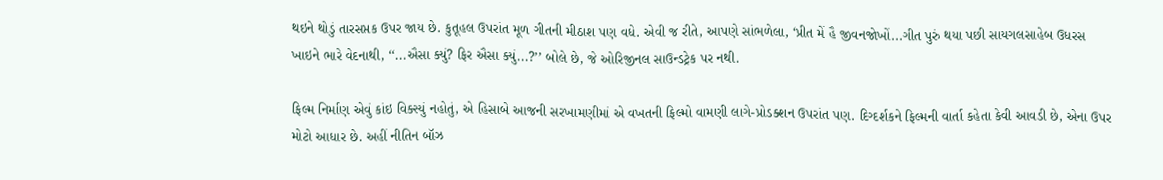થઇને થોડું તારસપ્તક ઉપર જાય છે. કુતૂહલ ઉપરાંત મૂળ ગીતની મીઠાશ પણ વધે. એવી જ રીતે, આપણે સાંભળેલા, ‘પ્રીત મેં હૈ જીવનજોખોં...ગીત પુરું થયા પછી સાયગલસાહેબ ઉધરસ ખાઇને ભારે વેદનાથી, ‘‘...ઐસા ક્યું? ફિર ઐસા ક્યું...?’’ બોલે છે, જે ઓરિજીનલ સાઉન્ડટ્રેક પર નથી.

ફિલ્મ નિર્માણ એવું કાંઇ વિક્સ્યું નહોતું, એ હિસાબે આજની સરખામણીમાં એ વખતની ફિલ્મો વામણી લાગે-પ્રોડક્શન ઉપરાંત પણ. દિગ્દર્શકને ફિલ્મની વાર્તા કહેતા કેવી આવડી છે, એના ઉપર મોટો આધાર છે. અહીં નીતિન બૉઝ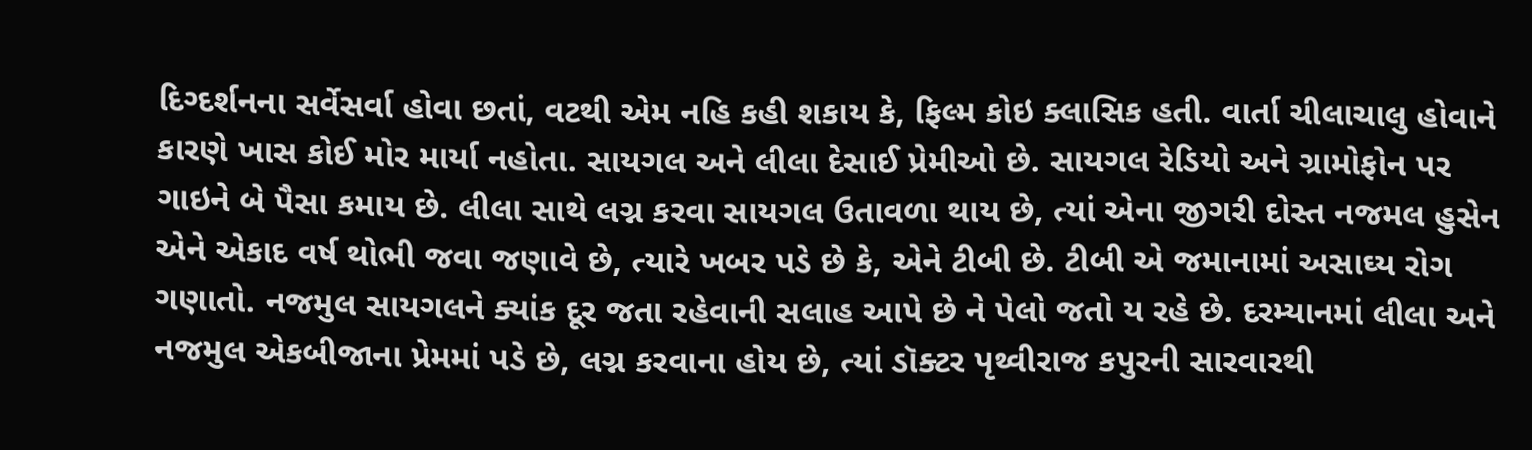દિગ્દર્શનના સર્વેસર્વા હોવા છતાં, વટથી એમ નહિ કહી શકાય કે, ફિલ્મ કોઇ ક્લાસિક હતી. વાર્તા ચીલાચાલુ હોવાને કારણે ખાસ કોઈ મોર માર્યા નહોતા. સાયગલ અને લીલા દેસાઈ પ્રેમીઓ છે. સાયગલ રેડિયો અને ગ્રામોફોન પર ગાઇને બે પૈસા કમાય છે. લીલા સાથે લગ્ન કરવા સાયગલ ઉતાવળા થાય છે, ત્યાં એના જીગરી દોસ્ત નજમલ હુસેન એને એકાદ વર્ષ થોભી જવા જણાવે છે, ત્યારે ખબર પડે છે કે, એને ટીબી છે. ટીબી એ જમાનામાં અસાઘ્ય રોગ ગણાતો. નજમુલ સાયગલને ક્યાંક દૂર જતા રહેવાની સલાહ આપે છે ને પેલો જતો ય રહે છે. દરમ્યાનમાં લીલા અને નજમુલ એકબીજાના પ્રેમમાં પડે છે, લગ્ન કરવાના હોય છે, ત્યાં ડૉક્ટર પૃથ્વીરાજ કપુરની સારવારથી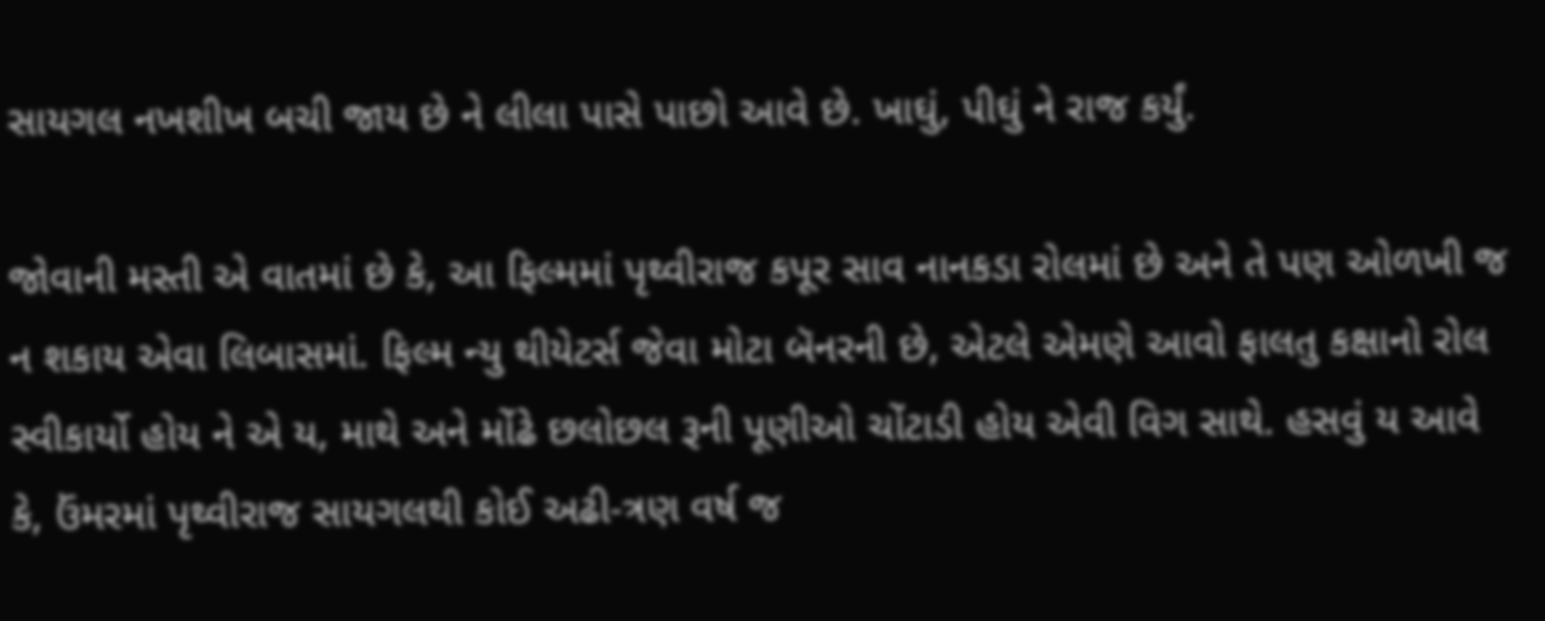સાયગલ નખશીખ બચી જાય છે ને લીલા પાસે પાછો આવે છે. ખાઘું, પીઘું ને રાજ કર્યું.

જોવાની મસ્તી એ વાતમાં છે કે, આ ફિલ્મમાં પૃથ્વીરાજ કપૂર સાવ નાનકડા રોલમાં છે અને તે પણ ઓળખી જ ન શકાય એવા લિબાસમાં. ફિલ્મ ન્યુ થીયેટર્સ જેવા મોટા બૅનરની છે, એટલે એમણે આવો ફાલતુ કક્ષાનો રોલ સ્વીકાર્યો હોય ને એ ય, માથે અને મોંઢે છલોછલ રૂની પૂણીઓ ચોંટાડી હોય એવી વિગ સાથે. હસવું ય આવે કે, ઉંમરમાં પૃથ્વીરાજ સાયગલથી કોઈ અઢી-ત્રણ વર્ષ જ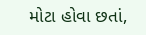મોટા હોવા છતાં,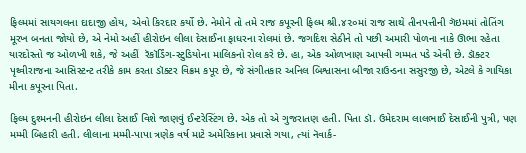ફિલ્મમાં સાયગલના દાદાજી હોય, એવો કિરદાર કર્યો છે. નેમોને તો તમે રાજ કપૂરની ફિલ્મ શ્રી.૪૨૦માં રાજ સાથે તીનપત્તીની ગૅઇમમાં તોતિંગ  મૂરખ બનતા જોયો છે, એ નેમો અહીં હીરોઇન લીલા દેસાઈના ફાધરના રોલમાં છે. જગદિશ સેઠીને તો પછી અમારી પોળના નાકે ઊભા રહેતા યારદોસ્તો જ ઓળખી શકે, જે અહીં  રૅકૉર્ડિંગ-સ્ટુડિયોના માલિકનો રોલ કરે છે. હા, એક ઓળખાણ આપવી ગમ્મત પડે એવી છે. ડૉક્ટર પૃથ્વીરાજના આસિસ્ટન્ટ તરીકે કામ કરતા ડૉક્ટર વિક્રમ કપૂર છે, જે સંગીતકાર અનિલ બિશ્વાસના બીજા રાઉન્ડના સસુરજી છે, એટલે કે ગાયિકા મીના કપૂરના પિતા.

ફિલ્મ દુશ્મનની હીરોઇન લીલા દેસાઈ વિશે જાણવું ઈન્ટરેસ્ટિંગ છે. એક તો એ ગુજરાતણ હતી. પિતા ડૉ. ઉમેદરામ લાલભાઈ દેસાઈની પુત્રી, પણ મમ્મી બિહારી હતી. લીલાના મમ્મી-પાપા ત્રણેક વર્ષ માટે અમેરિકાના પ્રવાસે ગયા, ત્યાં નૅવાર્ક-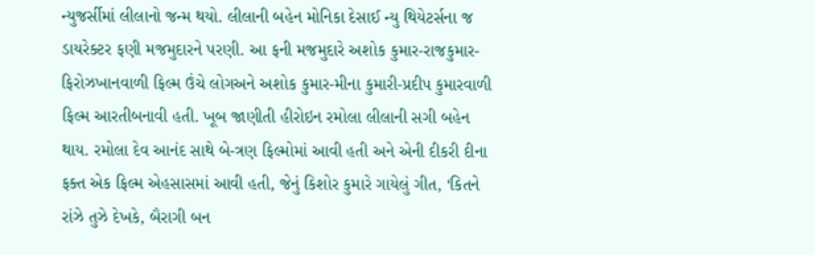ન્યુજર્સીમાં લીલાનો જન્મ થયો. લીલાની બહેન મોનિકા દેસાઈ ન્યુ થિયેટર્સના જ ડાયરેક્ટર ફણી મજમુદારને પરણી. આ ફની મજમુદારે અશોક કુમાર-રાજકુમાર-ફિરોઝખાનવાળી ફિલ્મ ઉંચે લોગઅને અશોક કુમાર-મીના કુમારી-પ્રદીપ કુમારવાળી ફિલ્મ આરતીબનાવી હતી. ખૂબ જાણીતી હીરોઇન રમોલા લીલાની સગી બહેન થાય. રમોલા દેવ આનંદ સાથે બે-ત્રણ ફિલ્મોમાં આવી હતી અને એની દીકરી દીના ફક્ત એક ફિલ્મ એહસાસમાં આવી હતી, જેનું કિશોર કુમારે ગાયેલું ગીત, ‘કિતને રાંઝે તુઝે દેખકે, બૈરાગી બન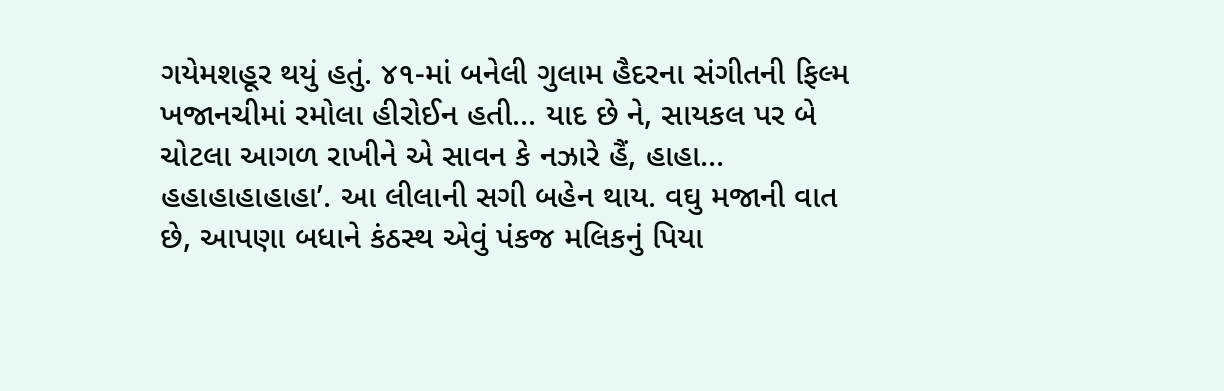ગયેમશહૂર થયું હતું. ૪૧-માં બનેલી ગુલામ હૈદરના સંગીતની ફિલ્મ ખજાનચીમાં રમોલા હીરોઈન હતી... યાદ છે ને, સાયકલ પર બે ચોટલા આગળ રાખીને એ સાવન કે નઝારે હૈં, હાહા... હહાહાહાહાહા’. આ લીલાની સગી બહેન થાય. વઘુ મજાની વાત છે, આપણા બધાને કંઠસ્થ એવું પંકજ મલિકનું પિયા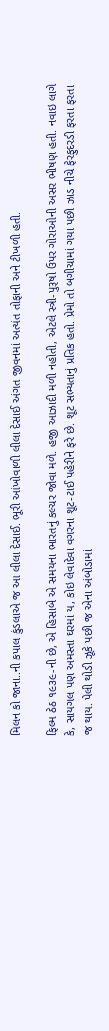મિલન કો જાના..ની કપાલ કુંડલાએ જ આ લીલા દેસાઈ. ભૂરી આંખોવાળી લીલા દેસાઈ અંગત જીવનમાં અત્યંત તોફાની અને ટીખળી હતી.

ફિલ્મ ઠેઠ ૧૯૩૯-ની છે, એ હિસાબે એ સમયના ભારતનું કલ્ચર જોવા મળે. હજી આઝાદી મળી નહોતી, એટલે સ્ત્રી-પુરૂષો ઉપર ગોરાઓની અસર ભીષણ હતી. નવાઇ લાગે કે, સાયગલ પણ અમસ્તા ઘરમાં ય, કોઇ લેવાદેવા વગરના શૂટ-ટાઈ પહેરીને ફરે છે. શૂટ સભ્યતાનું પ્રતિક હતો. પ્રેમો તો બગીચામાં ગયા પછી ઝાડ નીચે ફેરફુદરડી ફરતા ફરતા જ થાય. પેલી થોડી ઝૂકે પછી જ એના અંબોડામાં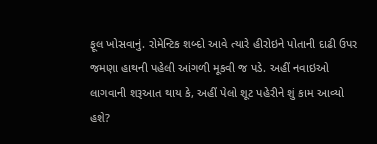ફૂલ ખોસવાનું. રોમેન્ટિક શબ્દો આવે ત્યારે હીરોઇને પોતાની દાઢી ઉપર જમણા હાથની પહેલી આંગળી મૂકવી જ પડે. અહીં નવાઇઓ લાગવાની શરૂઆત થાય કે, અહીં પેલો શૂટ પહેરીને શું કામ આવ્યો હશે?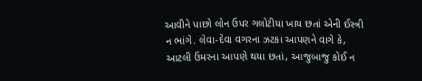આવીને પાછો લોન ઉપર ગલોટીયા ખાય છતાં એની ઈસ્ત્રી ન ભાંગે. લેવા-દેવા વગરના ઝટકા આપણને વાગે કે, આટલી ઉંમરના આપણે થયા છતાં, આજુબાજુ કોઈ ન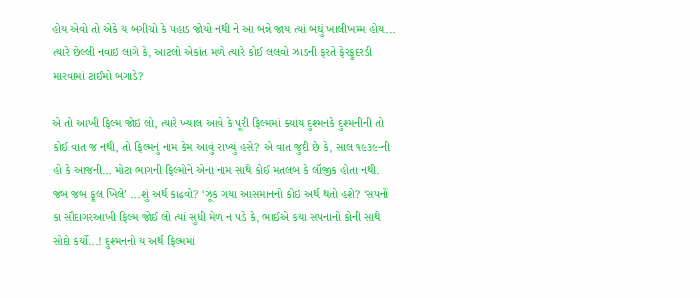હોય એવો તો એકે ય બગીચો કે પહાડ જોયો નથી ને આ બન્ને જાય ત્યાં બઘું ખાલીખમ્મ હોય... ત્યારે છેલ્લી નવાઇ લાગે કે, આટલો એકાંત મળે ત્યારે કોઈ લલવો ઝાડની ફરતે ફેરફુદરડી મારવામાં ટાઈમો બગાડે?

એ તો આખી ફિલ્મ જોઇ લો, ત્યારે ખ્યાલ આવે કે પૂરી ફિલ્મમાં ક્યાંય દુશ્મનકે દુશ્મનીની તો કોઈ વાત જ નથી, તો ફિલ્મનું નામ કેમ આવું રાખ્યું હસે? એ વાત જુદી છે કે, સાલ ૧૯૩૯-ની હો કે આજની... મોટા ભાગની ફિલ્મોને એના નામ સાથે કોઈ મતલબ કે લૉજીક હોતા નથી. જબ જબ ફૂલ ખિલે’ ...શું અર્થ કાઢવો? ‘ઝૂક ગયા આસમાનનો કોઇ અર્થ થતો હશે? ‘સપનોં કા સૌદાગરઆખી ફિલ્મ જોઈ લો ત્યાં સુધી મેળ ન પડે કે, ભાઈએ કયા સપનાનો કોની સાથે સોદો કર્યો...! દુશ્મનનો ય અર્થ ફિલ્મમાં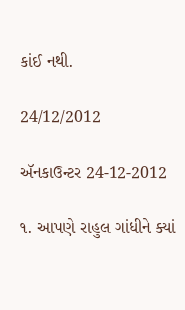કાંઈ નથી.

24/12/2012

ઍનકાઉન્ટર 24-12-2012

૧. આપણે રાહુલ ગાંધીને ક્યાં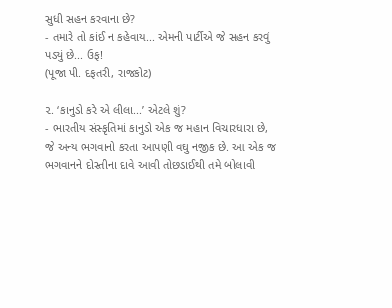સુધી સહન કરવાના છે?
- તમારે તો કાંઈ ન કહેવાય... એમની પાર્ટીએ જે સહન કરવું પડ્યું છે... ઉફ!
(પૂજા પી. દફતરી, રાજકોટ)

૨. ‘કાનુડો કરે એ લીલા...’ એટલે શું?
- ભારતીય સંસ્કૃતિમાં કાનુડો એક જ મહાન વિચારધારા છે, જે અન્ય ભગવાનો કરતા આપણી વઘુ નજીક છે. આ એક જ ભગવાનને દોસ્તીના દાવે આવી તોછડાઈથી તમે બોલાવી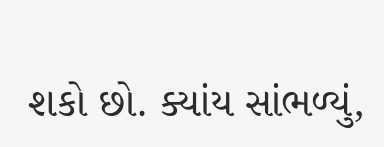શકો છો. ક્યાંય સાંભળ્યું,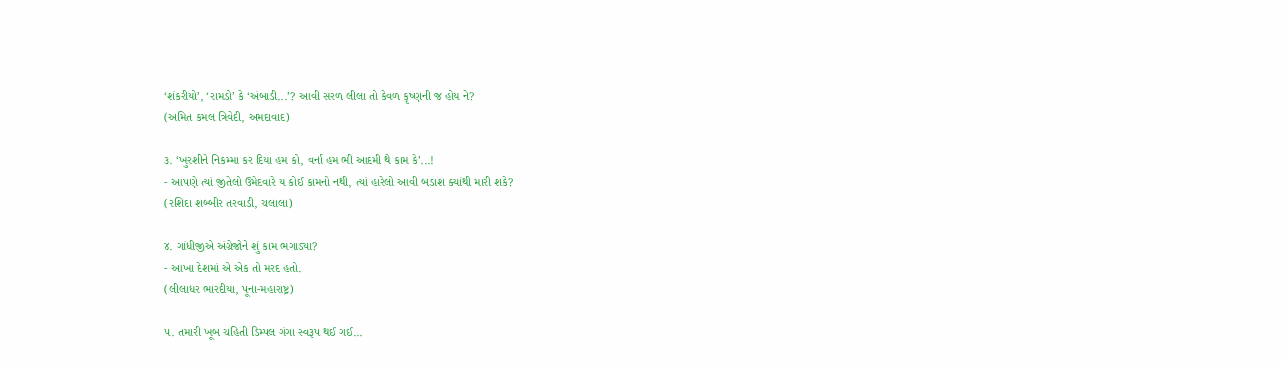‘શંકરીયો’, ‘રામડો’ કે ‘અંબાડી...’? આવી સરળ લીલા તો કેવળ કૃષ્ણની જ હોય ને?
(અમિત કમલ ત્રિવેદી, અમદાવાદ)

૩. ‘ખુરશીને નિકમ્મા કર દિયા હમ કો, વર્ના હમ ભી આદમી થે કામ કે’...!
- આપણે ત્યાં જીતેલો ઉમેદવારે ય કોઈ કામનો નથી, ત્યાં હારેલો આવી બડાશ ક્યાંથી મારી શકે?
(રશિદા શબ્બીર તરવાડી, ચલાલા)

૪. ગાંધીજીએ અંગ્રેજોને શું કામ ભગાડ્યા?
- આખા દેશમાં એ એક તો મરદ હતો.
(લીલાધર ભારદીયા, પૂના-મહારાષ્ટ્ર)

૫. તમારી ખૂબ ચહિતી ડિમ્પલ ગંગા સ્વરૂપ થઈ ગઈ...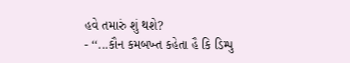હવે તમારું શું થશે?
- ‘‘...કૌન કમબખ્ત કહેતા હૈ કિ ડિમ્પુ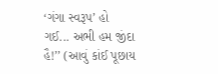‘ગંગા સ્વરૂપ’ હો ગઈ... અભી હમ જીંદા હૈ!’’ (આવું કાંઈ પૂછાય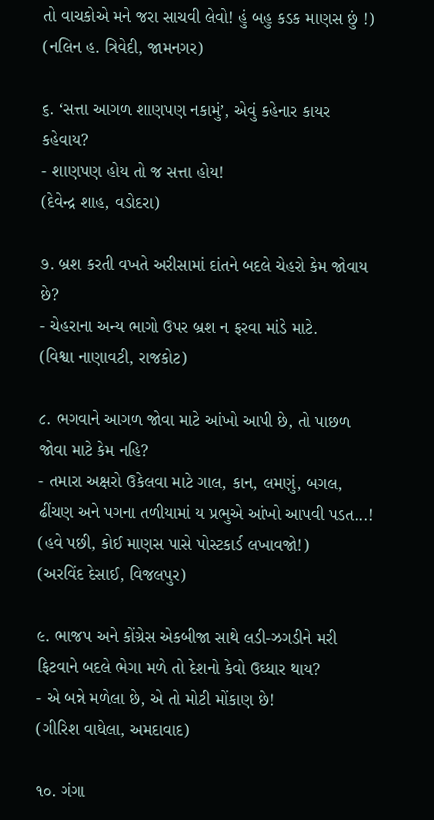તો વાચકોએ મને જરા સાચવી લેવો! હું બહુ કડક માણસ છું !)
(નલિન હ. ત્રિવેદી, જામનગર)

૬. ‘સત્તા આગળ શાણપણ નકામું’, એવું કહેનાર કાયર કહેવાય?
- શાણપણ હોય તો જ સત્તા હોય!
(દેવેન્દ્ર શાહ, વડોદરા)

૭. બ્રશ કરતી વખતે અરીસામાં દાંતને બદલે ચેહરો કેમ જોવાય છે?
- ચેહરાના અન્ય ભાગો ઉપર બ્રશ ન ફરવા માંડે માટે.
(વિશ્વા નાણાવટી, રાજકોટ)

૮. ભગવાને આગળ જોવા માટે આંખો આપી છે, તો પાછળ જોવા માટે કેમ નહિ?
- તમારા અક્ષરો ઉકેલવા માટે ગાલ, કાન, લમણું, બગલ, ઢીંચણ અને પગના તળીયામાં ય પ્રભુએ આંખો આપવી પડત...! (હવે પછી, કોઈ માણસ પાસે પોસ્ટકાર્ડ લખાવજો!)
(અરવિંદ દેસાઈ, વિજલપુર)

૯. ભાજપ અને કોંગ્રેસ એકબીજા સાથે લડી-ઝગડીને મરી ફિટવાને બદલે ભેગા મળે તો દેશનો કેવો ઉઘ્ધાર થાય?
- એ બન્ને મળેલા છે, એ તો મોટી મોંકાણ છે!
(ગીરિશ વાઘેલા, અમદાવાદ)

૧૦. ગંગા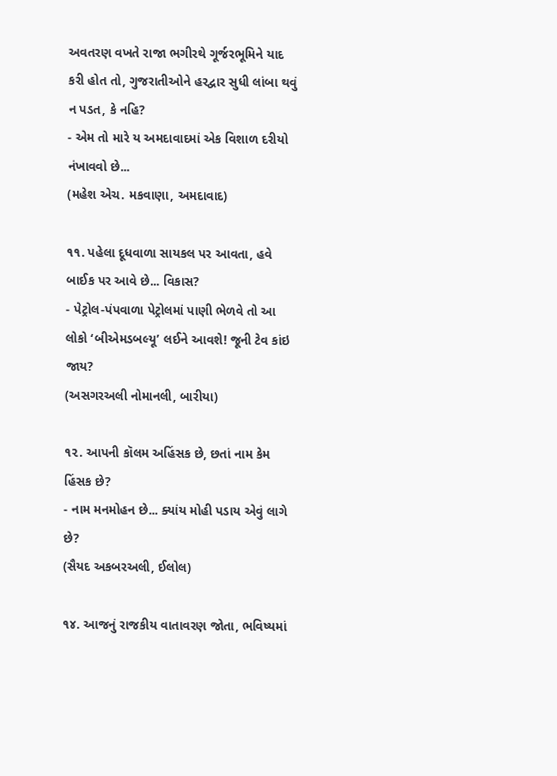અવતરણ વખતે રાજા ભગીરથે ગૂર્જરભૂમિને યાદ કરી હોત તો, ગુજરાતીઓને હરદ્વાર સુધી લાંબા થવું ન પડત, કે નહિ?
- એમ તો મારે ય અમદાવાદમાં એક વિશાળ દરીયો નંખાવવો છે...
(મહેશ એચ. મકવાણા, અમદાવાદ)

૧૧. પહેલા દૂધવાળા સાયકલ પર આવતા, હવે બાઈક પર આવે છે... વિકાસ?
- પેટ્રોલ-પંપવાળા પેટ્રોલમાં પાણી ભેળવે તો આ લોકો ‘બીએમડબલ્યૂ’ લઈને આવશે! જૂની ટેવ કાંઇ જાય?
(અસગરઅલી નોમાનલી, બારીયા)

૧૨. આપની કૉલમ અહિંસક છે, છતાં નામ કેમ હિંસક છે?
- નામ મનમોહન છે... ક્યાંય મોહી પડાય એવું લાગે છે?
(સૈયદ અકબરઅલી, ઈલોલ)

૧૪. આજનું રાજકીય વાતાવરણ જોતા, ભવિષ્યમાં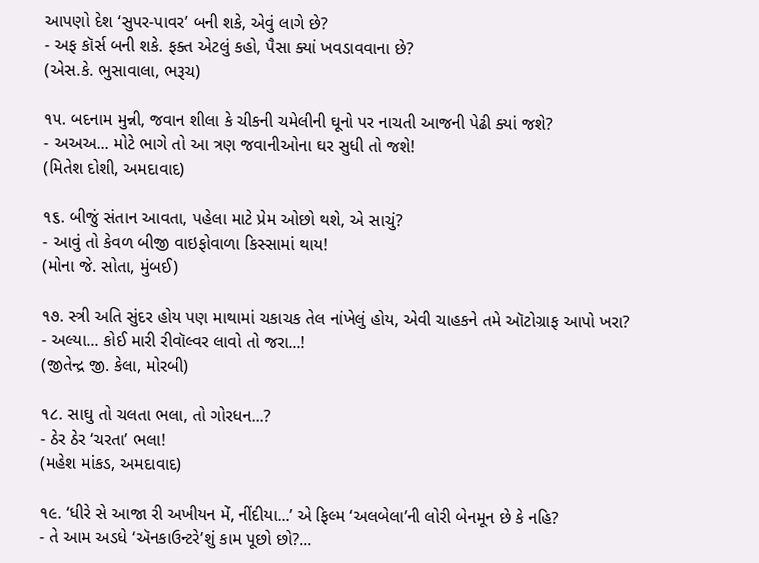આપણો દેશ ‘સુપર-પાવર’ બની શકે, એવું લાગે છે?
- અફ કૉર્સ બની શકે. ફક્ત એટલું કહો, પૈસા ક્યાં ખવડાવવાના છે?
(એસ.કે. ભુસાવાલા, ભરૂચ)

૧૫. બદનામ મુન્ની, જવાન શીલા કે ચીકની ચમેલીની ઘૂનો પર નાચતી આજની પેઢી ક્યાં જશે?
- અઅઅ... મોટે ભાગે તો આ ત્રણ જવાનીઓના ઘર સુધી તો જશે!
(મિતેશ દોશી, અમદાવાદ)

૧૬. બીજું સંતાન આવતા, પહેલા માટે પ્રેમ ઓછો થશે, એ સાચું?
- આવું તો કેવળ બીજી વાઇફોવાળા કિસ્સામાં થાય!
(મોના જે. સોતા, મુંબઈ)

૧૭. સ્ત્રી અતિ સુંદર હોય પણ માથામાં ચકાચક તેલ નાંખેલું હોય, એવી ચાહકને તમે ઑટોગ્રાફ આપો ખરા?
- અલ્યા... કોઈ મારી રીવૉલ્વર લાવો તો જરા...!
(જીતેન્દ્ર જી. કેલા, મોરબી)

૧૮. સાઘુ તો ચલતા ભલા, તો ગોરધન...?
- ઠેર ઠેર ‘ચરતા’ ભલા!
(મહેશ માંકડ, અમદાવાદ)

૧૯. ‘ધીરે સે આજા રી અખીયન મેં, નીંદીયા...’ એ ફિલ્મ ‘અલબેલા’ની લોરી બેનમૂન છે કે નહિ?
- તે આમ અડધે ‘ઍનકાઉન્ટરે’શું કામ પૂછો છો?...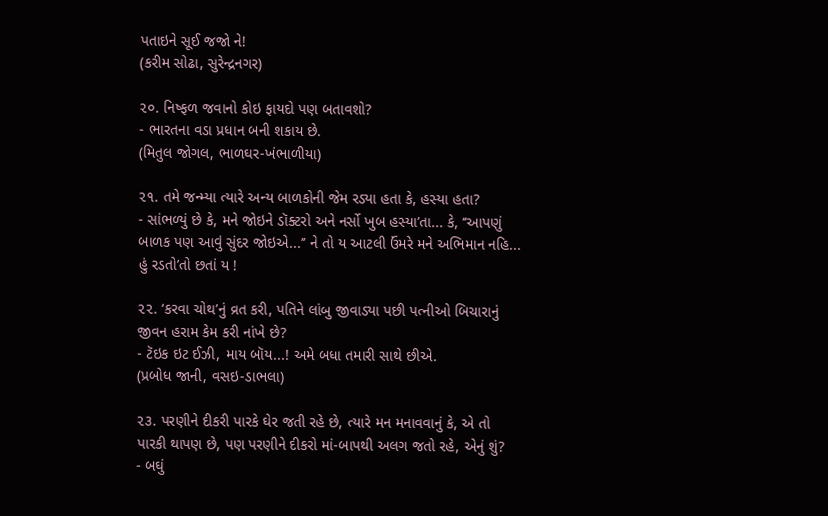પતાઇને સૂઈ જજો ને!
(કરીમ સોઢા, સુરેન્દ્રનગર)

૨૦. નિષ્ફળ જવાનો કોઇ ફાયદો પણ બતાવશો?
- ભારતના વડા પ્રધાન બની શકાય છે.
(મિતુલ જોગલ, ભાળઘર-ખંભાળીયા)

૨૧. તમે જન્મ્યા ત્યારે અન્ય બાળકોની જેમ રડ્યા હતા કે, હસ્યા હતા?
- સાંભળ્યું છે કે, મને જોઇને ડૉક્ટરો અને નર્સો ખુબ હસ્યા’તા... કે, ‘‘આપણું બાળક પણ આવું સુંદર જોઇએ...’’ ને તો ય આટલી ઉંમરે મને અભિમાન નહિ... હું રડતો’તો છતાં ય !

૨૨. ‘કરવા ચોથ’નું વ્રત કરી, પતિને લાંબુ જીવાડ્યા પછી પત્નીઓ બિચારાનું જીવન હરામ કેમ કરી નાંખે છે?
- ટૅઇક ઇટ ઈઝી, માય બૉય...! અમે બધા તમારી સાથે છીએ.
(પ્રબોધ જાની, વસઇ-ડાભલા)

૨૩. પરણીને દીકરી પારકે ઘેર જતી રહે છે, ત્યારે મન મનાવવાનું કે, એ તો પારકી થાપણ છે, પણ પરણીને દીકરો માં-બાપથી અલગ જતો રહે, એનું શું?
- બઘું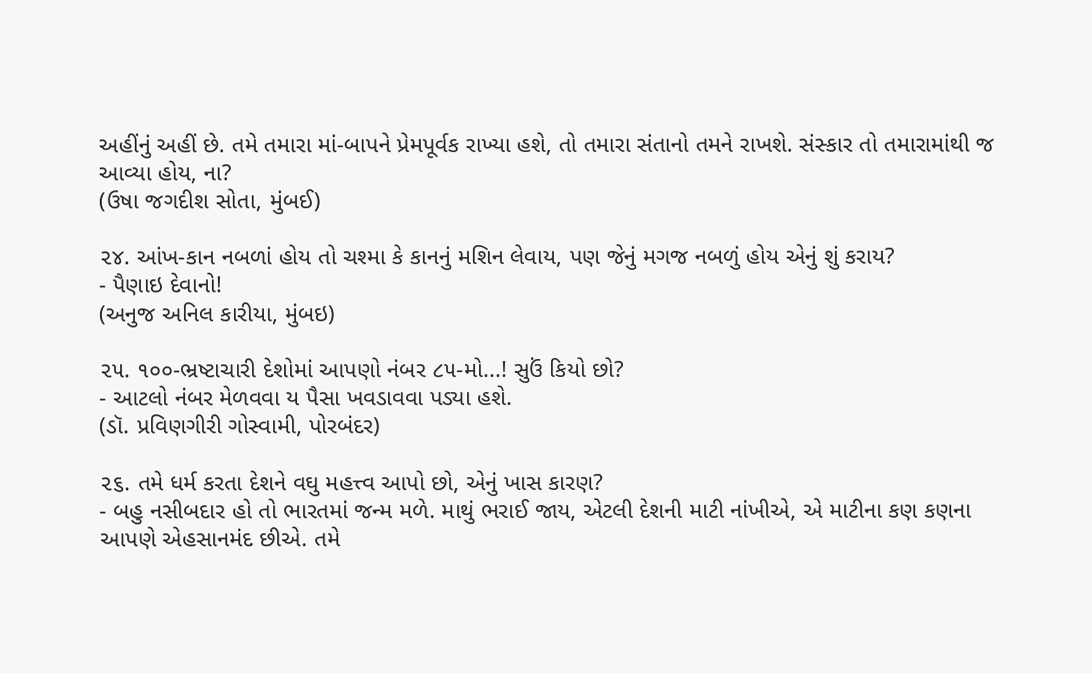અહીંનું અહીં છે. તમે તમારા માં-બાપને પ્રેમપૂર્વક રાખ્યા હશે, તો તમારા સંતાનો તમને રાખશે. સંસ્કાર તો તમારામાંથી જ આવ્યા હોય, ના?
(ઉષા જગદીશ સોતા, મુંબઈ)

૨૪. આંખ-કાન નબળાં હોય તો ચશ્મા કે કાનનું મશિન લેવાય, પણ જેનું મગજ નબળું હોય એનું શું કરાય?
- પૈણાઇ દેવાનો!
(અનુજ અનિલ કારીયા, મુંબઇ)

૨૫. ૧૦૦-ભ્રષ્ટાચારી દેશોમાં આપણો નંબર ૮૫-મો...! સુઉં કિયો છો?
- આટલો નંબર મેળવવા ય પૈસા ખવડાવવા પડ્યા હશે.
(ડૉ. પ્રવિણગીરી ગોસ્વામી, પોરબંદર)

૨૬. તમે ધર્મ કરતા દેશને વઘુ મહત્ત્વ આપો છો, એનું ખાસ કારણ?
- બહુ નસીબદાર હો તો ભારતમાં જન્મ મળે. માથું ભરાઈ જાય, એટલી દેશની માટી નાંખીએ, એ માટીના કણ કણના આપણે એહસાનમંદ છીએ. તમે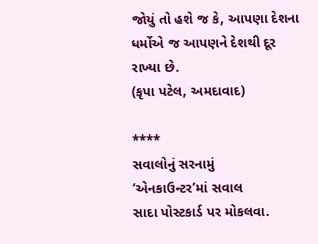જોયું તો હશે જ કે, આપણા દેશના ધર્મોએ જ આપણને દેશથી દૂર રાખ્યા છે.
(કૃપા પટેલ, અમદાવાદ)

****
સવાલોનું સરનામું
‘એનકાઉન્ટર’માં સવાલ
સાદા પોસ્ટકાર્ડ પર મોકલવા.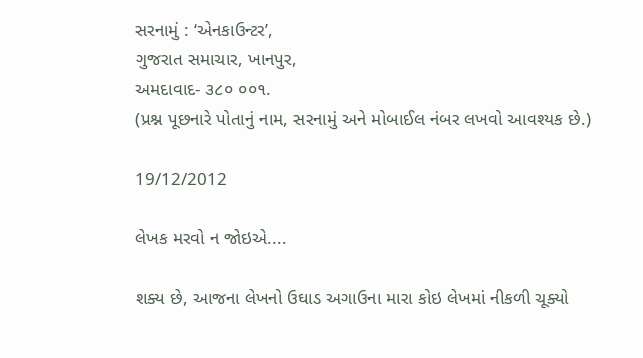સરનામું : ‘એનકાઉન્ટર’,
ગુજરાત સમાચાર, ખાનપુર,
અમદાવાદ- ૩૮૦ ૦૦૧.
(પ્રશ્ન પૂછનારે પોતાનું નામ, સરનામું અને મોબાઈલ નંબર લખવો આવશ્યક છે.)

19/12/2012

લેખક મરવો ન જોઇએ....

શક્ય છે, આજના લેખનો ઉઘાડ અગાઉના મારા કોઇ લેખમાં નીકળી ચૂક્યો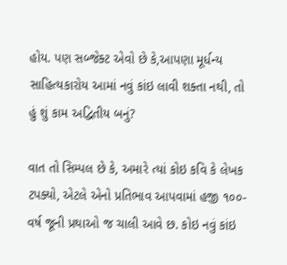હોય. પણ સબ્જેક્ટ એવો છે કે,આપણા મૂર્ધન્ય સાહિત્યકારોય આમાં નવું કાંઇ લાવી શક્તા નથી, તો હું શું કામ અદ્વિતીય બનું?

વાત તો સિમ્પલ છે કે, અમારે ત્યાં કોઇ કવિ કે લેખક ટપક્યો, એટલે એનો પ્રતિભાવ આપવામાં હજી ૧૦૦-વર્ષ જૂની પ્રથાઓ જ ચાલી આવે છ. કોઇ નવું કાંઇ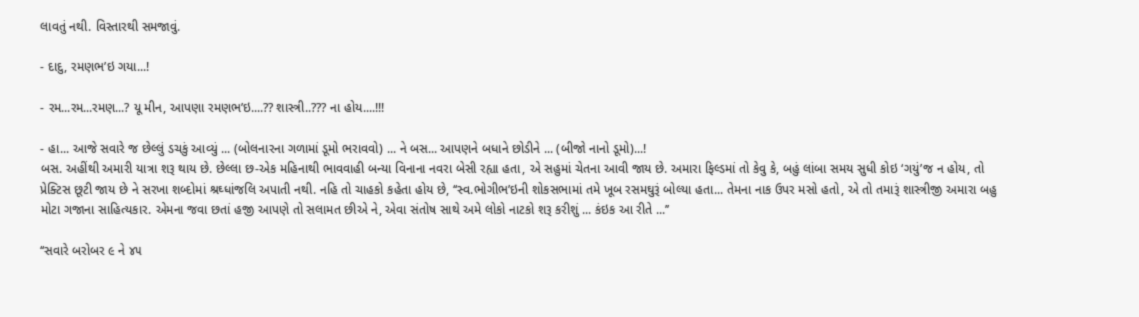લાવતું નથી. વિસ્તારથી સમજાવું.

- દાદુ, રમણભ’ઇ ગયા...!

- રમ...રમ...રમણ...? યૂ મીન, આપણા રમણભ’ઇ....?? શાસ્ત્રી..??? ના હોય....!!!

- હા... આજે સવારે જ છેલ્લું ડચકું આવ્યું ... (બોલનારના ગળામાં ડૂમો ભરાવવો) ... ને બસ... આપણને બધાને છોડીને ... (બીજો નાનો ડૂમો)...!
બસ. અહીંથી અમારી યાત્રા શરૂ થાય છે. છેલ્લા છ-એક મહિનાથી ભાવવાહી બન્યા વિનાના નવરા બેસી રહ્યા હતા, એ સહુમાં ચેતના આવી જાય છે. અમારા ફિલ્ડમાં તો કેવુ કે, બહું લાંબા સમય સુધી કોઇ ‘ગયું’જ ન હોય, તો પ્રેક્ટિસ છૂટી જાય છે ને સરખા શબ્દોમાં શ્રઘ્ધાંજલિ અપાતી નથી. નહિ તો ચાહકો કહેતા હોય છે, ‘‘સ્વ.ભોગીભ’ઇની શોકસભામાં તમે ખૂબ રસમઘુરૂં બોલ્યા હતા... તેમના નાક ઉપર મસો હતો, એ તો તમારૂં શાસ્ત્રીજી અમારા બહુ મોટા ગજાના સાહિત્યકાર. એમના જવા છતાં હજી આપણે તો સલામત છીએ ને, એવા સંતોષ સાથે અમે લોકો નાટકો શરૂ કરીશું ... કંઇક આ રીતે ...’’

‘‘સવારે બરોબર ૯ ને ૪૫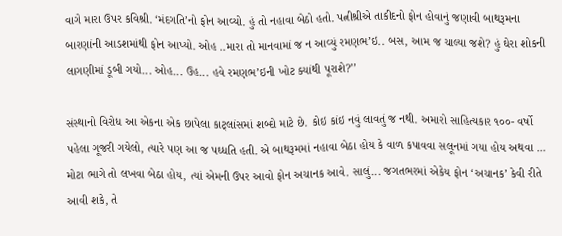વાગે મારા ઉપર કવિશ્રી. ‘મંદગતિ’નો ફોન આવ્યો. હું તો નહાવા બેઠો હતો. પત્નીશ્રીએ તાકીદનો ફોન હોવાનું જણાવી બાથરૂમના બારણાંની આડશમાંથી ફોન આપ્યો. ઓહ ..મારા તો માનવામાં જ ન આવ્યું રમણભ’ઇ.. બસ, આમ જ ચાલ્યા જશે? હું ઘેરા શોકની લાગણીમાં ડૂબી ગયો... ઓહ... ઉહ... હવે રમણભ’ઇની ખોટ ક્યાંથી પૂરાશે?’’

સંસ્થાનો વિરોધ આ એકના એક છાપેલા કાટ્‌લાંસમાં શબ્દો માટે છે. કોઇ કાંઇ નવું લાવતું જ નથી. અમારો સાહિત્યકાર ૧૦૦- વર્ષો પહેલા ગૂજરી ગયેલો, ત્યારે પણ આ જ પઘ્ધતિ હતી. એ બાથરૂમમાં નહાવા બેઠા હોય કે વાળ કપાવવા સલૂનમાં ગયા હોય અથવા ... મોટા ભાગે તો લખવા બેઠા હોય, ત્યાં એમની ઉપર આવો ફોન અચાનક આવે. સાલું... જગતભરમાં એકેય ફોન ‘અચાનક’ કેવી રીતે આવી શકે, તે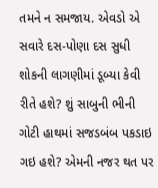તમને ન સમજાય. એવડો એ સવારે દસ-પોણા દસ સુધી શોકની લાગણીમાં ડૂબ્યા કેવી રીતે હશે? શું સાબુની ભીની ગોટી હાથમાં સજડબંબ પકડાઇ ગઇ હશે? એમની નજર થત પર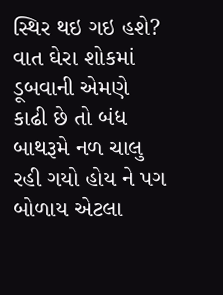સ્થિર થઇ ગઇ હશે? વાત ઘેરા શોકમાં ડૂબવાની એમણે કાઢી છે તો બંધ બાથરૂમે નળ ચાલુ રહી ગયો હોય ને પગ બોળાય એટલા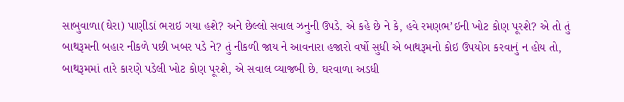સાબુવાળા(ઘેરા) પાણીડાં ભરાઇ ગયા હશે? અને છેલ્લો સવાલ ઝનુની ઉપડે. એ કહે છે ને કે, હવે રમણભ’ઇની ખોટ કોણ પૂરશે? એ તો તું બાથરૂમની બહાર નીકળે પછી ખબર પડે ને? તું નીકળી જાય ને આવનારા હજારો વર્ષો સુધી એ બાથરૂમનો કોઇ ઉપયોગ કરવાનું ન હોય તો, બાથરૂમમાં તારે કારણે પડેલી ખોટ કોણ પૂરશે, એ સવાલ વ્યાજબી છે. ઘરવાળા અડધી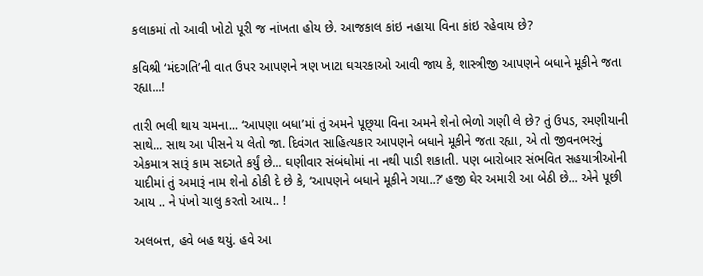કલાકમાં તો આવી ખોટો પૂરી જ નાંખતા હોય છે. આજકાલ કાંઇ નહાયા વિના કાંઇ રહેવાય છે?

કવિશ્રી ‘મંદગતિ’ની વાત ઉપર આપણને ત્રણ ખાટા ઘચરકાઓ આવી જાય કે, શાસ્ત્રીજી આપણને બધાને મૂકીને જતા રહ્યા...!

તારી ભલી થાય ચમના... ‘આપણા બધા’માં તું અમને પૂછ્‌યા વિના અમને શેનો ભેળો ગણી લે છે? તું ઉપડ, રમણીયાની સાથે... સાથ આ પીસને ય લેતો જા. દિવંગત સાહિત્યકાર આપણને બધાને મૂકીને જતા રહ્યા, એ તો જીવનભરનું એકમાત્ર સારૂં કામ સદગતે કર્યું છે... ઘણીવાર સંબંધોમાં ના નથી પાડી શકાતી. પણ બારોબાર સંભવિત સહયાત્રીઓની યાદીમાં તું અમારૂં નામ શેનો ઠોકી દે છે કે, ‘આપણને બધાને મૂકીને ગયા..?’ હજી ઘેર અમારી આ બેઠી છે... એને પૂછી આય .. ને પંખો ચાલુ કરતો આય.. !

અલબત્ત, હવે બહ થયું. હવે આ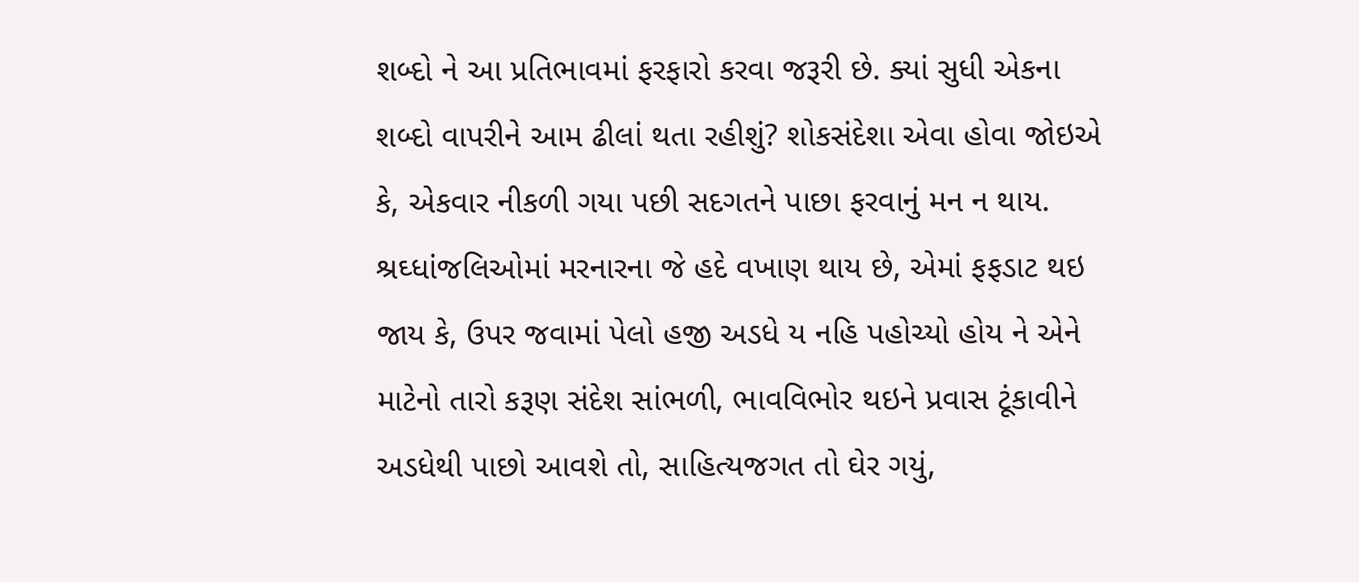શબ્દો ને આ પ્રતિભાવમાં ફરફારો કરવા જરૂરી છે. ક્યાં સુધી એકના શબ્દો વાપરીને આમ ઢીલાં થતા રહીશું? શોકસંદેશા એવા હોવા જોઇએ કે, એકવાર નીકળી ગયા પછી સદગતને પાછા ફરવાનું મન ન થાય. શ્રઘ્ધાંજલિઓમાં મરનારના જે હદે વખાણ થાય છે, એમાં ફફડાટ થઇ જાય કે, ઉપર જવામાં પેલો હજી અડધે ય નહિ પહોચ્યો હોય ને એને માટેનો તારો કરૂણ સંદેશ સાંભળી, ભાવવિભોર થઇને પ્રવાસ ટૂંકાવીને અડધેથી પાછો આવશે તો, સાહિત્યજગત તો ઘેર ગયું,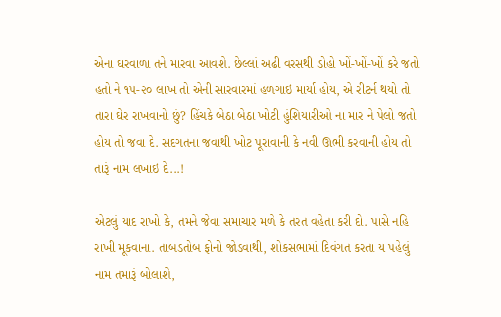એના ઘરવાળા તને મારવા આવશે. છેલ્લાં અઢી વરસથી ડોહો ખોં-ખોં-ખોં કરે જતો હતો ને ૧૫-૨૦ લાખ તો એની સારવારમાં હળગાઇ માર્યા હોય, એ રીટર્ન થયો તો તારા ઘેર રાખવાનો છું? હિંચકે બેઠા બેઠા ખોટી હુંશિયારીઓ ના માર ને પેલો જતો હોય તો જવા દે. સદગતના જવાથી ખોટ પૂરાવાની કે નવી ઊભી કરવાની હોય તો તારૂં નામ લખાઇ દે...!

એટલું યાદ રાખો કે, તમને જેવા સમાચાર મળે કે તરત વહેતા કરી દો. પાસે નહિ રાખી મૂકવાના. તાબડતોબ ફોનો જોડવાથી, શોકસભામાં દિવંગત કરતા ય પહેલું નામ તમારૂં બોલાશે,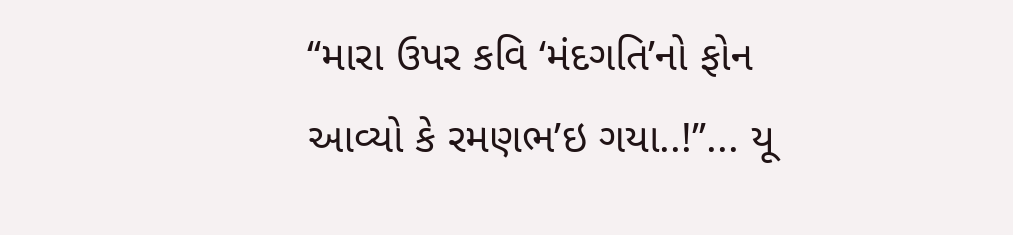‘‘મારા ઉપર કવિ ‘મંદગતિ’નો ફોન આવ્યો કે રમણભ’ઇ ગયા..!’’... યૂ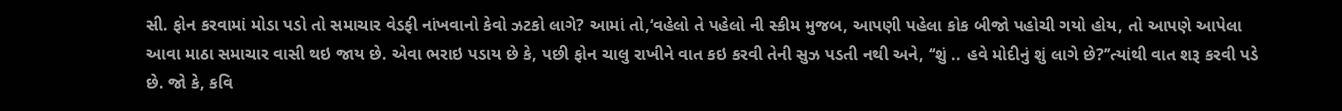સી. ફોન કરવામાં મોડા પડો તો સમાચાર વેડફી નાંખવાનો કેવો ઝટકો લાગે? આમાં તો,‘વહેલો તે પહેલો ની સ્કીમ મુજબ, આપણી પહેલા કોક બીજો પહોચી ગયો હોય, તો આપણે આપેલા આવા માઠા સમાચાર વાસી થઇ જાય છે. એવા ભરાઇ પડાય છે કે, પછી ફોન ચાલુ રાખીને વાત કઇ કરવી તેની સુઝ પડતી નથી અને, ‘‘શું .. હવે મોદીનું શું લાગે છે?’’ત્યાંથી વાત શરૂ કરવી પડે છે. જો કે, કવિ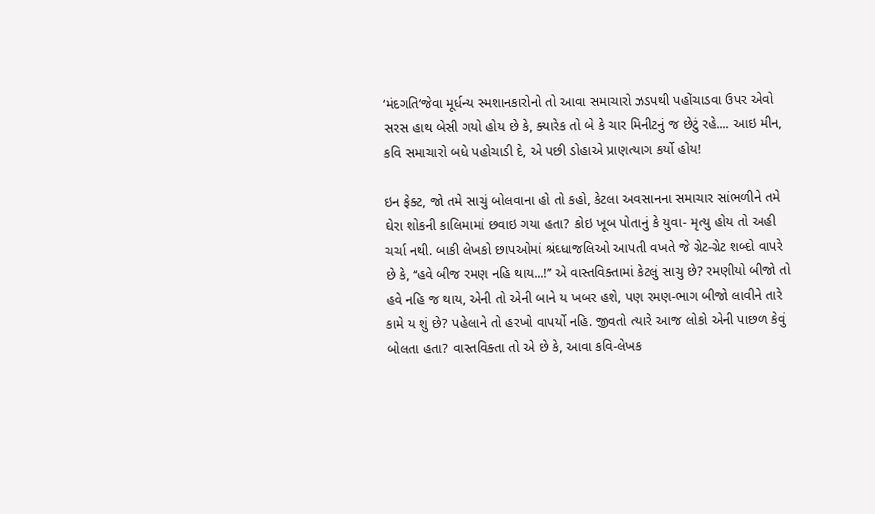‘મંદગતિ’જેવા મૂર્ધન્ય સ્મશાનકારોનો તો આવા સમાચારો ઝડપથી પહોંચાડવા ઉપર એવો સરસ હાથ બેસી ગયો હોય છે કે, ક્યારેક તો બે કે ચાર મિનીટનું જ છેટું રહે.... આઇ મીન, કવિ સમાચારો બધે પહોચાડી દે, એ પછી ડોહાએ પ્રાણત્યાગ કર્યો હોય!

ઇન ફેક્ટ, જો તમે સાચું બોલવાના હો તો કહો, કેટલા અવસાનના સમાચાર સાંભળીને તમે ઘેરા શોકની કાલિમામાં છવાઇ ગયા હતા? કોઇ ખૂબ પોતાનું કે યુવા- મૃત્યુ હોય તો અહી ચર્ચા નથી. બાકી લેખકો છાપઓમાં શ્રંઘ્ધાજલિઓ આપતી વખતે જે ગ્રેટ-ગ્રેટ શબ્દો વાપરે છે કે, ‘‘હવે બીજ રમણ નહિ થાય...!’’ એ વાસ્તવિક્તામાં કેટલું સાચુ છે? રમણીયો બીજો તો હવે નહિ જ થાય, એની તો એની બાને ય ખબર હશે, પણ રમણ-ભાગ બીજો લાવીને તારે કામે ય શું છે? પહેલાને તો હરખો વાપર્યો નહિ. જીવતો ત્યારે આજ લોકો એની પાછળ કેવું બોલતા હતા? વાસ્તવિક્તા તો એ છે કે, આવા કવિ-લેખક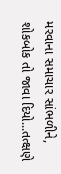મરવાના સમાચાર સાંભળીને, શોકબોક તો જાવા દિયો...તત્ક્ષણે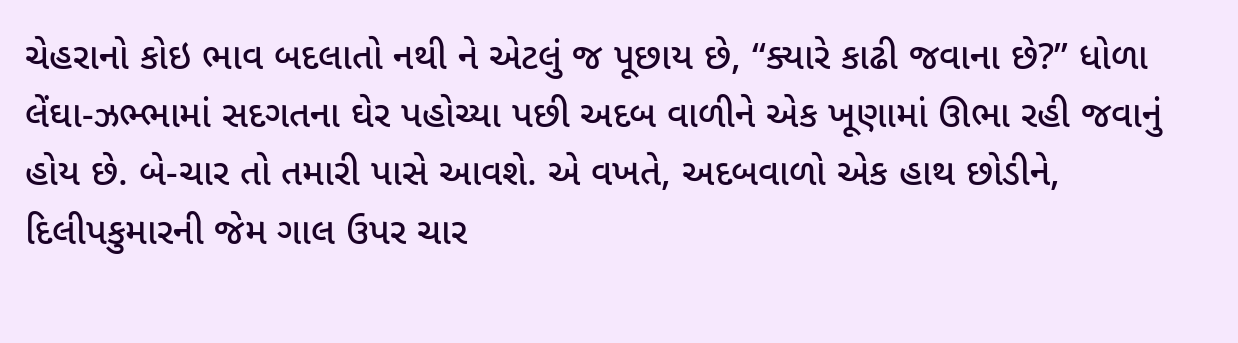ચેહરાનો કોઇ ભાવ બદલાતો નથી ને એટલું જ પૂછાય છે, ‘‘ક્યારે કાઢી જવાના છે?’’ ધોળા લેંઘા-ઝભ્ભામાં સદગતના ઘેર પહોચ્યા પછી અદબ વાળીને એક ખૂણામાં ઊભા રહી જવાનું હોય છે. બે-ચાર તો તમારી પાસે આવશે. એ વખતે, અદબવાળો એક હાથ છોડીને, દિલીપકુમારની જેમ ગાલ ઉપર ચાર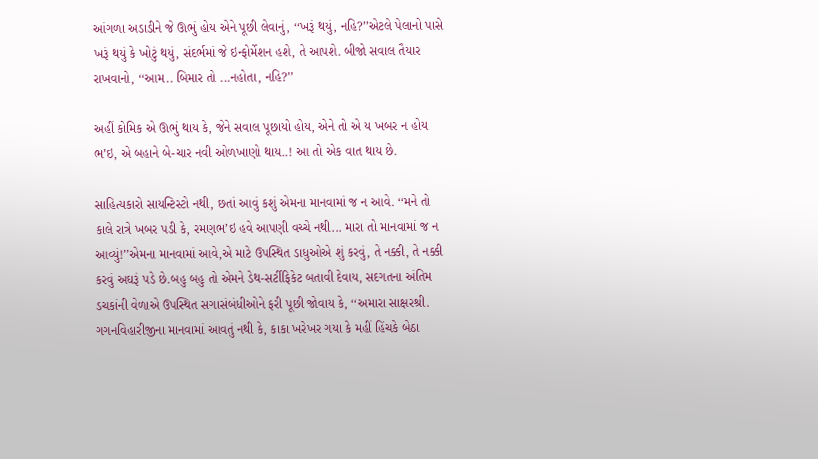આંગળા અડાડીને જે ઊભું હોય એને પૂછી લેવાનું, ‘‘ખરૂં થયું, નહિ?’’એટલે પેલાનો પાસે ખરૂં થયું કે ખોટું થયું, સંદર્ભમાં જે ઇન્ફોર્મેશન હશે, તે આપશે. બીજો સવાલ તૈયાર રાખવાનો, ‘‘આમ.. બિમાર તો ...નહોતા, નહિ?’’

અહીં કોમિક એ ઊભું થાય કે, જેને સવાલ પૂછાયો હોય, એને તો એ ય ખબર ન હોય ભ’ઇ, એ બહાને બે-ચાર નવી ઓળખાણો થાય..! આ તો એક વાત થાય છે.

સાહિત્યકારો સાયન્ટિસ્ટો નથી, છતાં આવું કશું એમના માનવામાં જ ન આવે. ‘‘મને તો કાલે રાત્રે ખબર પડી કે, રમણભ’ઇ હવે આપણી વચ્ચે નથી... મારા તો માનવામાં જ ન આવ્યું!’’એમના માનવામાં આવે,એ માટે ઉપસ્થિત ડાધુઓએ શું કરવું, તે નક્કી, તે નક્કી કરવું અઘરૂં પડે છે.બહુ બહુ તો એમને ડેથ-સર્ટીફિકેટ બતાવી દેવાય, સદગતના અંતિમ ડચકાંની વેળાએ ઉપસ્થિત સગાસંબંધીઓને ફરી પૂછી જોવાય કે, ‘‘અમારા સાક્ષરશ્રી. ગગનવિહારીજીના માનવામાં આવતું નથી કે, કાકા ખરેખર ગયા કે મહીં હિંચકે બેઠા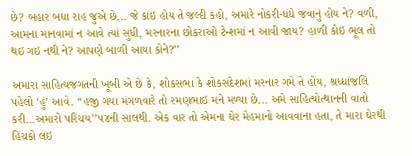છે? બહાર બધા રાહ જુએ છે... જે કાંઇ હોય તે જલ્દી કહો, અમારે નોકરી-ધંધે જવાનું હોય ને? વળી, આમના માનવામાં ન આવે ત્યાં સુધી, મરનારના છોકરાઓ ટેન્શમાં ન આવી જાય? હાળી કોઇ ભૂલ તો થઇ ગઇ નથી ને? આપણે બાળી આયા કોને?’’

અમારા સાહિત્યજગતની ખૂબી એ છે કે, શોકસભા કે શોકસંદેશમાં મરનાર ગમે તે હોય, શ્રધ્ધાંજલિ પહેલો ‘હું’ આવે. ‘‘હજી ગયા મંગળવારે તો રમણભાઇ મને મળ્યા છે... અમે સાહિત્યોત્થાનની વાતો કરી...અમારો પરિચય’’૫૪ની સાલથી. એક વાર તો એમના ઘેર મેહમાનો આવવાના હતા, તે મારા ઘેરથી હિંચકો લઇ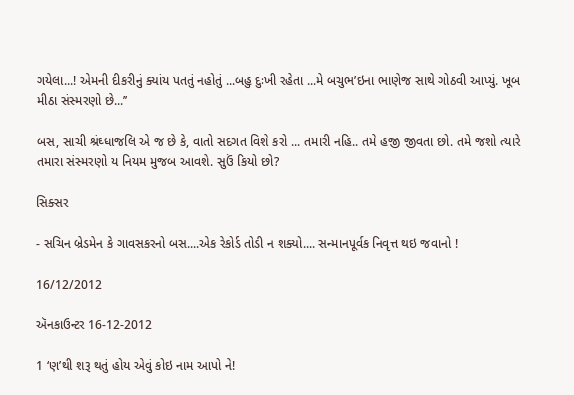ગયેલા...! એમની દીકરીનું ક્યાંય પતતું નહોતું ...બહુ દુઃખી રહેતા ...મે બચુભ’ઇના ભાણેજ સાથે ગોઠવી આપ્યું. ખૂબ મીઠા સંસ્મરણો છે...’’

બસ, સાચી શ્રંઘ્ધાજલિ એ જ છે કે, વાતો સદગત વિશે કરો ... તમારી નહિ.. તમે હજી જીવતા છો. તમે જશો ત્યારે તમારા સંસ્મરણો ય નિયમ મુજબ આવશે. સુઉં કિયો છો?

સિક્સર

- સચિન બ્રેડમેન કે ગાવસકરનો બસ....એક રેકોર્ડ તોડી ન શક્યો.... સન્માનપૂર્વક નિવૃત્ત થઇ જવાનો !

16/12/2012

ઍનકાઉન્ટર 16-12-2012

1 ‘ણ’થી શરૂ થતું હોય એવું કોઇ નામ આપો ને!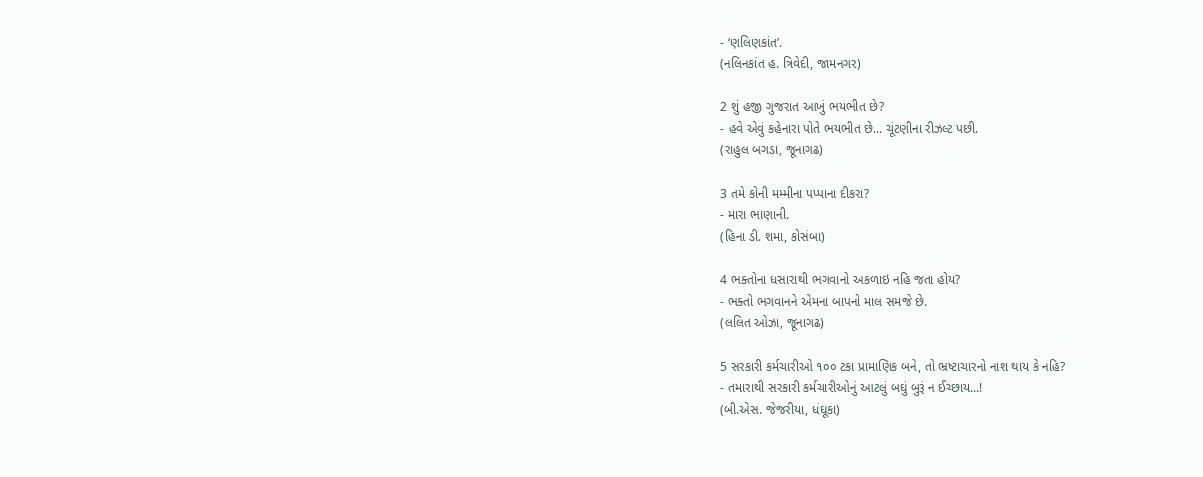- ‘ણલિણકાંત’.
(નલિનકાંત હ. ત્રિવેદી, જામનગર)

2 શું હજી ગુજરાત આખું ભયભીત છે?
- હવે એવું કહેનારા પોતે ભયભીત છે... ચૂંટણીના રીઝલ્ટ પછી.
(રાહુલ બગડા, જૂનાગઢ)

3 તમે કોની મમ્મીના પપ્પાના દીકરા?
- મારા ભાણાની.
(હિના ડી. શમા, કોસંબા)

4 ભક્તોના ધસારાથી ભગવાનો અકળાઇ નહિ જતા હોય?
- ભક્તો ભગવાનને એમના બાપનો માલ સમજે છે.
(લલિત ઓઝા, જૂનાગઢ)

5 સરકારી કર્મચારીઓ ૧૦૦ ટકા પ્રામાણિક બને, તો ભ્રષ્ટાચારનો નાશ થાય કે નહિ?
- તમારાથી સરકારી કર્મચારીઓનું આટલું બઘું બુરૂં ન ઈચ્છાય...!
(બી.એસ. જેજરીયા, ધંઘૂકા)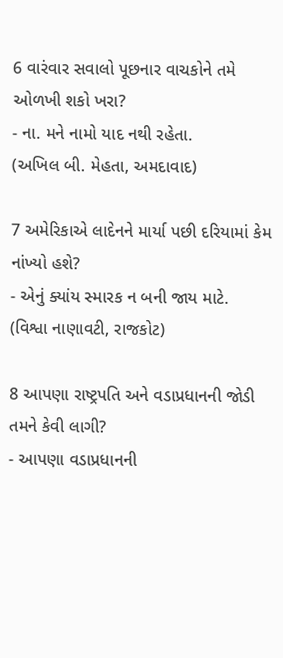6 વારંવાર સવાલો પૂછનાર વાચકોને તમે ઓળખી શકો ખરા?
- ના. મને નામો યાદ નથી રહેતા.
(અખિલ બી. મેહતા, અમદાવાદ)

7 અમેરિકાએ લાદેનને માર્યા પછી દરિયામાં કેમ નાંખ્યો હશે?
- એનું ક્યાંય સ્મારક ન બની જાય માટે.
(વિશ્વા નાણાવટી, રાજકોટ)

8 આપણા રાષ્ટ્રપતિ અને વડાપ્રધાનની જોડી તમને કેવી લાગી?
- આપણા વડાપ્રધાનની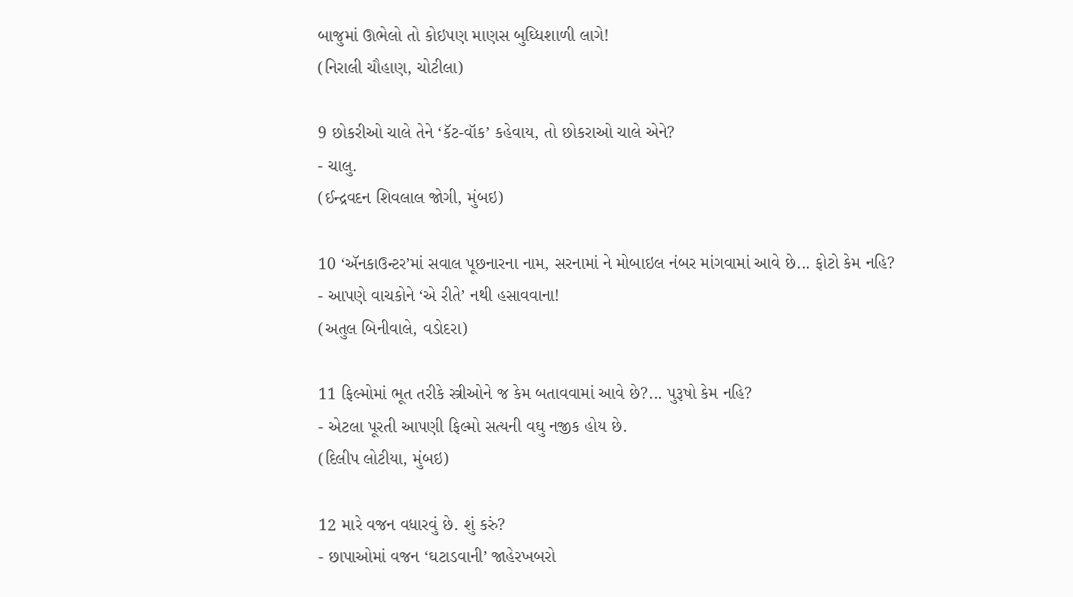બાજુમાં ઊભેલો તો કોઇપણ માણસ બુઘ્ધિશાળી લાગે!
(નિરાલી ચૌહાણ, ચોટીલા)

9 છોકરીઓ ચાલે તેને ‘કૅટ-વૉક’ કહેવાય, તો છોકરાઓ ચાલે એને?
- ચાલુ.
(ઈન્દ્રવદન શિવલાલ જોગી, મુંબઇ)

10 ‘ઍનકાઉન્ટર’માં સવાલ પૂછનારના નામ, સરનામાં ને મોબાઇલ નંબર માંગવામાં આવે છે... ફોટો કેમ નહિ?
- આપણે વાચકોને ‘એ રીતે’ નથી હસાવવાના!
(અતુલ બિનીવાલે, વડોદરા)

11 ફિલ્મોમાં ભૂત તરીકે સ્ત્રીઓને જ કેમ બતાવવામાં આવે છે?... પુરૂષો કેમ નહિ?
- એટલા પૂરતી આપણી ફિલ્મો સત્યની વઘુ નજીક હોય છે.
(દિલીપ લોટીયા, મુંબઇ)

12 મારે વજન વધારવું છે. શું કરું?
- છાપાઓમાં વજન ‘ઘટાડવાની’ જાહેરખબરો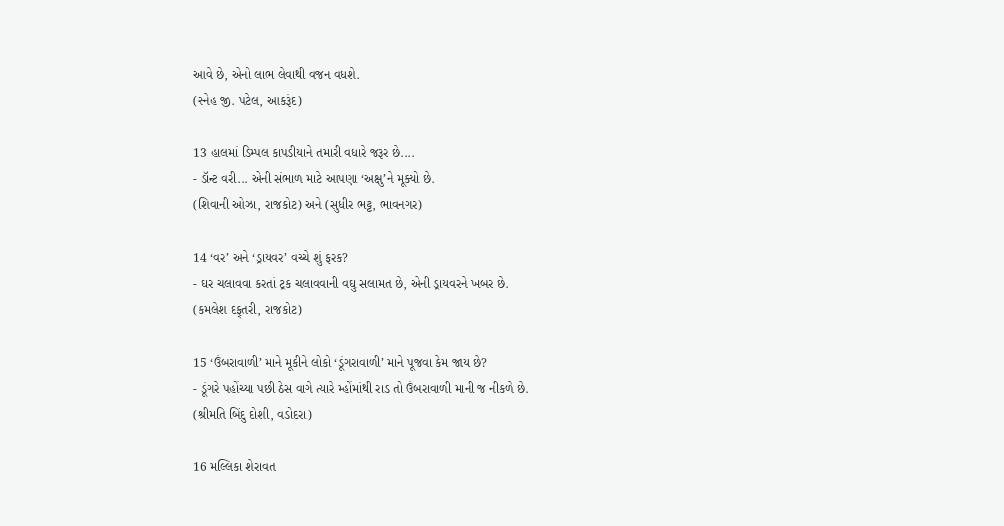આવે છે, એનો લાભ લેવાથી વજન વધશે.
(સ્નેહ જી. પટેલ, આકરૂંદ)

13 હાલમાં ડિમ્પલ કાપડીયાને તમારી વધારે જરૂર છે....
- ડૉન્ટ વરી... એની સંભાળ માટે આપણા ‘અક્ષુ’ને મૂક્યો છે.
(શિવાની ઓઝા, રાજકોટ) અને (સુધીર ભટ્ટ, ભાવનગર)

14 ‘વર’ અને ‘ડ્રાયવર’ વચ્ચે શું ફરક?
- ઘર ચલાવવા કરતાં ટ્રક ચલાવવાની વઘુ સલામત છે, એની ડ્રાયવરને ખબર છે.
(કમલેશ દફ્‌તરી, રાજકોટ)

15 ‘ઉંબરાવાળી’ માને મૂકીને લોકો ‘ડૂંગરાવાળી’ માને પૂજવા કેમ જાય છે?
- ડૂંગરે પહોંચ્યા પછી ઠેસ વાગે ત્યારે મ્હોંમાંથી રાડ તો ઉંબરાવાળી માની જ નીકળે છે.
(શ્રીમતિ બિંદુ દોશી, વડોદરા)

16 મલ્લિકા શેરાવત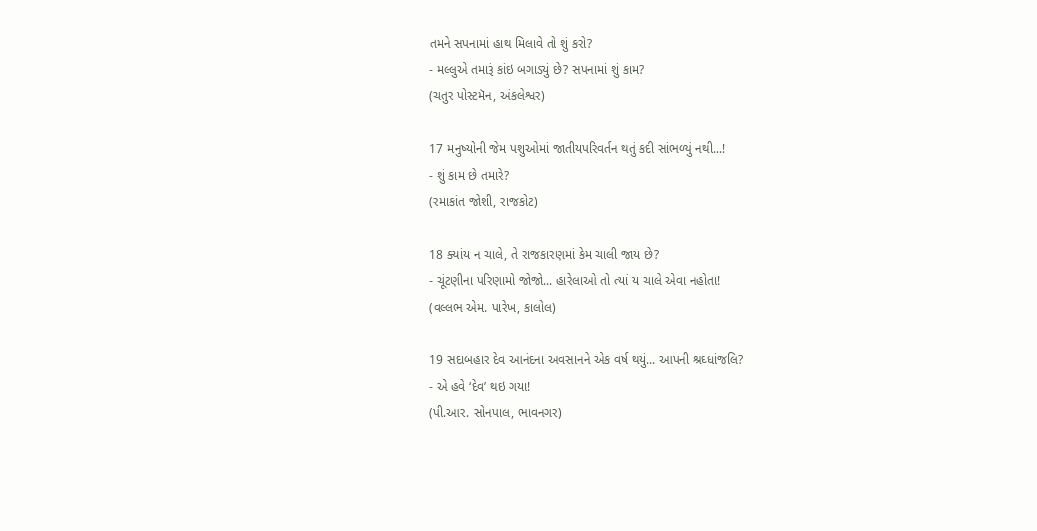તમને સપનામાં હાથ મિલાવે તો શું કરો?
- મલ્લુએ તમારૂં કાંઇ બગાડ્યું છે? સપનામાં શું કામ?
(ચતુર પોસ્ટમૅન, અંકલેશ્વર)

17 મનુષ્યોની જેમ પશુઓમાં જાતીયપરિવર્તન થતું કદી સાંભળ્યું નથી...!
- શું કામ છે તમારે?
(રમાકાંત જોશી, રાજકોટ)

18 ક્યાંય ન ચાલે, તે રાજકારણમાં કેમ ચાલી જાય છે?
- ચૂંટણીના પરિણામો જોજો... હારેલાઓ તો ત્યાં ય ચાલે એવા નહોતા!
(વલ્લભ એમ. પારેખ, કાલોલ)

19 સદાબહાર દેવ આનંદના અવસાનને એક વર્ષ થયું... આપની શ્રઘ્ધાંજલિ?
- એ હવે ‘દેવ’ થઇ ગયા!
(પી.આર. સોનપાલ, ભાવનગર)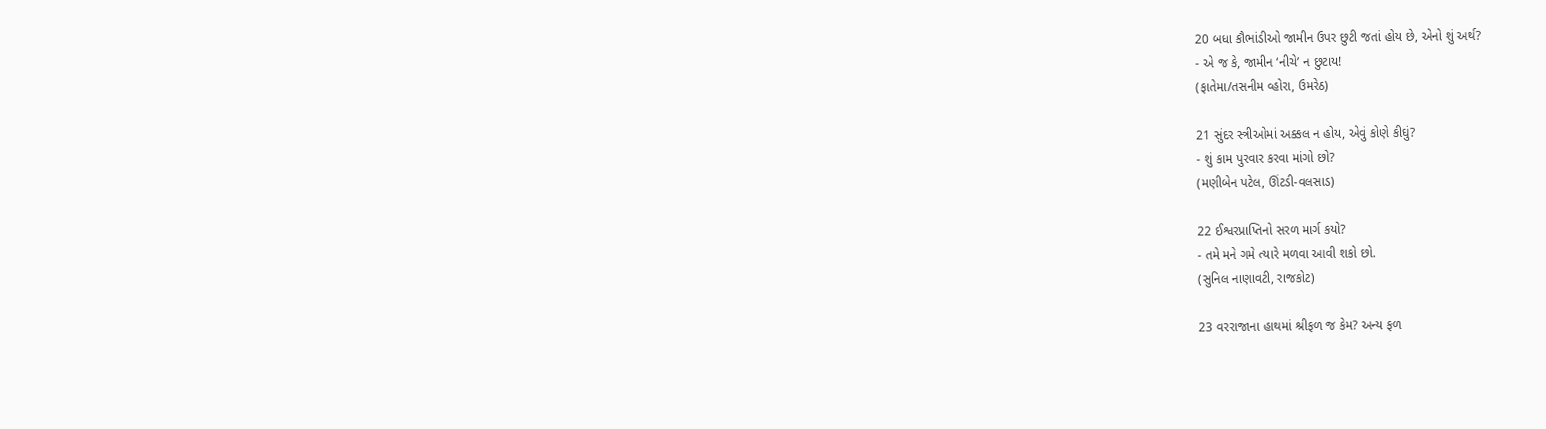20 બધા કૌભાંડીઓ જામીન ઉપર છુટી જતાં હોય છે, એનો શું અર્થ?
- એ જ કે, જામીન ‘નીચે’ ન છુટાય!
(ફાતેમા/તસનીમ વ્હોરા, ઉમરેઠ)

21 સુંદર સ્ત્રીઓમાં અક્કલ ન હોય, એવું કોણે કીઘું?
- શું કામ પુરવાર કરવા માંગો છો?
(મણીબેન પટેલ, ઊંટડી-વલસાડ)

22 ઈશ્વરપ્રાપ્તિનો સરળ માર્ગ કયો?
- તમે મને ગમે ત્યારે મળવા આવી શકો છો.
(સુનિલ નાણાવટી, રાજકોટ)

23 વરરાજાના હાથમાં શ્રીફળ જ કેમ? અન્ય ફળ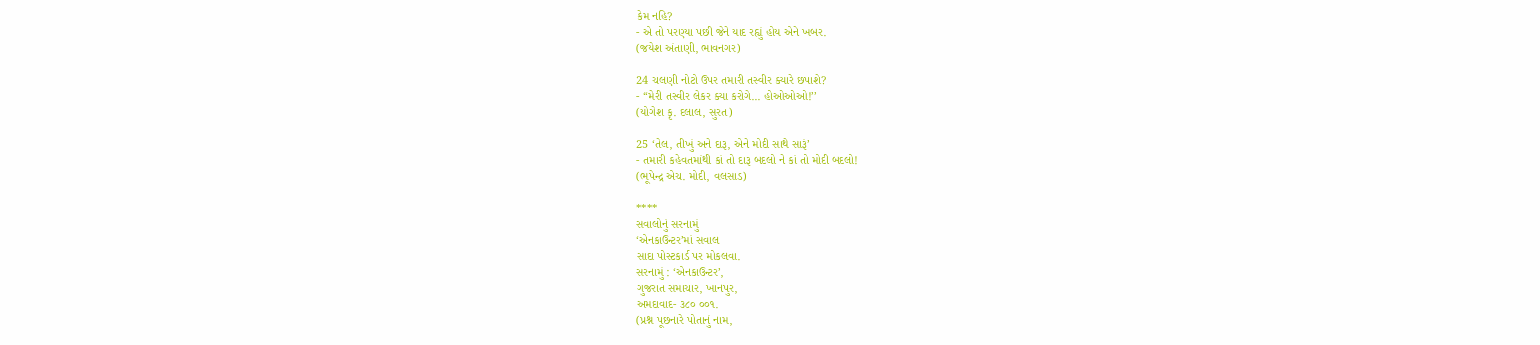કેમ નહિ?
- એ તો પરણ્યા પછી જેને યાદ રહ્યું હોય એને ખબર.
(જયેશ અંતાણી, ભાવનગર)

24 ચલણી નોટો ઉપર તમારી તસ્વીર ક્યારે છપાશે?
- ‘‘મેરી તસ્વીર લેકર ક્યા કરોગે... હોઓઓઓ!’’
(યોગેશ કૃ. દલાલ, સુરત)

25 ‘તેલ, તીખું અને દારૂ, એને મોદી સાથે સારૂં’
- તમારી કહેવતમાંથી કાં તો દારૂ બદલો ને કાં તો મોદી બદલો!
(ભૂપેન્દ્ર એચ. મોદી, વલસાડ)

****
સવાલોનું સરનામું
‘એનકાઉન્ટર’માં સવાલ
સાદા પોસ્ટકાર્ડ પર મોકલવા.
સરનામું : ‘એનકાઉન્ટર’,
ગુજરાત સમાચાર, ખાનપુર,
અમદાવાદ- ૩૮૦ ૦૦૧.
(પ્રશ્ન પૂછનારે પોતાનું નામ,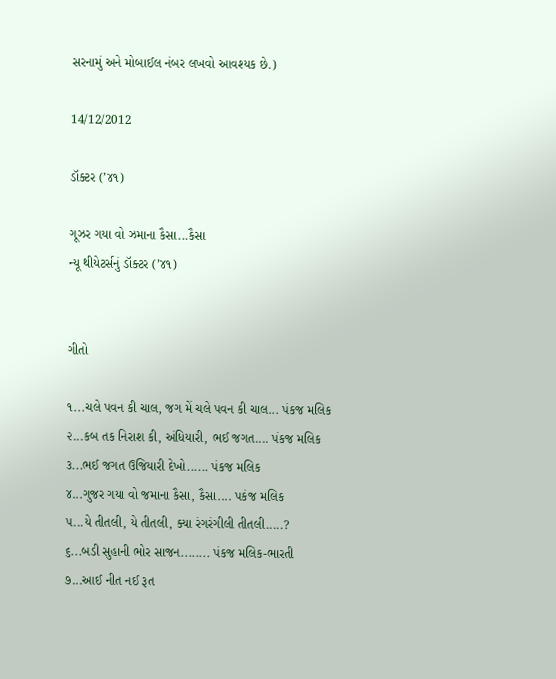સરનામું અને મોબાઈલ નંબર લખવો આવશ્યક છે.)

14/12/2012

ડૉક્ટર (’૪૧)

ગૂઝર ગયા વો ઝમાના કૈસા...કૈસા
ન્યૂ થીયેટર્સનું ડૉક્ટર (’૪૧)


ગીતો

૧...ચલે પવન કી ચાલ, જગ મેં ચલે પવન કી ચાલ... પંકજ મલિક
૨...કબ તક નિરાશ કી, અંધિયારી, ભઈ જગત.... પંકજ મલિક
૩...ભઈ જગત ઉજિયારી દેખો...... પંકજ મલિક
૪...ગુજર ગયા વો જમાના કૈસા, કૈસા.... પકંજ મલિક
૫...યે તીતલી, યે તીતલી, ક્યા રંગરંગીલી તીતલી.....?
૬...બડી સુહાની ભોર સાજન........ પંકજ મલિક-ભારતી
૭...આઈ નીત નઈ રૂત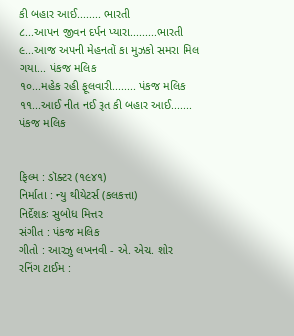કી બહાર આઈ........ ભારતી
૮...આપન જીવન દર્પન પ્યારા.........ભારતી
૯...આજ અપની મેહનતોં કા મુઝકો સમરા મિલ ગયા... પંકજ મલિક
૧૦...મહેક રહી ફૂલવારી........ પંકજ મલિક
૧૧...આઈ નીત નઈ રૂત કી બહાર આઈ....... પંકજ મલિક


ફિલ્મ : ડૉક્ટર (૧૯૪૧)
નિર્માતા : ન્યુ થીયેટર્સ (કલકત્તા)
નિર્દેશકઃ સુબોધ મિત્તર
સંગીત : પંકજ મલિક
ગીતો : આરઝુ લખનવી - એ. એચ. શોર
રનિંગ ટાઈમ :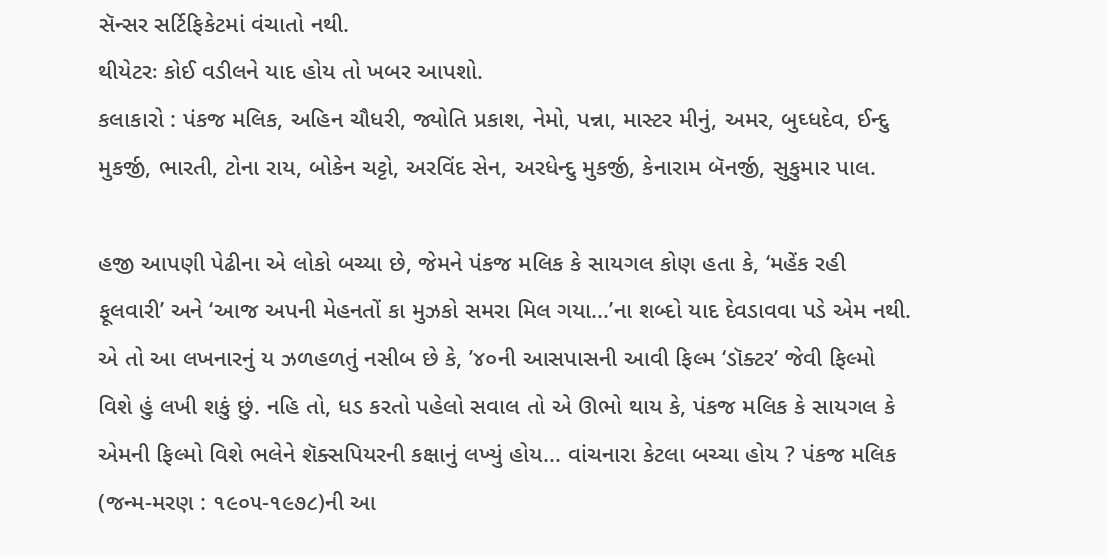સૅન્સર સર્ટિફિકેટમાં વંચાતો નથી.
થીયેટરઃ કોઈ વડીલને યાદ હોય તો ખબર આપશો.
કલાકારો : પંકજ મલિક, અહિન ચૌધરી, જ્યોતિ પ્રકાશ, નેમો, પન્ના, માસ્ટર મીનું, અમર, બુઘ્ધદેવ, ઈન્દુ મુકર્જી, ભારતી, ટોના રાય, બોકેન ચટ્ટો, અરવિંદ સેન, અરધેન્દુ મુકર્જી, કેનારામ બૅનર્જી, સુકુમાર પાલ.

હજી આપણી પેઢીના એ લોકો બચ્યા છે, જેમને પંકજ મલિક કે સાયગલ કોણ હતા કે, ‘મહેંક રહી ફૂલવારી’ અને ‘આજ અપની મેહનતોં કા મુઝકો સમરા મિલ ગયા...’ના શબ્દો યાદ દેવડાવવા પડે એમ નથી. એ તો આ લખનારનું ય ઝળહળતું નસીબ છે કે, ’૪૦ની આસપાસની આવી ફિલ્મ ‘ડૉક્ટર’ જેવી ફિલ્મો વિશે હું લખી શકું છું. નહિ તો, ધડ કરતો પહેલો સવાલ તો એ ઊભો થાય કે, પંકજ મલિક કે સાયગલ કે એમની ફિલ્મો વિશે ભલેને શૅક્સપિયરની કક્ષાનું લખ્યું હોય... વાંચનારા કેટલા બચ્ચા હોય ? પંકજ મલિક (જન્મ-મરણ : ૧૯૦૫-૧૯૭૮)ની આ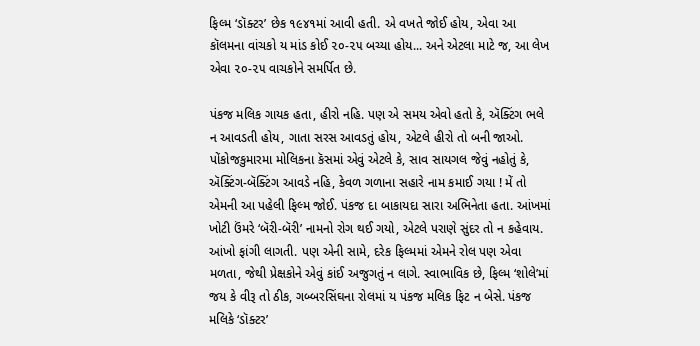ફિલ્મ ‘ડૉક્ટર’ છેક ૧૯૪૧માં આવી હતી. એ વખતે જોઈ હોય, એવા આ કૉલમના વાંચકો ય માંડ કોઈ ૨૦-૨૫ બચ્યા હોય... અને એટલા માટે જ, આ લેખ એવા ૨૦-૨૫ વાચકોને સમર્પિત છે.

પંકજ મલિક ગાયક હતા, હીરો નહિ. પણ એ સમય એવો હતો કે, ઍક્ટિંગ ભલે ન આવડતી હોય, ગાતા સરસ આવડતું હોય, એટલે હીરો તો બની જાઓ. પોંકોજકુમારમા મોલિકના કૅસમાં એવું એટલે કે, સાવ સાયગલ જેવું નહોતું કે, ઍક્ટિંગ-બૅક્ટિંગ આવડે નહિ, કેવળ ગળાના સહારે નામ કમાઈ ગયા ! મેં તો એમની આ પહેલી ફિલ્મ જોઈ. પંકજ દા બાકાયદા સારા અભિનેતા હતા. આંખમાં ખોટી ઉંમરે ‘બૅરી-બૅરી’ નામનો રોગ થઈ ગયો, એટલે પરાણે સુંદર તો ન કહેવાય. આંખો ફાંગી લાગતી. પણ એની સામે, દરેક ફિલ્મમાં એમને રોલ પણ એવા મળતા, જેથી પ્રેક્ષકોને એવું કાંઈ અજુગતું ન લાગે. સ્વાભાવિક છે, ફિલ્મ ‘શોલે’માં જય કે વીરૂ તો ઠીક, ગબ્બરસિંઘના રોલમાં ય પંકજ મલિક ફિટ ન બેસે. પંકજ મલિકે ‘ડૉક્ટર’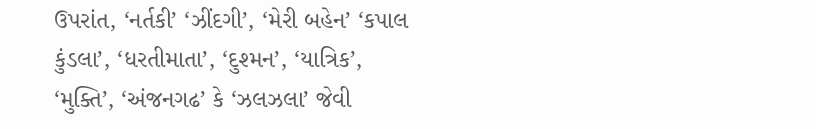ઉપરાંત, ‘નર્તકી’ ‘ઝીંદગી’, ‘મેરી બહેન’ ‘કપાલ કુંડલા’, ‘ધરતીમાતા’, ‘દુશ્મન’, ‘યાત્રિક’, ‘મુક્તિ’, ‘અંજનગઢ’ કે ‘ઝલઝલા’ જેવી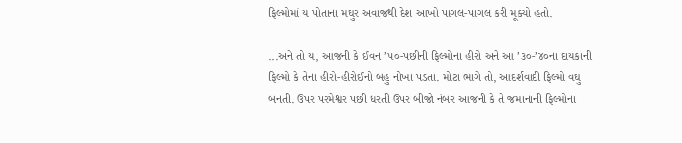ફિલ્મોમાં ય પોતાના મઘુર અવાજથી દેશ આખો પાગલ-પાગલ કરી મૂક્યો હતો.

...અને તો ય, આજની કે ઈવન ’૫૦-પછીની ફિલ્મોના હીરો અને આ ’૩૦-’૪૦ના દાયકાની ફિલ્મો કે તેના હીરો-હીરોઈનો બહુ નોખા પડતા. મોટા ભાગે તો, આદર્શવાદી ફિલ્મો વઘુ બનતી. ઉપર પરમેશ્વર પછી ધરતી ઉપર બીજો નંબર આજની કે તે જમાનાની ફિલ્મોના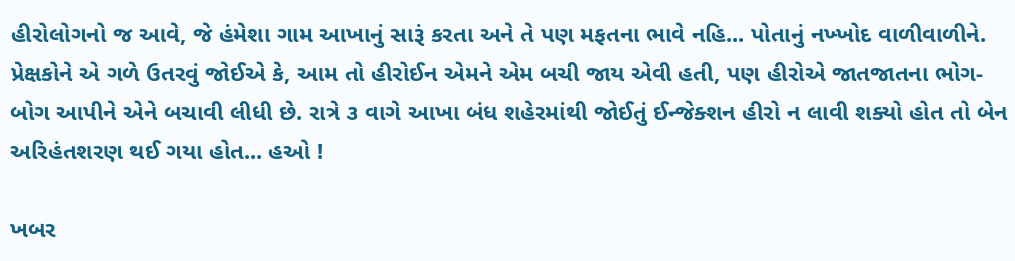હીરોલોગનો જ આવે, જે હંમેશા ગામ આખાનું સારૂં કરતા અને તે પણ મફતના ભાવે નહિ... પોતાનું નખ્ખોદ વાળીવાળીને. પ્રેક્ષકોને એ ગળે ઉતરવું જોઈએ કે, આમ તો હીરોઈન એમને એમ બચી જાય એવી હતી, પણ હીરોએ જાતજાતના ભોગ-બોગ આપીને એને બચાવી લીધી છે. રાત્રે ૩ વાગે આખા બંધ શહેરમાંથી જોઈતું ઈન્જેક્શન હીરો ન લાવી શક્યો હોત તો બેન અરિહંતશરણ થઈ ગયા હોત... હઓ !

ખબર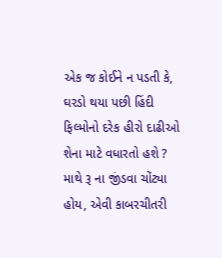એક જ કોઈને ન પડતી કે, ઘરડો થયા પછી હિંદી ફિલ્મોનો દરેક હીરો દાઢીઓ શેના માટે વધારતો હશે ? માથે રૂ ના જીંડવા ચોંટ્યા હોય, એવી કાબરચીતરી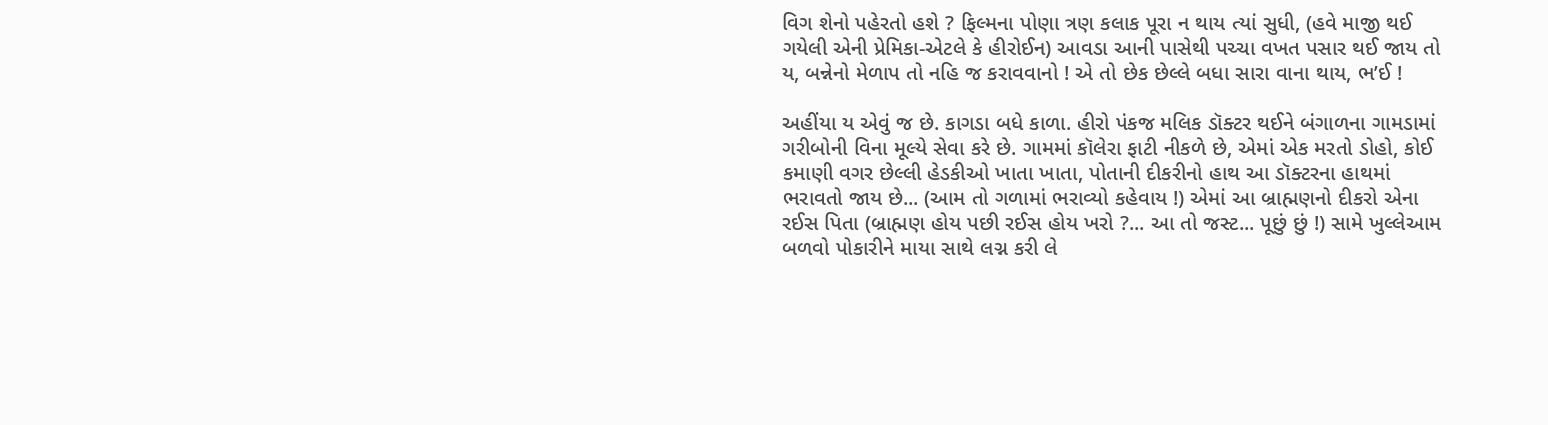વિગ શેનો પહેરતો હશે ? ફિલ્મના પોણા ત્રણ કલાક પૂરા ન થાય ત્યાં સુધી, (હવે માજી થઈ ગયેલી એની પ્રેમિકા-એટલે કે હીરોઈન) આવડા આની પાસેથી પચ્ચા વખત પસાર થઈ જાય તો ય, બન્નેનો મેળાપ તો નહિ જ કરાવવાનો ! એ તો છેક છેલ્લે બધા સારા વાના થાય, ભ’ઈ !

અહીંયા ય એવું જ છે. કાગડા બધે કાળા. હીરો પંકજ મલિક ડૉક્ટર થઈને બંગાળના ગામડામાં ગરીબોની વિના મૂલ્યે સેવા કરે છે. ગામમાં કૉલેરા ફાટી નીકળે છે, એમાં એક મરતો ડોહો, કોઈ કમાણી વગર છેલ્લી હેડકીઓ ખાતા ખાતા, પોતાની દીકરીનો હાથ આ ડૉક્ટરના હાથમાં ભરાવતો જાય છે... (આમ તો ગળામાં ભરાવ્યો કહેવાય !) એમાં આ બ્રાહ્મણનો દીકરો એના રઈસ પિતા (બ્રાહ્મણ હોય પછી રઈસ હોય ખરો ?... આ તો જસ્ટ... પૂછું છું !) સામે ખુલ્લેઆમ બળવો પોકારીને માયા સાથે લગ્ન કરી લે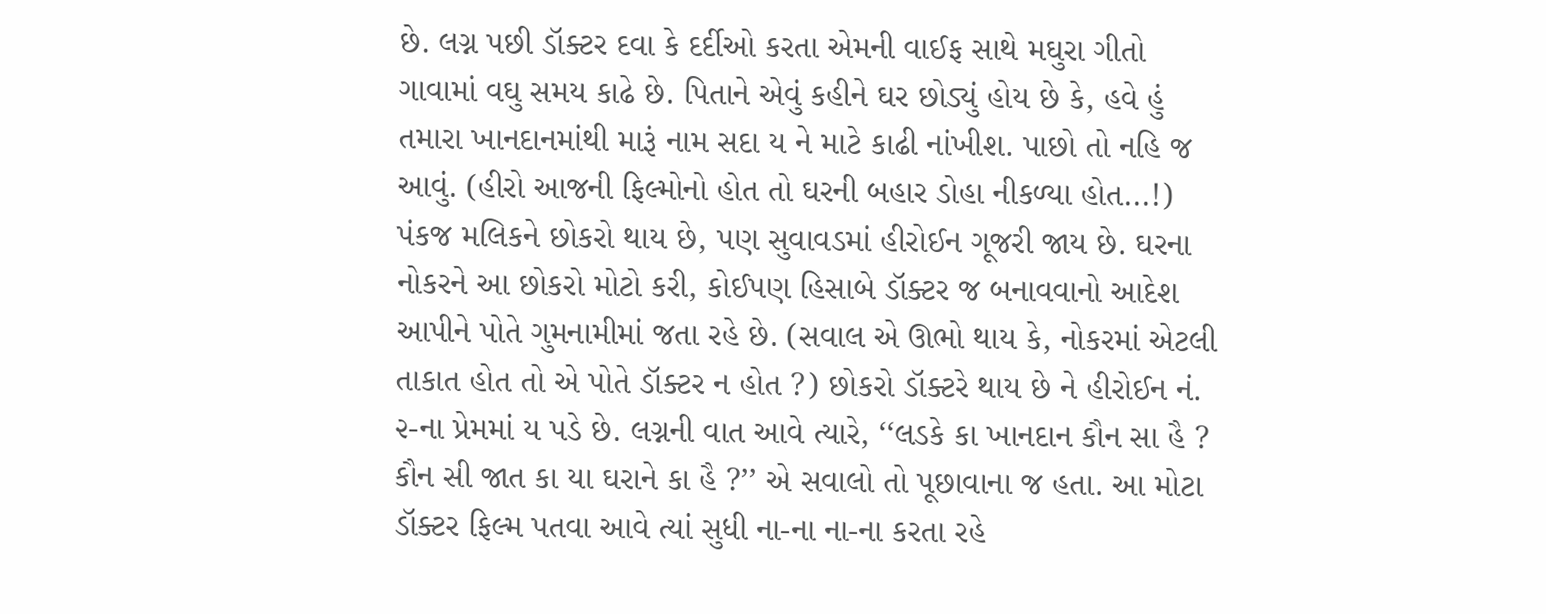છે. લગ્ન પછી ડૉક્ટર દવા કે દર્દીઓ કરતા એમની વાઈફ સાથે મઘુરા ગીતો ગાવામાં વઘુ સમય કાઢે છે. પિતાને એવું કહીને ઘર છોડ્યું હોય છે કે, હવે હું તમારા ખાનદાનમાંથી મારૂં નામ સદા ય ને માટે કાઢી નાંખીશ. પાછો તો નહિ જ આવું. (હીરો આજની ફિલ્મોનો હોત તો ઘરની બહાર ડોહા નીકળ્યા હોત...!) પંકજ મલિકને છોકરો થાય છે, પણ સુવાવડમાં હીરોઈન ગૂજરી જાય છે. ઘરના નોકરને આ છોકરો મોટો કરી, કોઈપણ હિસાબે ડૉક્ટર જ બનાવવાનો આદેશ આપીને પોતે ગુમનામીમાં જતા રહે છે. (સવાલ એ ઊભો થાય કે, નોકરમાં એટલી તાકાત હોત તો એ પોતે ડૉક્ટર ન હોત ?) છોકરો ડૉક્ટરે થાય છે ને હીરોઈન નં. ૨-ના પ્રેમમાં ય પડે છે. લગ્નની વાત આવે ત્યારે, ‘‘લડકે કા ખાનદાન કૌન સા હૈ ? કૌન સી જાત કા યા ઘરાને કા હૈ ?’’ એ સવાલો તો પૂછાવાના જ હતા. આ મોટા ડૉક્ટર ફિલ્મ પતવા આવે ત્યાં સુધી ના-ના ના-ના કરતા રહે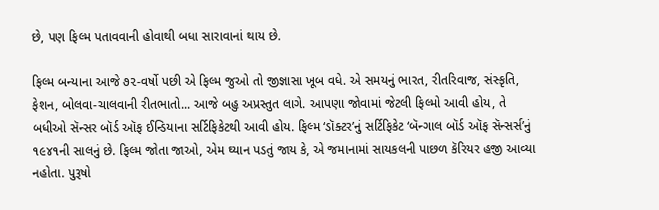છે, પણ ફિલ્મ પતાવવાની હોવાથી બધા સારાવાનાં થાય છે.

ફિલ્મ બન્યાના આજે ૭૨-વર્ષો પછી એ ફિલ્મ જુઓ તો જીજ્ઞાસા ખૂબ વધે. એ સમયનું ભારત, રીતરિવાજ, સંસ્કૃતિ, ફેશન, બોલવા-ચાલવાની રીતભાતો... આજે બહુ અપ્રસ્તુત લાગે. આપણા જોવામાં જેટલી ફિલ્મો આવી હોય, તે બધીઓ સૅન્સર બૉર્ડ ઑફ ઈન્ડિયાના સર્ટિફિકેટથી આવી હોય. ફિલ્મ ‘ડૉક્ટર’નું સર્ટિફિકેટ ‘બૅન્ગાલ બૉર્ડ ઑફ સૅન્સર્સ’નું ૧૯૪૧ની સાલનું છે. ફિલ્મ જોતા જાઓ, એમ ઘ્યાન પડતું જાય કે, એ જમાનામાં સાયકલની પાછળ કૅરિયર હજી આવ્યા નહોતા. પુરૂષો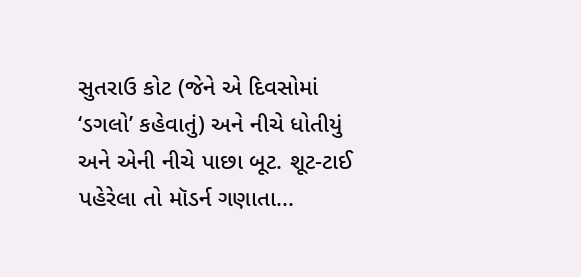સુતરાઉ કોટ (જેને એ દિવસોમાં ‘ડગલો’ કહેવાતું) અને નીચે ધોતીયું અને એની નીચે પાછા બૂટ. શૂટ-ટાઈ પહેરેલા તો મૉડર્ન ગણાતા...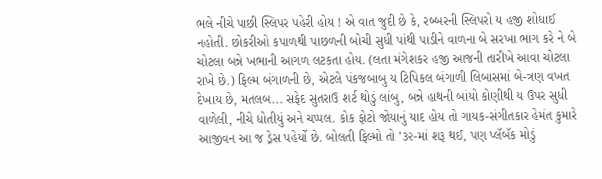ભલે નીચે પાછી સ્લિપર પહેરી હોય ! એ વાત જુદી છે કે, રબ્બરની સ્લિપરો ય હજી શોધાઈ નહોતી. છોકરીઓ કપાળથી પાછળની બોચી સુધી પાંથી પાડીને વાળના બે સરખા ભાગ કરે ને બે ચોટલા બન્ને ખભાની આગળ લટકતા હોય. (લતા મંગેશકર હજી આજની તારીખે આવા ચોટલા રાખે છે.) ફિલ્મ બંગાળની છે, એટલે પંકજબાબુ ય ટિપિકલ બંગાળી લિબાસમાં બે-ત્રણ વખત દેખાય છે, મતલબ... સફેદ સુતરાઉ શર્ટ થોડું લાંબુ, બન્ને હાથની બાંયો કોણીથી ય ઉપર સુધી વાળેલી, નીચે ધોતીયું અને ચપ્પલ. કોક ફોટો જોયાનું યાદ હોય તો ગાયક-સંગીતકાર હેમંત કુમારે આજીવન આ જ ડ્રેસ પહેર્યો છે. બોલતી ફિલ્મો તો ’૩૨-માં શરૂ થઈ, પણ પ્લૅબૅક મોડું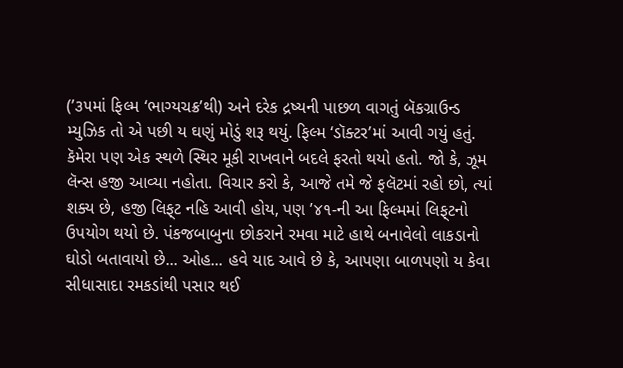(’૩૫માં ફિલ્મ ‘ભાગ્યચક્ર’થી) અને દરેક દ્રષ્યની પાછળ વાગતું બૅકગ્રાઉન્ડ મ્યુઝિક તો એ પછી ય ઘણું મોડું શરૂ થયું. ફિલ્મ ‘ડૉક્ટર’માં આવી ગયું હતું. કૅમેરા પણ એક સ્થળે સ્થિર મૂકી રાખવાને બદલે ફરતો થયો હતો. જો કે, ઝૂમ લૅન્સ હજી આવ્યા નહોતા. વિચાર કરો કે, આજે તમે જે ફલૅટમાં રહો છો, ત્યાં શક્ય છે, હજી લિફ્‌ટ નહિ આવી હોય, પણ ’૪૧-ની આ ફિલ્મમાં લિફ્‌ટનો ઉપયોગ થયો છે. પંકજબાબુના છોકરાને રમવા માટે હાથે બનાવેલો લાકડાનો ઘોડો બતાવાયો છે... ઓહ... હવે યાદ આવે છે કે, આપણા બાળપણો ય કેવા સીધાસાદા રમકડાંથી પસાર થઈ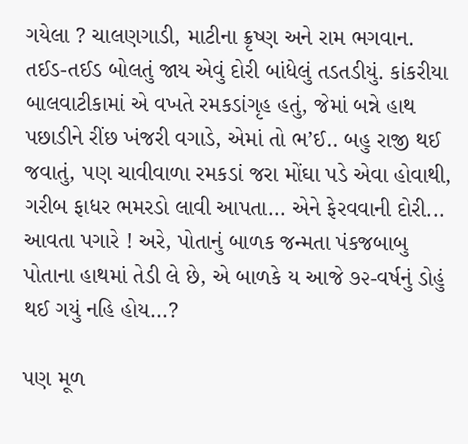ગયેલા ? ચાલણગાડી, માટીના ક્રૃષ્ણ અને રામ ભગવાન. તઈડ-તઈડ બોલતું જાય એવું દોરી બાંધેલું તડતડીયું. કાંકરીયા બાલવાટીકામાં એ વખતે રમકડાંગૃહ હતું, જેમાં બન્ને હાથ પછાડીને રીંછ ખંજરી વગાડે, એમાં તો ભ’ઈ.. બહુ રાજી થઈ જવાતું, પણ ચાવીવાળા રમકડાં જરા મોંઘા પડે એવા હોવાથી, ગરીબ ફાધર ભમરડો લાવી આપતા... એને ફેરવવાની દોરી... આવતા પગારે ! અરે, પોતાનું બાળક જન્મતા પંકજબાબુ પોતાના હાથમાં તેડી લે છે, એ બાળકે ય આજે ૭૨-વર્ષનું ડોહું થઈ ગયું નહિ હોય...?

પણ મૂળ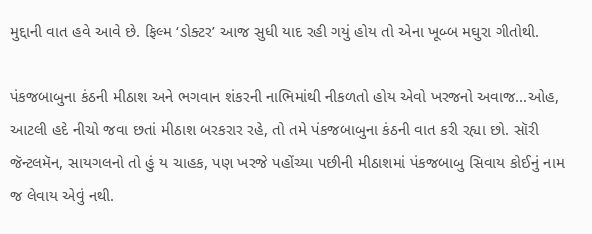મુદ્દાની વાત હવે આવે છે. ફિલ્મ ‘ડોક્ટર’ આજ સુધી યાદ રહી ગયું હોય તો એના ખૂબ્બ મઘુરા ગીતોથી.

પંકજબાબુના કંઠની મીઠાશ અને ભગવાન શંકરની નાભિમાંથી નીકળતો હોય એવો ખરજનો અવાજ...ઓહ, આટલી હદે નીચો જવા છતાં મીઠાશ બરકરાર રહે, તો તમે પંકજબાબુના કંઠની વાત કરી રહ્યા છો. સૉરી જૅન્ટલમૅન, સાયગલનો તો હું ય ચાહક, પણ ખરજે પહોંચ્યા પછીની મીઠાશમાં પંકજબાબુ સિવાય કોઈનું નામ જ લેવાય એવું નથી.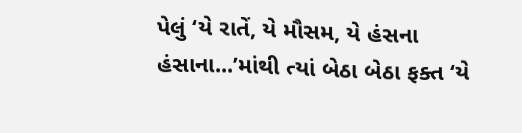પેલું ‘યે રાતેં, યે મૌસમ, યે હંસના હંસાના...’માંથી ત્યાં બેઠા બેઠા ફક્ત ‘યે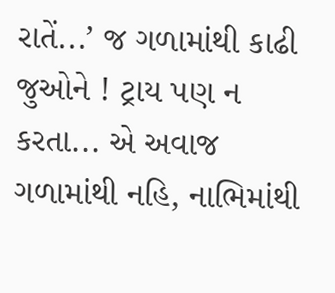રાતેં...’ જ ગળામાંથી કાઢી જુઓને ! ટ્રાય પણ ન કરતા... એ અવાજ ગળામાંથી નહિ, નાભિમાંથી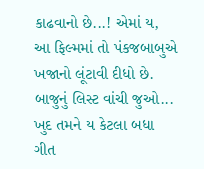કાઢવાનો છે...! એમાં ય, આ ફિલ્મમાં તો પંકજબાબુએ ખજાનો લૂંટાવી દીધો છે. બાજુનું લિસ્ટ વાંચી જુઓ... ખુદ તમને ય કેટલા બધા ગીત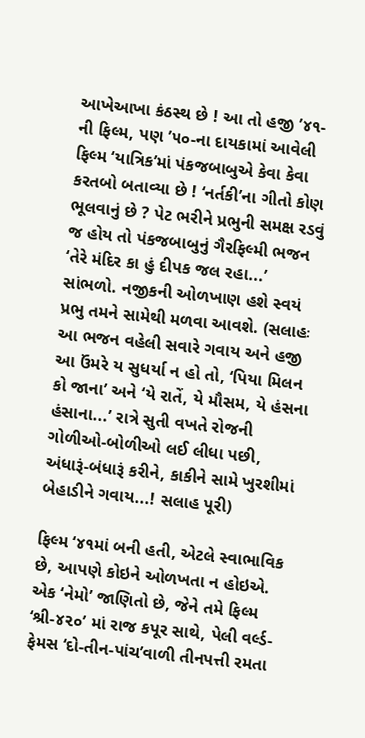આખેઆખા કંઠસ્થ છે ! આ તો હજી ’૪૧-ની ફિલ્મ, પણ ’૫૦-ના દાયકામાં આવેલી ફિલ્મ ‘યાત્રિક’માં પંકજબાબુએ કેવા કેવા કરતબો બતાવ્યા છે ! ‘નર્તકી’ના ગીતો કોણ ભૂલવાનું છે ? પેટ ભરીને પ્રભુની સમક્ષ રડવું જ હોય તો પંકજબાબુનું ગૈરફિલ્મી ભજન ‘તેરે મંદિર કા હું દીપક જલ રહા...’ સાંભળો. નજીકની ઓળખાણ હશે સ્વયં પ્રભુ તમને સામેથી મળવા આવશે. (સલાહઃ આ ભજન વહેલી સવારે ગવાય અને હજી આ ઉંમરે ય સુધર્યા ન હો તો, ‘પિયા મિલન કો જાના’ અને ‘યે રાતેં, યે મૌસમ, યે હંસના હંસાના...’ રાત્રે સુતી વખતે રોજની ગોળીઓ-બોળીઓ લઈ લીધા પછી, અંધારૂં-બંધારૂં કરીને, કાકીને સામે ખુરશીમાં બેહાડીને ગવાય...! સલાહ પૂરી)

ફિલ્મ ‘૪૧માં બની હતી, એટલે સ્વાભાવિક છે, આપણે કોઇને ઓળખતા ન હોઇએ. એક ‘નેમો’ જાણિતો છે, જેને તમે ફિલ્મ ‘શ્રી-૪૨૦’ માં રાજ કપૂર સાથે, પેલી વર્લ્ડ-ફેમસ ‘દો-તીન-પાંચ’વાળી તીનપત્તી રમતા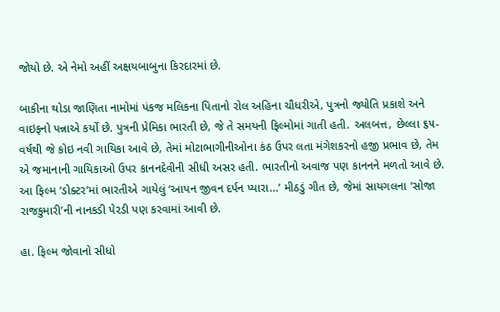જોયો છે. એ નેમો અહીં અક્ષયબાબુના કિરદારમાં છે.

બાકીના થોડા જાણિતા નામોમાં પંકજ મલિકના પિતાનો રોલ અહિના ચૌધરીએ, પુત્રનો જ્યોતિ પ્રકાશે અને વાઇફનો પન્નાએ કર્યો છે. પુત્રની પ્રેમિકા ભારતી છે, જે તે સમયની ફિલ્મોમાં ગાતી હતી. અલબત્ત, છેલ્લા ૬૫-વર્ષથી જે કોઇ નવી ગાયિકા આવે છે, તેમાં મોટાભાગીનીઓના કંઠ ઉપર લતા મંગેશકરનો હજી પ્રભાવ છે, તેમ એ જમાનાની ગાયિકાઓ ઉપર કાનનદેવીની સીધી અસર હતી. ભારતીનો અવાજ પણ કાનનને મળતો આવે છે. આ ફિલ્મ ‘ડોક્ટર’માં ભારતીએ ગાયેલું ‘આપન જીવન દર્પન પ્યારા...’ મીઠડું ગીત છે, જેમાં સાયગલના ‘સોજા રાજકુમારી’ની નાનકડી પેરડી પણ કરવામાં આવી છે.

હા. ફિલ્મ જોવાનો સીધો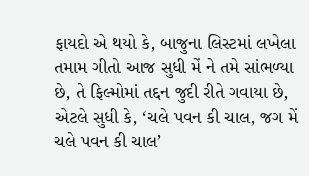ફાયદો એ થયો કે, બાજુના લિસ્ટમાં લખેલા તમામ ગીતો આજ સુધી મેં ને તમે સાંભળ્યા છે, તે ફિલ્મોમાં તદ્દન જુદી રીતે ગવાયા છે, એટલે સુધી કે, ‘ચલે પવન કી ચાલ, જગ મેં ચલે પવન કી ચાલ’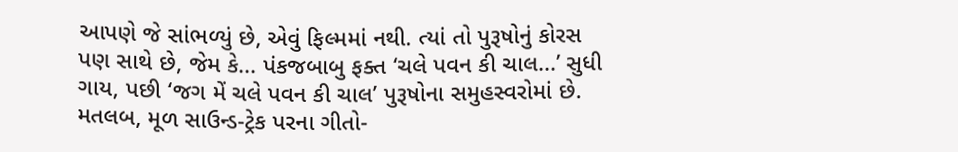આપણે જે સાંભળ્યું છે, એવું ફિલ્મમાં નથી. ત્યાં તો પુરૂષોનું કોરસ પણ સાથે છે, જેમ કે... પંકજબાબુ ફક્ત ‘ચલે પવન કી ચાલ...’ સુધી ગાય, પછી ‘જગ મેં ચલે પવન કી ચાલ’ પુરૂષોના સમુહસ્વરોમાં છે. મતલબ, મૂળ સાઉન્ડ-ટ્રેક પરના ગીતો-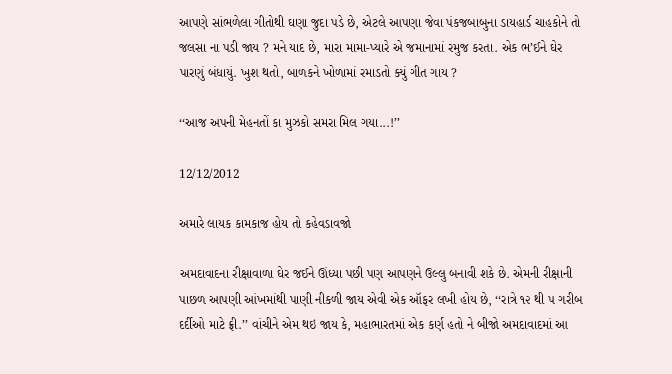આપણે સાંભળેલા ગીતોથી ઘણા જુદા પડે છે, એટલે આપણા જેવા પંકજબાબુના ડાયહાર્ડ ચાહકોને તો જલસા ના પડી જાય ? મને યાદ છે, મારા મામા-પ્યારે એ જમાનામાં રમુજ કરતા. એક ભ’ઈને ઘેર પારણું બંધાયું. ખુશ થતો, બાળકને ખોળામાં રમાડતો ક્યું ગીત ગાય ?

‘‘આજ અપની મેહનતોં કા મુઝકો સમરા મિલ ગયા...!’’

12/12/2012

અમારે લાયક કામકાજ હોય તો કહેવડાવજો

અમદાવાદના રીક્ષાવાળા ઘેર જઈને ઊંધ્યા પછી પણ આપણને ઉલ્લુ બનાવી શકે છે. એમની રીક્ષાની પાછળ આપણી આંખમાંથી પાણી નીકળી જાય એવી એક ઑફર લખી હોય છે, ‘‘રાત્રે ૧૨ થી ૫ ગરીબ દર્દીઓ માટે ફ્રી.’’ વાંચીને એમ થઇ જાય કે, મહાભારતમાં એક કર્ણ હતો ને બીજો અમદાવાદમાં આ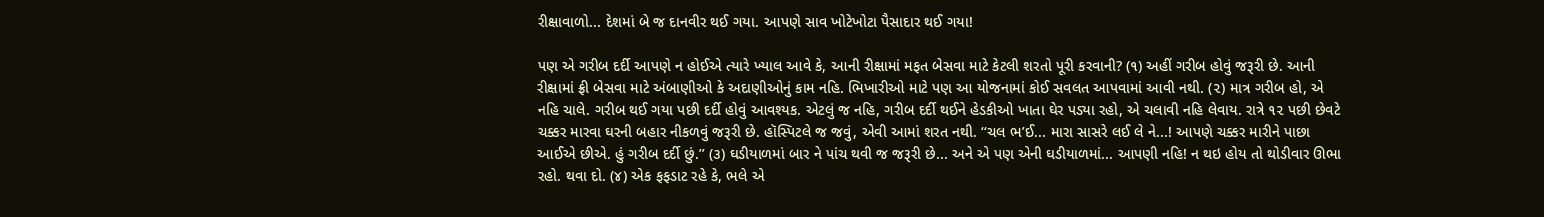રીક્ષાવાળો... દેશમાં બે જ દાનવીર થઈ ગયા. આપણે સાવ ખોટેખોટા પૈસાદાર થઈ ગયા!

પણ એ ગરીબ દર્દી આપણે ન હોઈએ ત્યારે ખ્યાલ આવે કે, આની રીક્ષામાં મફત બેસવા માટે કેટલી શરતો પૂરી કરવાની? (૧) અહીં ગરીબ હોવું જરૂરી છે. આની રીક્ષામાં ફ્રી બેસવા માટે અંબાણીઓ કે અદાણીઓનું કામ નહિ. ભિખારીઓ માટે પણ આ યોજનામાં કોઈ સવલત આપવામાં આવી નથી. (૨) માત્ર ગરીબ હો, એ નહિ ચાલે. ગરીબ થઈ ગયા પછી દર્દી હોવું આવશ્યક. એટલું જ નહિ, ગરીબ દર્દી થઈને હેડકીઓ ખાતા ઘેર પડ્યા રહો, એ ચલાવી નહિ લેવાય. રાત્રે ૧૨ પછી છેવટે ચક્કર મારવા ઘરની બહાર નીકળવું જરૂરી છે. હૉસ્પિટલે જ જવું, એવી આમાં શરત નથી. ‘‘ચલ ભ’ઈ... મારા સાસરે લઈ લે ને...! આપણે ચક્કર મારીને પાછા આઈએ છીએ. હું ગરીબ દર્દી છું.’’ (૩) ઘડીયાળમાં બાર ને પાંચ થવી જ જરૂરી છે... અને એ પણ એની ઘડીયાળમાં... આપણી નહિ! ન થઇ હોય તો થોડીવાર ઊભા રહો. થવા દો. (૪) એક ફફડાટ રહે કે, ભલે એ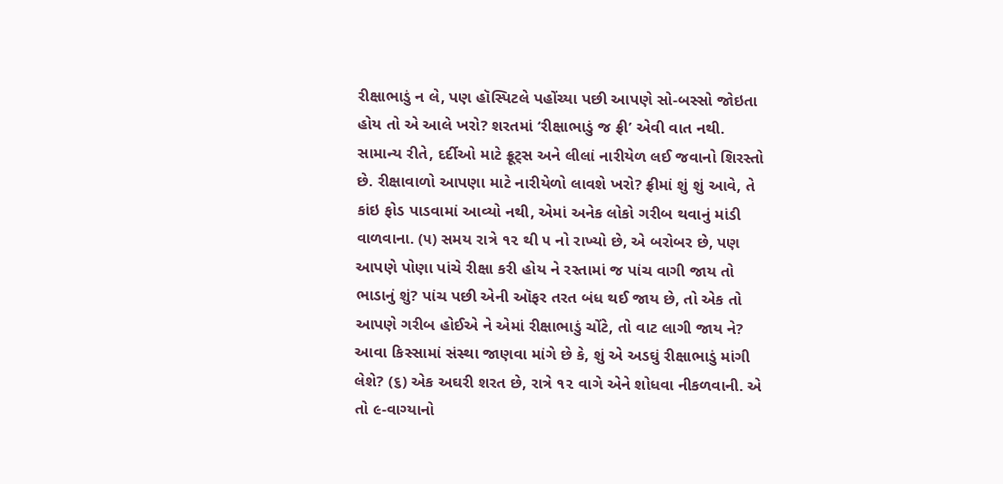રીક્ષાભાડું ન લે, પણ હૉસ્પિટલે પહોંચ્યા પછી આપણે સો-બસ્સો જોઇતા હોય તો એ આલે ખરો? શરતમાં ‘રીક્ષાભાડું જ ફ્રી’ એવી વાત નથી. સામાન્ય રીતે, દર્દીઓ માટે ફ્રૂટ્‌સ અને લીલાં નારીયેળ લઈ જવાનો શિરસ્તો છે. રીક્ષાવાળો આપણા માટે નારીયેળો લાવશે ખરો? ફ્રીમાં શું શું આવે, તે કાંઇ ફોડ પાડવામાં આવ્યો નથી, એમાં અનેક લોકો ગરીબ થવાનું માંડી વાળવાના. (૫) સમય રાત્રે ૧૨ થી ૫ નો રાખ્યો છે, એ બરોબર છે, પણ આપણે પોણા પાંચે રીક્ષા કરી હોય ને રસ્તામાં જ પાંચ વાગી જાય તો ભાડાનું શું? પાંચ પછી એની ઑફર તરત બંધ થઈ જાય છે, તો એક તો આપણે ગરીબ હોઈએ ને એમાં રીક્ષાભાડું ચોંટે, તો વાટ લાગી જાય ને? આવા કિસ્સામાં સંસ્થા જાણવા માંગે છે કે, શું એ અડઘું રીક્ષાભાડું માંગી લેશે? (૬) એક અઘરી શરત છે, રાત્રે ૧૨ વાગે એને શોધવા નીકળવાની. એ તો ૯-વાગ્યાનો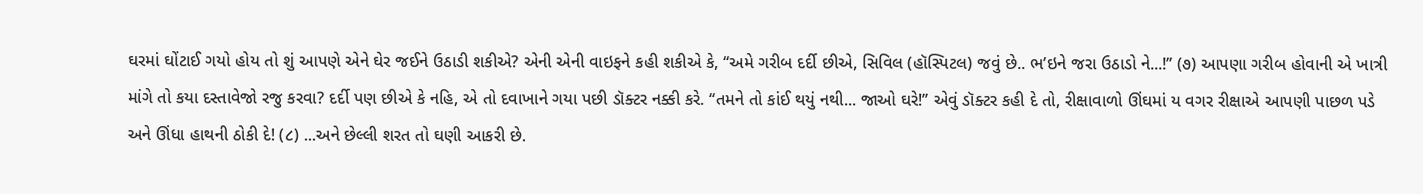ઘરમાં ઘોંટાઈ ગયો હોય તો શું આપણે એને ઘેર જઈને ઉઠાડી શકીએ? એની એની વાઇફને કહી શકીએ કે, ‘‘અમે ગરીબ દર્દી છીએ, સિવિલ (હૉસ્પિટલ) જવું છે.. ભ’ઇને જરા ઉઠાડો ને...!’’ (૭) આપણા ગરીબ હોવાની એ ખાત્રી માંગે તો કયા દસ્તાવેજો રજુ કરવા? દર્દી પણ છીએ કે નહિ, એ તો દવાખાને ગયા પછી ડૉક્ટર નક્કી કરે. ‘‘તમને તો કાંઈ થયું નથી... જાઓ ઘરે!’’ એવું ડૉક્ટર કહી દે તો, રીક્ષાવાળો ઊંઘમાં ય વગર રીક્ષાએ આપણી પાછળ પડે અને ઊંધા હાથની ઠોકી દે! (૮) ...અને છેલ્લી શરત તો ઘણી આકરી છે.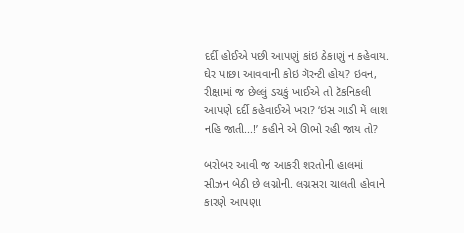દર્દી હોઈએ પછી આપણું કાંઇ ઠેકાણું ન કહેવાય. ઘેર પાછા આવવાની કોઇ ગૅરન્ટી હોય? ઇવન, રીક્ષામાં જ છેલ્લું ડચકું ખાઈએ તો ટૅકનિકલી આપણે દર્દી કહેવાઈએ ખરા? ‘ઇસ ગાડી મેં લાશ નહિ જાતી...!’ કહીને એ ઊભો રહી જાય તો?

બરોબર આવી જ આકરી શરતોની હાલમાં સીઝન બેઠી છે લગ્નોની. લગ્નસરા ચાલતી હોવાને કારણે આપણા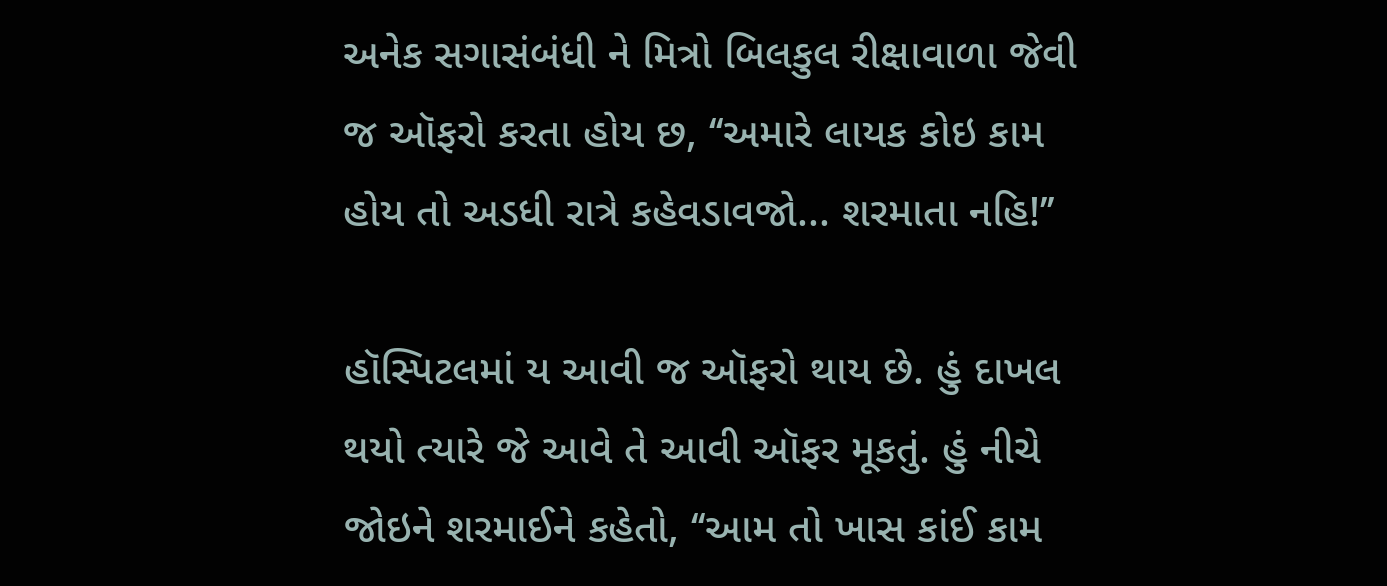અનેક સગાસંબંધી ને મિત્રો બિલકુલ રીક્ષાવાળા જેવી જ ઑફરો કરતા હોય છ, ‘‘અમારે લાયક કોઇ કામ હોય તો અડધી રાત્રે કહેવડાવજો... શરમાતા નહિ!’’

હૉસ્પિટલમાં ય આવી જ ઑફરો થાય છે. હું દાખલ થયો ત્યારે જે આવે તે આવી ઑફર મૂકતું. હું નીચે જોઇને શરમાઈને કહેતો, ‘‘આમ તો ખાસ કાંઈ કામ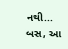નથી... બસ, આ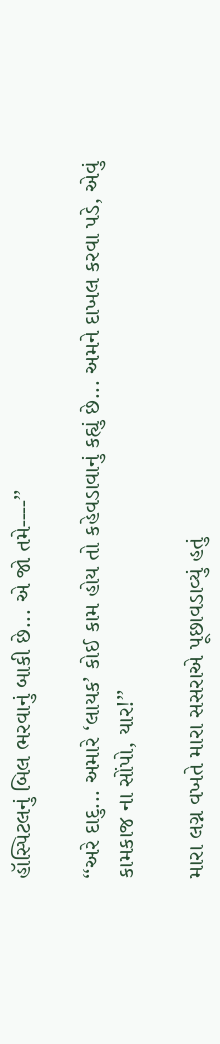હૉસ્પિટલનું બિલ ભરવાનું બાકી છે... એ જો તમે----’’

‘‘અરે દાદુ... અમારે ‘લાયક’ કોઈ કામ હોય તો કહેવડાવાનું કહ્યું છે... અમને દાખલ કરવા પડે, એવું કામકાજ ના સોંપો, યાર!’’

મારા લગ્ન વખતે મારા સસરાએ પૂછાવડાવ્યું હતું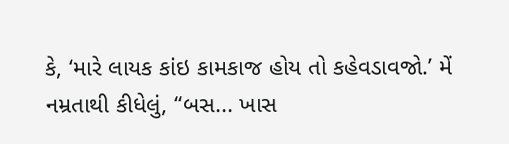કે, ‘મારે લાયક કાંઇ કામકાજ હોય તો કહેવડાવજો.’ મેં નમ્રતાથી કીધેલું, ‘‘બસ... ખાસ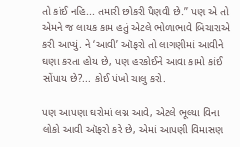તો કાંઈ નહિ... તમારી છોકરી પૈણવી છે.’’ પણ એ તો એમને જ લાયક કામ હતું એટલે ભોળાભાવે બિચારાએ કરી આપ્યું. ને ‘આવી’ ઑફરો તો લાગણીમાં આવીને ઘણા કરતા હોય છે, પણ હરકોઈને આવા કામો કાંઈ સોંપાય છે?... કોઈ પંખો ચાલુ કરો.

પણ આપણા ઘરોમાં લગ્ન આવે, એટલે ભૂલ્યા વિના લોકો આવી ઑફરો કરે છે, એમાં આપણી વિમાસણ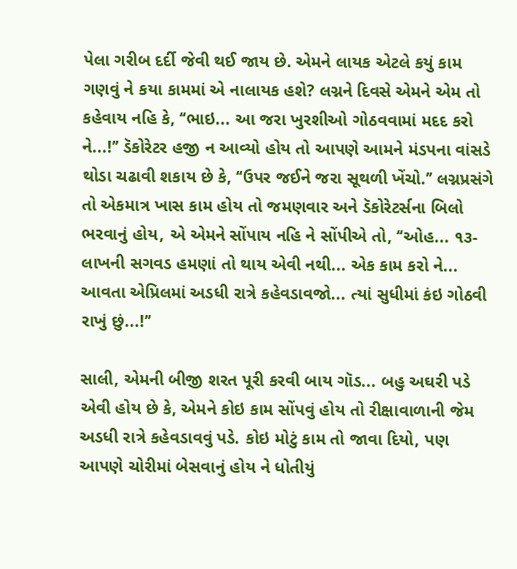પેલા ગરીબ દર્દી જેવી થઈ જાય છે. એમને લાયક એટલે કયું કામ ગણવું ને કયા કામમાં એ નાલાયક હશે? લગ્નને દિવસે એમને એમ તો કહેવાય નહિ કે, ‘‘ભાઇ... આ જરા ખુરશીઓ ગોઠવવામાં મદદ કરો ને...!’’ ડૅકોરેટર હજી ન આવ્યો હોય તો આપણે આમને મંડપના વાંસડે થોડા ચઢાવી શકાય છે કે, ‘‘ઉપર જઈને જરા સૂથળી ખેંચો.’’ લગ્નપ્રસંગે તો એકમાત્ર ખાસ કામ હોય તો જમણવાર અને ડૅકોરેટર્સના બિલો ભરવાનું હોય, એ એમને સોંપાય નહિ ને સોંપીએ તો, ‘‘ઓહ... ૧૩-લાખની સગવડ હમણાં તો થાય એવી નથી... એક કામ કરો ને... આવતા એપ્રિલમાં અડધી રાત્રે કહેવડાવજો... ત્યાં સુધીમાં કંઇ ગોઠવી રાખું છું...!’’

સાલી, એમની બીજી શરત પૂરી કરવી બાય ગૉડ... બહુ અઘરી પડે એવી હોય છે કે, એમને કોઇ કામ સોંપવું હોય તો રીક્ષાવાળાની જેમ અડધી રાત્રે કહેવડાવવું પડે. કોઇ મોટું કામ તો જાવા દિયો, પણ આપણે ચોરીમાં બેસવાનું હોય ને ધોતીયું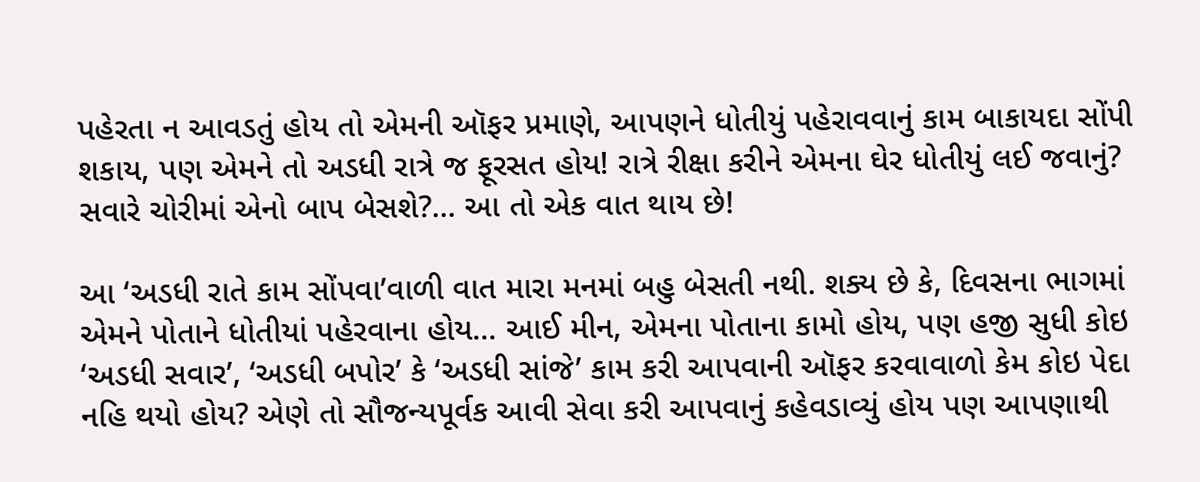પહેરતા ન આવડતું હોય તો એમની ઑફર પ્રમાણે, આપણને ધોતીયું પહેરાવવાનું કામ બાકાયદા સોંપી શકાય, પણ એમને તો અડધી રાત્રે જ ફૂરસત હોય! રાત્રે રીક્ષા કરીને એમના ઘેર ધોતીયું લઈ જવાનું? સવારે ચોરીમાં એનો બાપ બેસશે?... આ તો એક વાત થાય છે!

આ ‘અડધી રાતે કામ સોંપવા’વાળી વાત મારા મનમાં બહુ બેસતી નથી. શક્ય છે કે, દિવસના ભાગમાં એમને પોતાને ધોતીયાં પહેરવાના હોય... આઈ મીન, એમના પોતાના કામો હોય, પણ હજી સુધી કોઇ ‘અડધી સવાર’, ‘અડધી બપોર’ કે ‘અડધી સાંજે’ કામ કરી આપવાની ઑફર કરવાવાળો કેમ કોઇ પેદા નહિ થયો હોય? એણે તો સૌજન્યપૂર્વક આવી સેવા કરી આપવાનું કહેવડાવ્યું હોય પણ આપણાથી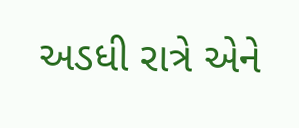અડધી રાત્રે એને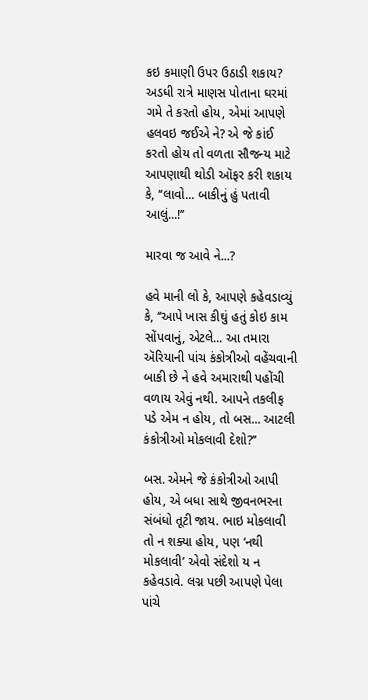કઇ કમાણી ઉપર ઉઠાડી શકાય? અડધી રાત્રે માણસ પોતાના ઘરમાં ગમે તે કરતો હોય, એમાં આપણે હલવઇ જઈએ ને? એ જે કાંઈ કરતો હોય તો વળતા સૌજન્ય માટે આપણાથી થોડી ઑફર કરી શકાય કે, ‘‘લાવો... બાકીનું હું પતાવી આલું...!’’

મારવા જ આવે ને...?

હવે માની લો કે, આપણે કહેવડાવ્યું કે, ‘‘આપે ખાસ કીઘું હતું કોઇ કામ સોંપવાનું, એટલે... આ તમારા ઍરિયાની પાંચ કંકોત્રીઓ વહેંચવાની બાકી છે ને હવે અમારાથી પહોંચી વળાય એવું નથી. આપને તકલીફ પડે એમ ન હોય, તો બસ... આટલી કંકોત્રીઓ મોકલાવી દેશો?’’

બસ. એમને જે કંકોત્રીઓ આપી હોય, એ બધા સાથે જીવનભરના સંબંધો તૂટી જાય. ભાઇ મોકલાવી તો ન શક્યા હોય, પણ ‘નથી મોકલાવી’ એવો સંદેશો ય ન કહેવડાવે. લગ્ન પછી આપણે પેલા પાંચે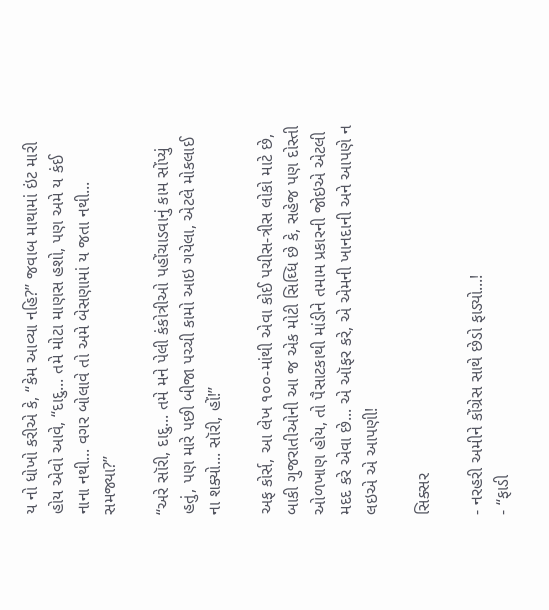ય નો ધોખો કરીએ કે, ‘‘કેમ આવ્યા નહિ?’’ જવાબ માથામાં ઇંટ મારી હોય એવો આવે, ‘‘દાદુ... તમે મોટા માણસ હશો, પણ અમે ય કંઈ નાના નથી... વગર બોલાવે તો અમે બેસણામાં ય જતા નથી... સમજ્યા?’’

‘‘અરે સૉરી, દાદુ... તમે મને પેલી કંકોત્રીઓ પહોંચાડવાનું કામ સોંપ્યું હતું, પણ મારે પછી બીજા પચ્ચી કામો આઇ ગયેલા, એટલે મોકલાઈ ના શક્યો... સૉરી, હોં!’’

અફ કોર્સ, આ લેખ ૧૦૦-માંથી એવા કોઈ પચીસ-ત્રીસ લોકો માટે છે, બાકી ગુજરાતીઓની આ જ એક મોટી સિઘ્ધિ છે કે, સહેજ પણ દોસ્તી ઓળખાણ હોય, તો પૈસાટકાથી માંડીને તમામ પ્રકારની જોઇએ એટલી મદદ કરે એવા છે... એ ઑફર કરે, એ એમની ખાનદાની અને આપણે ન લઇએ એ આપણી!

સિક્સર

- નરહરી અમીને કોંગ્રેસ સાથે છેડો ફાડ્યો...!
- ‘‘ફાડી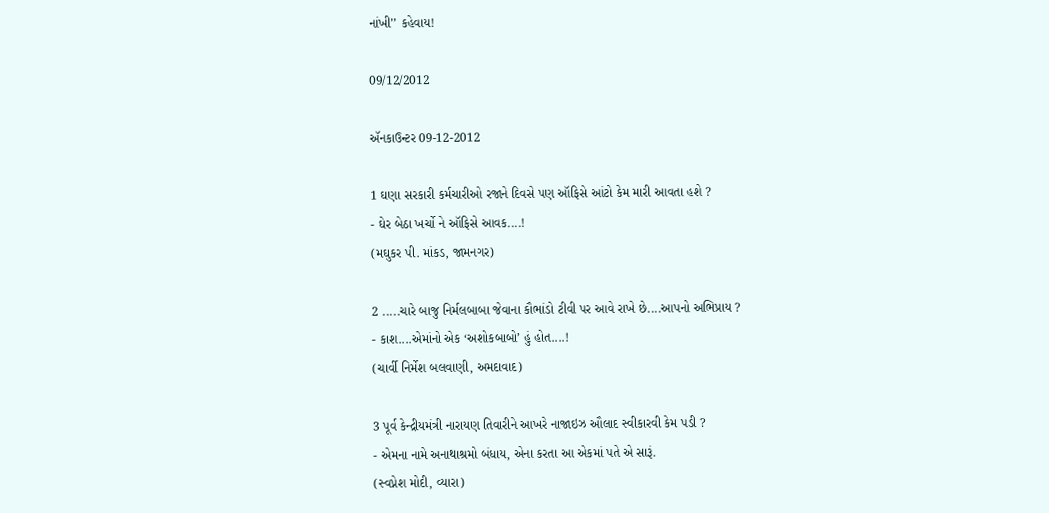નાંખી’’ કહેવાય!

09/12/2012

ઍનકાઉન્ટર 09-12-2012

1 ઘણા સરકારી કર્મચારીઓ રજાને દિવસે પણ ઑફિસે આંટો કેમ મારી આવતા હશે ?
- ઘેર બેઠા ખર્ચો ને ઑફિસે આવક....!
(મઘુકર પી. માંકડ, જામનગર)

2 .....ચારે બાજુ નિર્મલબાબા જેવાના કૌભાંડો ટીવી પર આવે રાખે છે....આપનો અભિપ્રાય ?
- કાશ....એમાંનો એક ‘અશોકબાબો’ હું હોત....!
(ચાર્વી નિર્મેશ બલવાણી, અમદાવાદ)

3 પૂર્વ કેન્દ્રીયમંત્રી નારાયણ તિવારીને આખરે નાજાઇઝ ઔલાદ સ્વીકારવી કેમ પડી ?
- એમના નામે અનાથાશ્રમો બંધાય, એના કરતા આ એકમાં પતે એ સારૂં.
(સ્વપ્નેશ મોદી, વ્યારા)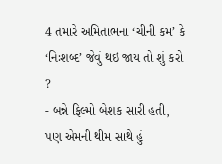4 તમારે અમિતાભના ‘ચીની કમ’ કે ‘નિઃશબ્દ’ જેવું થઇ જાય તો શું કરો ?
- બન્ને ફિલ્મો બેશક સારી હતી, પણ એમની થીમ સાથે હું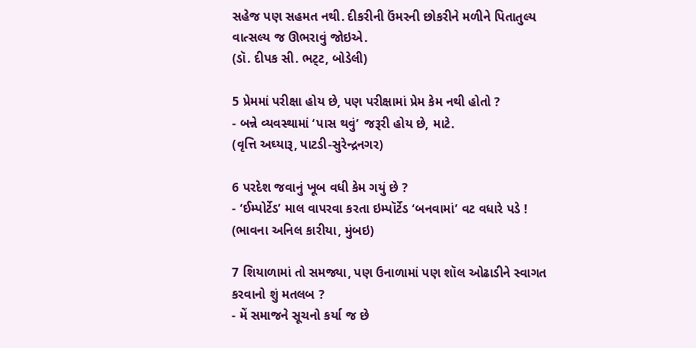સહેજ પણ સહમત નથી. દીકરીની ઉંમરની છોકરીને મળીને પિતાતુલ્ય વાત્સલ્ય જ ઊભરાવું જોઇએ.
(ડૉ. દીપક સી. ભટ્‌ટ, બોડેલી)

5 પ્રેમમાં પરીક્ષા હોય છે, પણ પરીક્ષામાં પ્રેમ કેમ નથી હોતો ?
- બન્ને વ્યવસ્થામાં ‘પાસ થવું’ જરૂરી હોય છે, માટે.
(વૃત્તિ અઘ્યારૂ, પાટડી-સુરેન્દ્રનગર)

6 પરદેશ જવાનું ખૂબ વધી કેમ ગયું છે ?
- ‘ઈમ્પોર્ટેડ’ માલ વાપરવા કરતા ઇમ્પૉર્ટેડ ‘બનવામાં’ વટ વધારે પડે !
(ભાવના અનિલ કારીયા, મુંબઇ)

7 શિયાળામાં તો સમજ્યા, પણ ઉનાળામાં પણ શૉલ ઓઢાડીને સ્વાગત કરવાનો શું મતલબ ?
- મેં સમાજને સૂચનો કર્યા જ છે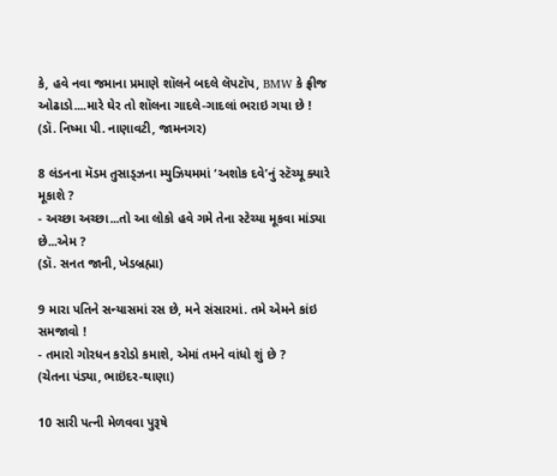કે, હવે નવા જમાના પ્રમાણે શૉલને બદલે લૅપટૉપ, BMW કે ફ્રીજ ઓઢાડો....મારે ઘેર તો શૉલના ગાદલે-ગાદલાં ભરાઇ ગયા છે !
(ડૉ. નિષ્મા પી. નાણાવટી, જામનગર)

8 લંડનના મૅડમ તુસાડ્‌ઝના મ્યુઝિયમમાં ‘અશોક દવે’નું સ્ટૅચ્યૂ ક્યારે મૂકાશે ?
- અચ્છા અચ્છા...તો આ લોકો હવે ગમે તેના સ્ટેચ્યા મૂકવા માંડ્યા છે...એમ ?
(ડૉ. સનત જાની, ખેડબ્રહ્મા)

9 મારા પતિને સન્યાસમાં રસ છે, મને સંસારમાં. તમે એમને કાંઇ સમજાવો !
- તમારો ગોરધન કરોડો કમાશે, એમાં તમને વાંધો શું છે ?
(ચેતના પંડ્યા, ભાઇંદર-થાણા)

10 સારી પત્ની મેળવવા પુરૂષે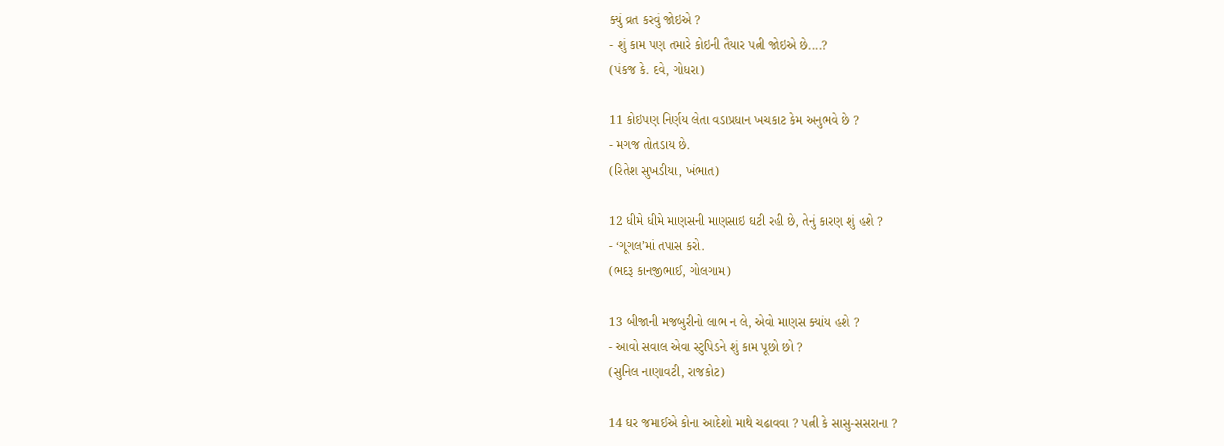ક્યું વ્રત કરવું જોઇએ ?
- શું કામ પણ તમારે કોઇની તૈયાર પત્ની જોઇએ છે....?
(પંકજ કે. દવે, ગોધરા)

11 કોઇપણ નિર્ણય લેતા વડાપ્રધાન ખચકાટ કેમ અનુભવે છે ?
- મગજ તોતડાય છે.
(રિતેશ સુખડીયા, ખંભાત)

12 ધીમે ધીમે માણસની માણસાઇ ઘટી રહી છે, તેનું કારણ શું હશે ?
- ‘ગૂગલ’માં તપાસ કરો.
(ભદરૂ કાનજીભાઈ, ગોલગામ)

13 બીજાની મજબુરીનો લાભ ન લે, એવો માણસ ક્યાંય હશે ?
- આવો સવાલ એવા સ્ટુપિડને શું કામ પૂછો છો ?
(સુનિલ નાણાવટી, રાજકોટ)

14 ઘર જમાઈએ કોના આદેશો માથે ચઢાવવા ? પત્ની કે સાસુ-સસરાના ?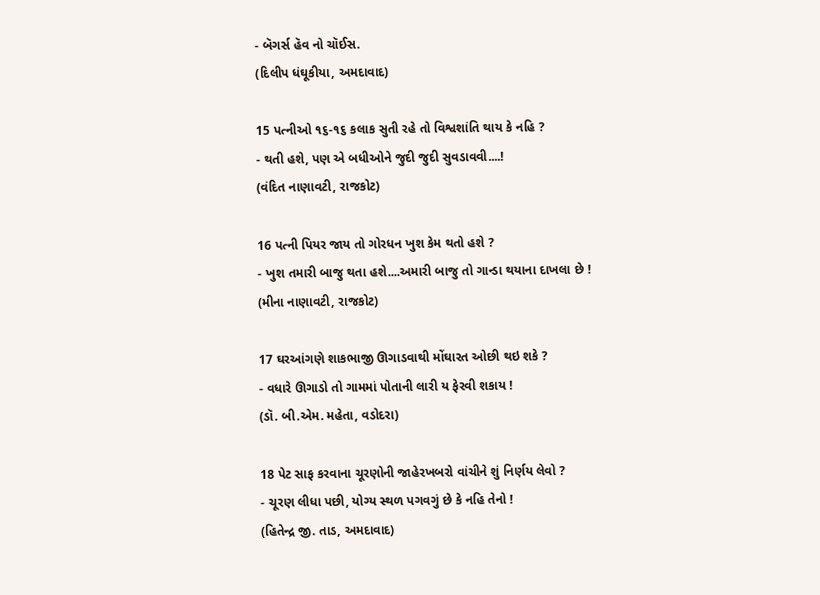- બૅગર્સ હૅવ નો ચૉઈસ.
(દિલીપ ધંઘૂકીયા, અમદાવાદ)

15 પત્નીઓ ૧૬-૧૬ કલાક સુતી રહે તો વિશ્વશાંતિ થાય કે નહિ ?
- થતી હશે, પણ એ બધીઓને જુદી જુદી સુવડાવવી....!
(વંદિત નાણાવટી, રાજકોટ)

16 પત્ની પિયર જાય તો ગોરધન ખુશ કેમ થતો હશે ?
- ખુશ તમારી બાજુ થતા હશે....અમારી બાજુ તો ગાન્ડા થયાના દાખલા છે !
(મીના નાણાવટી, રાજકોટ)

17 ઘરઆંગણે શાકભાજી ઊગાડવાથી મોંઘારત ઓછી થઇ શકે ?
- વધારે ઊગાડો તો ગામમાં પોતાની લારી ય ફેરવી શકાય !
(ડૉ. બી.એમ. મહેતા, વડોદરા)

18 પેટ સાફ કરવાના ચૂરણોની જાહેરખબરો વાંચીને શું નિર્ણય લેવો ?
- ચૂરણ લીધા પછી, યોગ્ય સ્થળ પગવગું છે કે નહિ તેનો !
(હિતેન્દ્ર જી. તાડ, અમદાવાદ)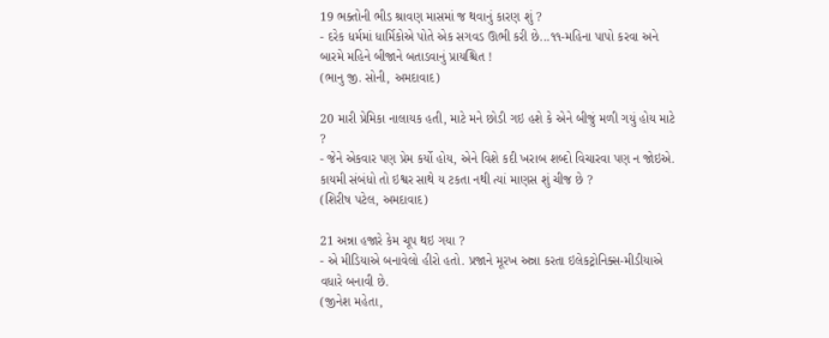19 ભક્તોની ભીડ શ્રાવણ માસમાં જ થવાનું કારણ શું ?
- દરેક ધર્મમાં ધાર્મિકોએ પોતે એક સગવડ ઊભી કરી છે...૧૧-મહિના પાપો કરવા અને બારમે મહિને બીજાને બતાડવાનું પ્રાયશ્ચિત !
(ભાનુ જી. સોની, અમદાવાદ)

20 મારી પ્રેમિકા નાલાયક હતી, માટે મને છોડી ગઇ હશે કે એને બીજું મળી ગયું હોય માટે ?
- જેને એકવાર પણ પ્રેમ કર્યો હોય, એને વિશે કદી ખરાબ શબ્દો વિચારવા પણ ન જોઇએ. કાયમી સંબંધો તો ઇશ્વર સાથે ય ટકતા નથી ત્યાં માણસ શું ચીજ છે ?
(શિરીષ પટેલ, અમદાવાદ)

21 અન્ના હજારે કેમ ચૂપ થઇ ગયા ?
- એ મીડિયાએ બનાવેલો હીરો હતો. પ્રજાને મૂરખ અન્ના કરતા ઇલેકટ્રોનિક્સ-મીડીયાએ વધારે બનાવી છે.
(જીનેશ મહેતા,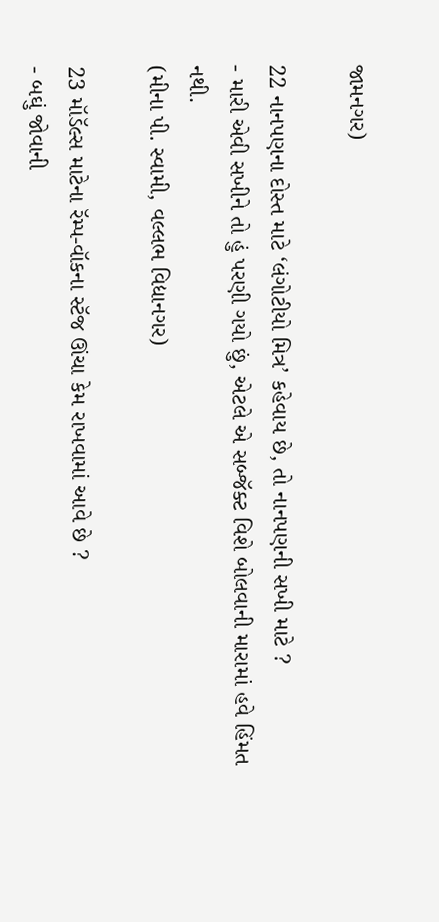જામનગર)

22 નાનપણના દોસ્ત માટે ‘લંગોટીયો મિત્ર’ કહેવાય છે, તો નાનપણની સખી માટે ?
- મારી એવી સખીને તો હું પરણી ગયો છું, એટલે એ સબ્જૅક્ટ વિશે બોલવાની મારામાં હવે હિંમત નથી.
(મીના પી. સ્વામી, વલ્લભ વિદ્યાનગર)

23 મૉડૅલ્સ માટેના રૅમ્પ-વૉકના સ્ટૅજ ઊંચા કેમ રાખવામાં આવે છે ?
- બઘું જોવાની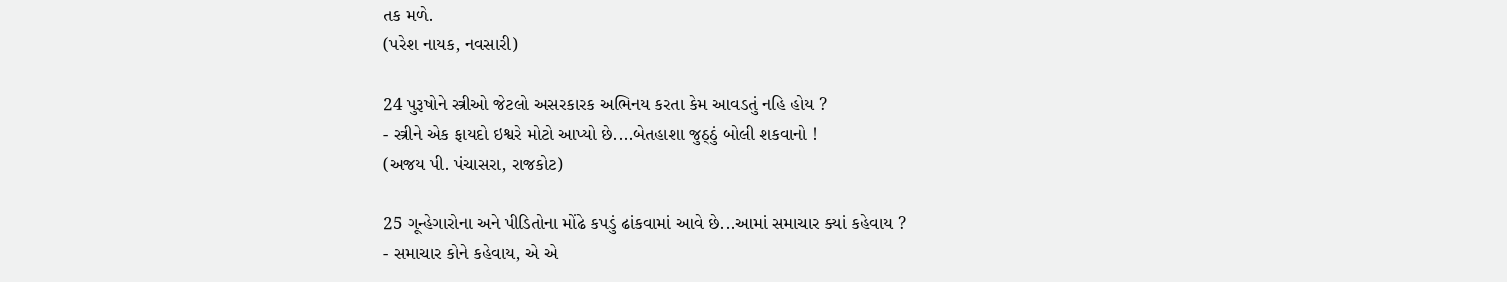તક મળે.
(પરેશ નાયક, નવસારી)

24 પુરૂષોને સ્ત્રીઓ જેટલો અસરકારક અભિનય કરતા કેમ આવડતું નહિ હોય ?
- સ્ત્રીને એક ફાયદો ઇશ્વરે મોટો આપ્યો છે....બેતહાશા જુઠ્‌ઠું બોલી શકવાનો !
(અજય પી. પંચાસરા, રાજકોટ)

25 ગૂન્હેગારોના અને પીડિતોના મોંઢે કપડું ઢાંકવામાં આવે છે...આમાં સમાચાર ક્યાં કહેવાય ?
- સમાચાર કોને કહેવાય, એ એ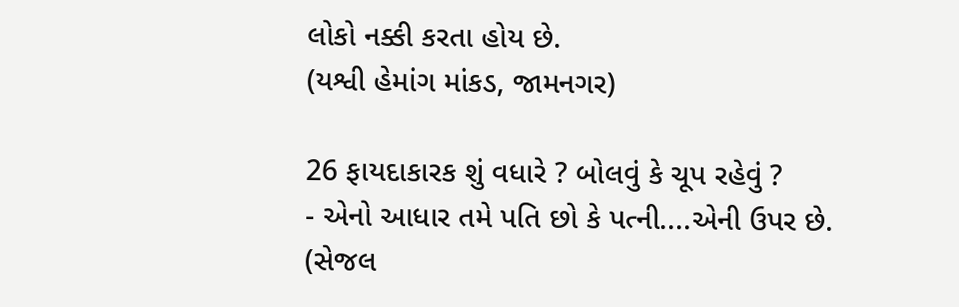લોકો નક્કી કરતા હોય છે.
(યશ્વી હેમાંગ માંકડ, જામનગર)

26 ફાયદાકારક શું વધારે ? બોલવું કે ચૂપ રહેવું ?
- એનો આધાર તમે પતિ છો કે પત્ની....એની ઉપર છે.
(સેજલ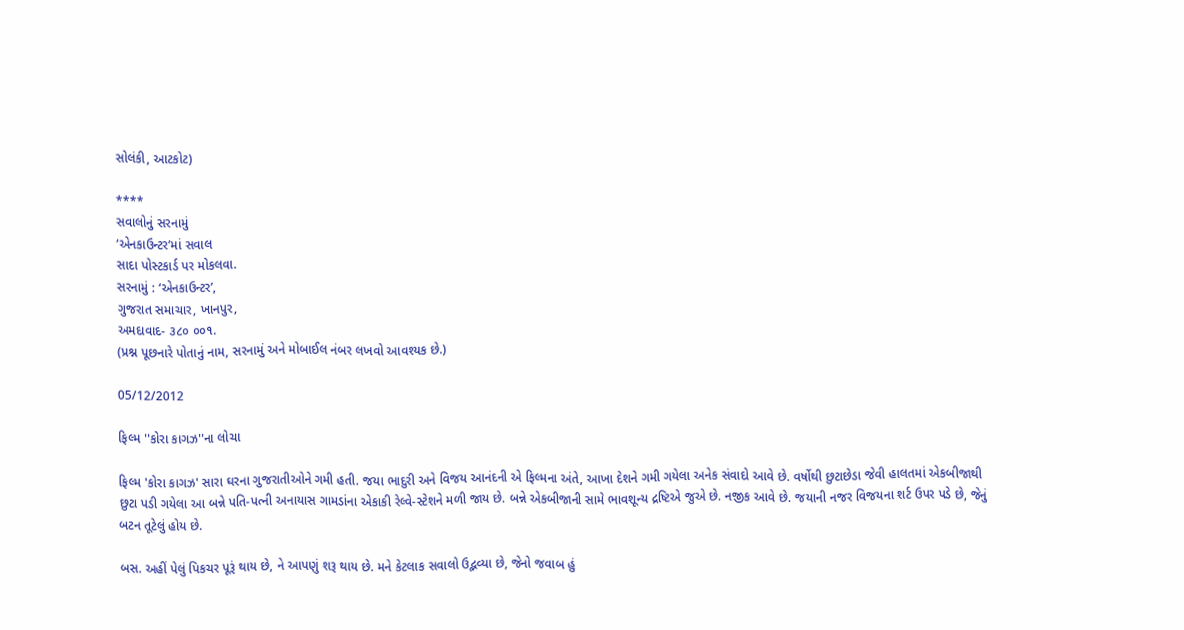સોલંકી, આટકોટ)

****
સવાલોનું સરનામું
‘એનકાઉન્ટર’માં સવાલ
સાદા પોસ્ટકાર્ડ પર મોકલવા.
સરનામું : ‘એનકાઉન્ટર’,
ગુજરાત સમાચાર, ખાનપુર,
અમદાવાદ- ૩૮૦ ૦૦૧.
(પ્રશ્ન પૂછનારે પોતાનું નામ, સરનામું અને મોબાઈલ નંબર લખવો આવશ્યક છે.)

05/12/2012

ફિલ્મ ''કોરા કાગઝ''ના લોચા

ફિલ્મ 'કોરા કાગઝ' સારા ઘરના ગુજરાતીઓને ગમી હતી. જયા ભાદુરી અને વિજય આનંદની એ ફિલ્મના અંતે, આખા દેશને ગમી ગયેલા અનેક સંવાદો આવે છે. વર્ષોથી છુટાછેડા જેવી હાલતમાં એકબીજાથી છુટા પડી ગયેલા આ બન્ને પતિ-પત્ની અનાયાસ ગામડાંના એકાકી રેલ્વે-સ્ટેશને મળી જાય છે. બન્ને એકબીજાની સામે ભાવશૂન્ય દ્રષ્ટિએ જુએ છે. નજીક આવે છે. જયાની નજર વિજયના શર્ટ ઉપર પડે છે, જેનું બટન તૂટેલું હોય છે.

બસ. અહીં પેલું પિકચર પૂરૂં થાય છે, ને આપણું શરૂ થાય છે. મને કેટલાક સવાલો ઉદ્ભવ્યા છે, જેનો જવાબ હું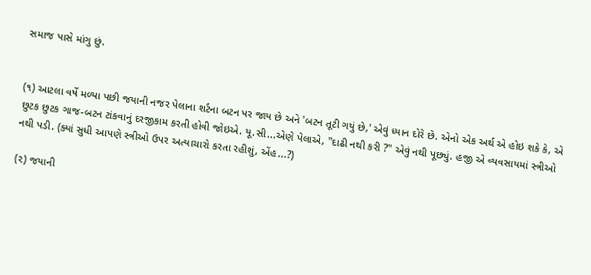સમાજ પાસે માંગુ છું.


(૧) આટલા વર્ષે મળ્યા પછી જયાની નજર પેલાના શર્ટના બટન પર જાય છે અને 'બટન તૂટી ગયું છે,' એવું ધ્યાન દોરે છે. એનો એક અર્થ એ હોઇ શકે કે, એ છુટક છુટક ગાજ-બટન ટાંકવાનું દરજીકામ કરતી હોવી જોઇએ. યૂ.સી...એણે પેલાએ, ''દાઢી નથી કરી ?'' એવું નથી પૂછ્યું. હજી એ વ્યવસાયમાં સ્ત્રીઓ નથી પડી. (ક્યાં સુધી આપણે સ્ત્રીઓ ઉપર અત્યાચારો કરતા રહીશું, એંહ...?)

(૨) જયાની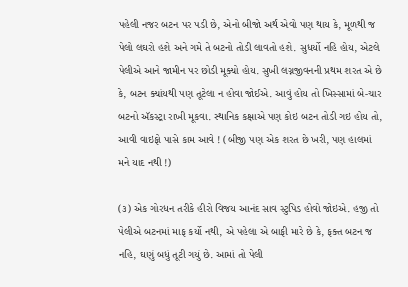પહેલી નજર બટન પર પડી છે, એનો બીજો અર્થ એવો પણ થાય કે, મૂળથી જ પેલો લઘરો હશે અને ગમે તે બટનો તોડી લાવતો હશે. સુધર્યો નહિ હોય, એટલે પેલીએ આને જામીન પર છોડી મૂક્યો હોય. સુખી લગ્નજીવનની પ્રથમ શરત એ છે કે, બટન ક્યાંયથી પણ તૂટેલા ન હોવા જોઈએ. આવું હોય તો ખિસ્સામાં બે-ચાર બટનો ઍકસ્ટ્રા રાખી મૂકવા. સ્થાનિક કક્ષાએ પણ કોઇ બટન તોડી ગઇ હોય તો, આવી વાઇફો પાસે કામ આવે ! (બીજી પણ એક શરત છે ખરી, પણ હાલમાં મને યાદ નથી !)

(૩) એક ગોરધન તરીકે હીરો વિજય આનંદ સાવ સ્ટુપિડ હોવો જોઇએ. હજી તો પેલીએ બટનમાં માફ કર્યો નથી, એ પહેલા એ બાફી મારે છે કે, ફક્ત બટન જ નહિ, ઘણું બધું તૂટી ગયું છે. આમાં તો પેલી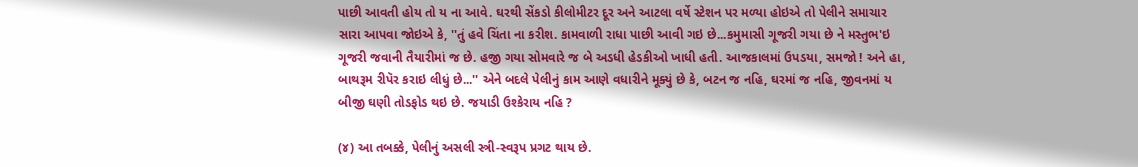પાછી આવતી હોય તો ય ના આવે. ઘરથી સેંકડો કીલોમીટર દૂર અને આટલા વર્ષે સ્ટેશન પર મળ્યા હોઇએ તો પેલીને સમાચાર સારા આપવા જોઇએ કે, ''તું હવે ચિંતા ના કરીશ. કામવાળી રાધા પાછી આવી ગઇ છે...કમુમાસી ગૂજરી ગયા છે ને મસ્તુભ'ઇ ગૂજરી જવાની તૈયારીમાં જ છે. હજી ગયા સોમવારે જ બે અડધી હેડકીઓ ખાધી હતી. આજકાલમાં ઉપડયા, સમજો ! અને હા, બાથરૂમ રીપૅર કરાઇ લીધું છે...'' એને બદલે પેલીનું કામ આણે વધારીને મૂક્યું છે કે, બટન જ નહિ, ઘરમાં જ નહિ, જીવનમાં ય બીજી ઘણી તોડફોડ થઇ છે. જયાડી ઉશ્કેરાય નહિ ?

(૪) આ તબક્કે, પેલીનું અસલી સ્ત્રી-સ્વરૂપ પ્રગટ થાય છે.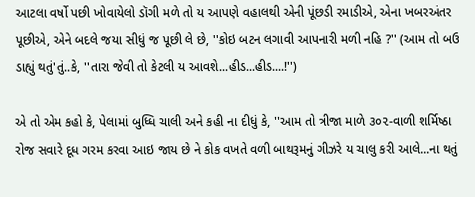આટલા વર્ષો પછી ખોવાયેલો ડૉગી મળે તો ય આપણે વહાલથી એની પૂંછડી રમાડીએ, એના ખબરઅંતર પૂછીએ, એને બદલે જયા સીધું જ પૂછી લે છે, ''કોઇ બટન લગાવી આપનારી મળી નહિ ?'' (આમ તો બઉ ડાહ્યું થતું'તું..કે, ''તારા જેવી તો કેટલી ય આવશે...હીડ...હીડ....!'')

એ તો એમ કહો કે, પેલામાં બુધ્ધિ ચાલી અને કહી ના દીધું કે, ''આમ તો ત્રીજા માળે ૩૦૨-વાળી શર્મિષ્ઠા રોજ સવારે દૂધ ગરમ કરવા આઇ જાય છે ને કોક વખતે વળી બાથરૂમનું ગીઝરે ય ચાલુ કરી આલે...ના થતું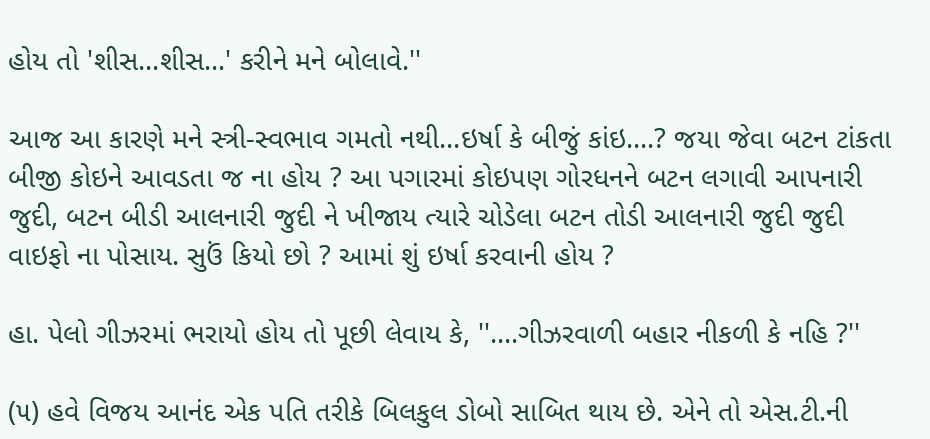હોય તો 'શીસ...શીસ...' કરીને મને બોલાવે.''

આજ આ કારણે મને સ્ત્રી-સ્વભાવ ગમતો નથી...ઇર્ષા કે બીજું કાંઇ....? જયા જેવા બટન ટાંકતા બીજી કોઇને આવડતા જ ના હોય ? આ પગારમાં કોઇપણ ગોરધનને બટન લગાવી આપનારી જુદી, બટન બીડી આલનારી જુદી ને ખીજાય ત્યારે ચોડેલા બટન તોડી આલનારી જુદી જુદી વાઇફો ના પોસાય. સુઉં કિયો છો ? આમાં શું ઇર્ષા કરવાની હોય ?

હા. પેલો ગીઝરમાં ભરાયો હોય તો પૂછી લેવાય કે, ''....ગીઝરવાળી બહાર નીકળી કે નહિ ?''

(૫) હવે વિજય આનંદ એક પતિ તરીકે બિલકુલ ડોબો સાબિત થાય છે. એને તો એસ.ટી.ની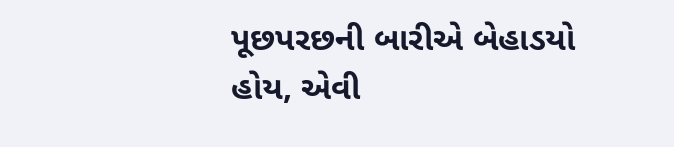પૂછપરછની બારીએ બેહાડયો હોય, એવી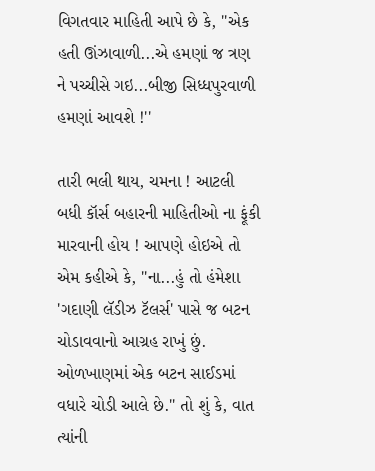વિગતવાર માહિતી આપે છે કે, ''એક હતી ઊંઝાવાળી...એ હમણાં જ ત્રણ ને પચ્ચીસે ગઇ...બીજી સિધ્ધપુરવાળી હમણાં આવશે !''

તારી ભલી થાય, ચમના ! આટલી બધી કૉર્સ બહારની માહિતીઓ ના ફૂંકી મારવાની હોય ! આપણે હોઇએ તો એમ કહીએ કે, ''ના...હું તો હંમેશા 'ગદાણી લૅડીઝ ટૅલર્સ' પાસે જ બટન ચોડાવવાનો આગ્રહ રાખું છું. ઓળખાણમાં એક બટન સાઈડમાં વધારે ચોડી આલે છે.'' તો શું કે, વાત ત્યાંની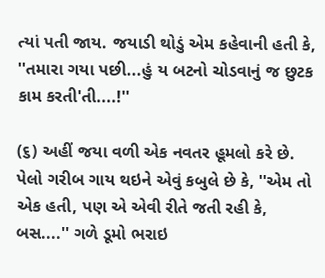ત્યાં પતી જાય. જયાડી થોડું એમ કહેવાની હતી કે, ''તમારા ગયા પછી...હું ય બટનો ચોડવાનું જ છુટક કામ કરતી'તી....!''

(૬) અહીં જયા વળી એક નવતર હૂમલો કરે છે. પેલો ગરીબ ગાય થઇને એવું કબુલે છે કે, ''એમ તો એક હતી, પણ એ એવી રીતે જતી રહી કે, બસ....'' ગળે ડૂમો ભરાઇ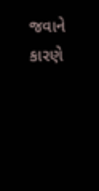જવાને કારણે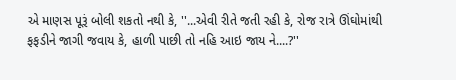એ માણસ પૂરૂં બોલી શકતો નથી કે, ''...એવી રીતે જતી રહી કે, રોજ રાત્રે ઊંઘોમાંથી ફફડીને જાગી જવાય કે, હાળી પાછી તો નહિ આઇ જાય ને....?''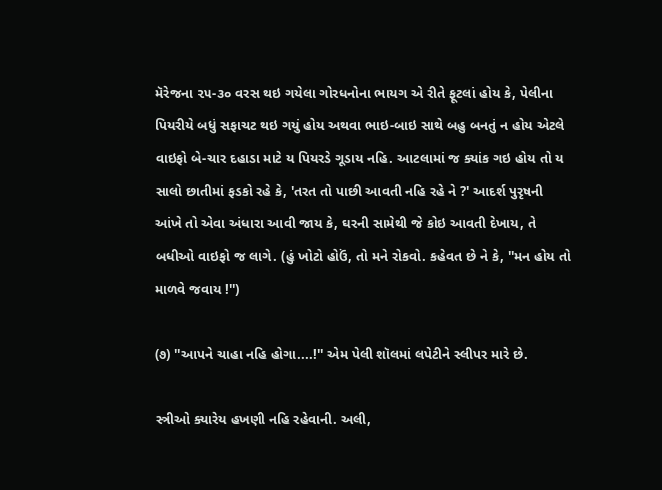મૅરેજના ૨૫-૩૦ વરસ થઇ ગયેલા ગોરધનોના ભાયગ એ રીતે ફૂટલાં હોય કે, પેલીના પિયરીયે બધું સફાચટ થઇ ગયું હોય અથવા ભાઇ-બાઇ સાથે બહુ બનતું ન હોય એટલે વાઇફો બે-ચાર દહાડા માટે ય પિયરડે ગૂડાય નહિ. આટલામાં જ ક્યાંક ગઇ હોય તો ય સાલો છાતીમાં ફડકો રહે કે, 'તરત તો પાછી આવતી નહિ રહે ને ?' આદર્શ પુરૃષની આંખે તો એવા અંધારા આવી જાય કે, ઘરની સામેથી જે કોઇ આવતી દેખાય, તે બધીઓ વાઇફો જ લાગે. (હું ખોટો હોઉં, તો મને રોકવો. કહેવત છે ને કે, ''મન હોય તો માળવે જવાય !'')

(૭) ''આપને ચાહા નહિ હોગા....!'' એમ પેલી શૉલમાં લપેટીને સ્લીપર મારે છે.

સ્ત્રીઓ ક્યારેય હખણી નહિ રહેવાની. અલી,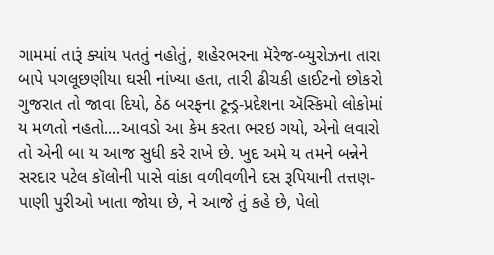ગામમાં તારૂં ક્યાંય પતતું નહોતું, શહેરભરના મૅરેજ-બ્યુરોઝના તારા બાપે પગલૂછણીયા ઘસી નાંખ્યા હતા, તારી ઢીચકી હાઈટનો છોકરો ગુજરાત તો જાવા દિયો, ઠેઠ બરફના ટૂન્ડ્ર-પ્રદેશના ઍસ્કિમો લોકોમાં ય મળતો નહતો....આવડો આ કેમ કરતા ભરઇ ગયો, એનો લવારો તો એની બા ય આજ સુધી કરે રાખે છે. ખુદ અમે ય તમને બન્નેને સરદાર પટેલ કૉલોની પાસે વાંકા વળીવળીને દસ રૂપિયાની તત્તણ-પાણી પુરીઓ ખાતા જોયા છે, ને આજે તું કહે છે, પેલો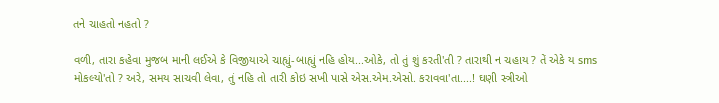તને ચાહતો નહતો ?

વળી, તારા કહેવા મુજબ માની લઈએ કે વિજીયાએ ચાહ્યું-બાહ્યું નહિ હોય...ઓકે, તો તું શું કરતી'તી ? તારાથી ન ચહાય ? તેં એકે ય sms મોકલ્યો'તો ? અરે, સમય સાચવી લેવા, તું નહિ તો તારી કોઇ સખી પાસે એસ.એમ.એસો. કરાવવા'તા....! ઘણી સ્ત્રીઓ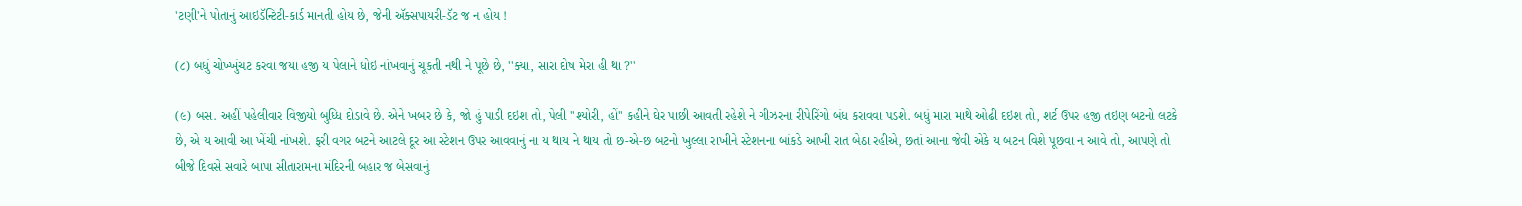'ટણી'ને પોતાનું આઇડૅન્ટિટી-કાર્ડ માનતી હોય છે, જેની ઍક્સપાયરી-ડૅટ જ ન હોય !

(૮) બધું ચોખ્ખુંચટ કરવા જયા હજી ય પેલાને ધોઇ નાંખવાનું ચૂકતી નથી ને પૂછે છે, ''ક્યા, સારા દોષ મેરા હી થા ?''

(૯) બસ. અહીં પહેલીવાર વિજીયો બુધ્ધિ દોડાવે છે. એને ખબર છે કે, જો હું પાડી દઇશ તો, પેલી ''શ્યોરી, હોં'' કહીને ઘેર પાછી આવતી રહેશે ને ગીઝરના રીપેરિંગો બંધ કરાવવા પડશે. બધું મારા માથે ઓઢી દઇશ તો, શર્ટ ઉપર હજી તઇણ બટનો લટકે છે, એ ય આવી આ ખેંચી નાંખશે. ફરી વગર બટને આટલે દૂર આ સ્ટેશન ઉપર આવવાનું ના ય થાય ને થાય તો છ-એ-છ બટનો ખુલ્લા રાખીને સ્ટેશનના બાંકડે આખી રાત બેઠા રહીએ, છતાં આના જેવી એકે ય બટન વિશે પૂછવા ન આવે તો, આપણે તો બીજે દિવસે સવારે બાપા સીતારામના મંદિરની બહાર જ બેસવાનું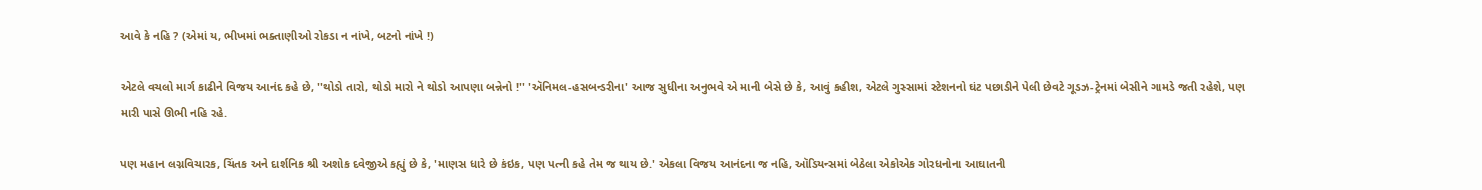આવે કે નહિ ? (એમાં ય, ભીખમાં ભક્તાણીઓ રોકડા ન નાંખે, બટનો નાંખે !)

એટલે વચલો માર્ગ કાઢીને વિજય આનંદ કહે છે, ''થોડો તારો, થોડો મારો ને થોડો આપણા બન્નેનો !'' 'ઍનિમલ-હસબન્ડરીના' આજ સુધીના અનુભવે એ માની બેસે છે કે, આવું કહીશ, એટલે ગુસ્સામાં સ્ટેશનનો ઘંટ પછાડીને પેલી છેવટે ગૂડઝ-ટ્રેનમાં બેસીને ગામડે જતી રહેશે, પણ મારી પાસે ઊભી નહિ રહે.

પણ મહાન લગ્નવિચારક, ચિંતક અને દાર્શનિક શ્રી અશોક દવેજીએ કહ્યું છે કે, 'માણસ ધારે છે કંઇક, પણ પત્ની કહે તેમ જ થાય છે.' એકલા વિજય આનંદના જ નહિ, ઑડિયન્સમાં બેઠેલા એકોએક ગોરધનોના આઘાતની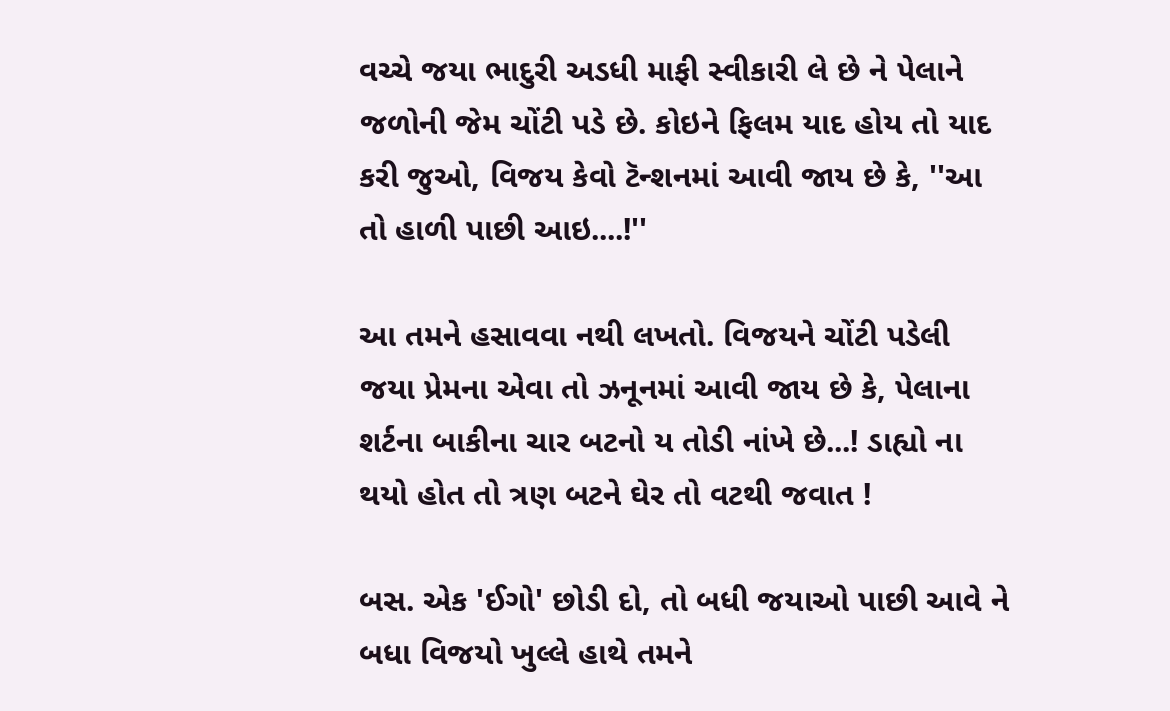વચ્ચે જયા ભાદુરી અડધી માફી સ્વીકારી લે છે ને પેલાને જળોની જેમ ચોંટી પડે છે. કોઇને ફિલમ યાદ હોય તો યાદ કરી જુઓ, વિજય કેવો ટૅન્શનમાં આવી જાય છે કે, ''આ તો હાળી પાછી આઇ....!''

આ તમને હસાવવા નથી લખતો. વિજયને ચોંટી પડેલી જયા પ્રેમના એવા તો ઝનૂનમાં આવી જાય છે કે, પેલાના શર્ટના બાકીના ચાર બટનો ય તોડી નાંખે છે...! ડાહ્યો ના થયો હોત તો ત્રણ બટને ઘેર તો વટથી જવાત !

બસ. એક 'ઈગો' છોડી દો, તો બધી જયાઓ પાછી આવે ને બધા વિજયો ખુલ્લે હાથે તમને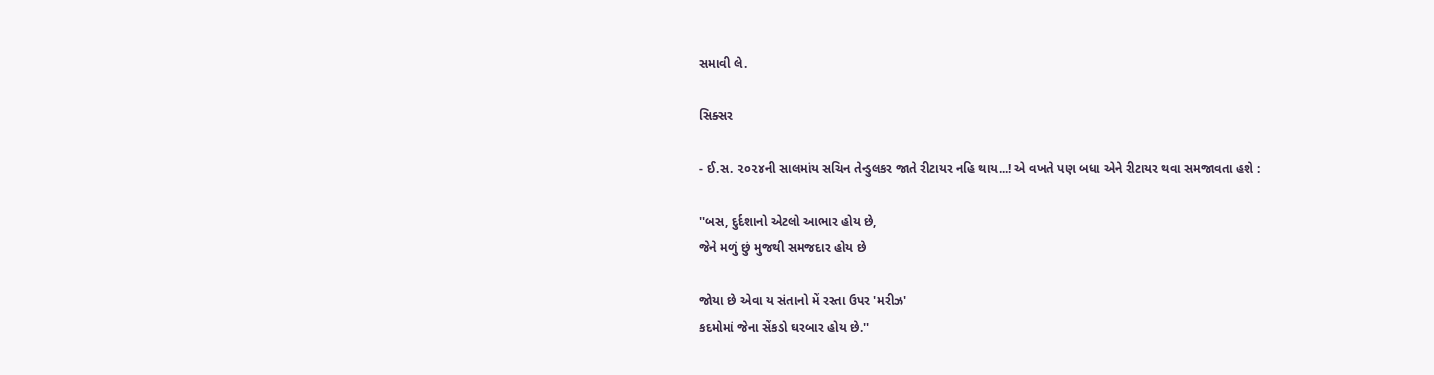સમાવી લે.

સિક્સર

- ઈ.સ. ૨૦૨૪ની સાલમાંય સચિન તેન્ડુલકર જાતે રીટાયર નહિ થાય...! એ વખતે પણ બધા એને રીટાયર થવા સમજાવતા હશે :

''બસ, દુર્દશાનો એટલો આભાર હોય છે,
જેને મળું છું મુજથી સમજદાર હોય છે

જોયા છે એવા ય સંતાનો મેં રસ્તા ઉપર 'મરીઝ'
કદમોમાં જેના સેંકડો ઘરબાર હોય છે.''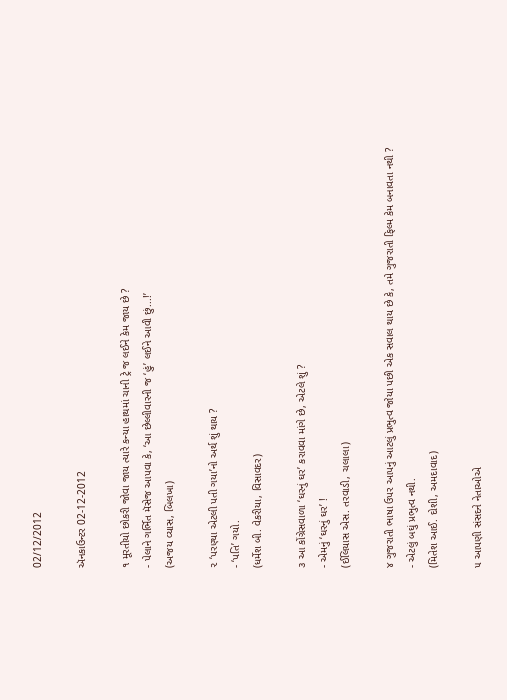02/12/2012

ઍનકાઉન્ટર 02-12-2012

૧ મૂરતીયો છોકરી જોવા જાય ત્યારે કન્યા હાથમાં ચાની ટ્રે જ લઈને કેમ જાય છે ?
- પેલાને ગર્ભિત મૅસેજ આપવા કે, ‘આ છેલ્લીવારની જ ‘હું’ લઈને આવી છું...!’
(અજય વ્યાસ, બિલખા)

૨ ‘પરણ્યા એટલી પતી ગયા’નો અર્થ શું થાય ?
- ‘પતિ’ ગયો.
(ધર્મેશ બી. વેકરીયા, વિસાવદર)

૩ આ કોંગ્રેસવાળા ‘ઘરનું ઘર’ કરાવવા માંગે છે, એટલે શું ?
- એમનું ‘ઘરનું ઘર’ !
(ઈલિયાસ એસ. તરવાડી, ચલાલા)

૪ ગુજરાતી ભાષા ઉપર આપનું આટલું પ્રભુત્વ જોયા પછી એક સવાલ થાય છે કે, તમે ગુજરાતી ફિલ્મ કેમ બનાવતા નથી ?
- એટલું બઘું પ્રભુત્વ નથી.
(મિતેશ આઈ. દોશી, અમદાવાદ)

૫ આપણી સંસદને નેતાઓએ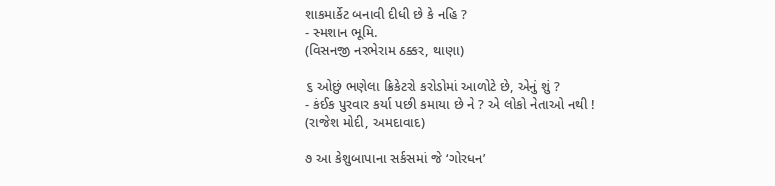શાકમાર્કેટ બનાવી દીધી છે કે નહિ ?
- સ્મશાન ભૂમિ.
(વિસનજી નરભેરામ ઠક્કર, થાણા)

૬ ઓછું ભણેલા ક્રિકેટરો કરોડોમાં આળોટે છે, એનું શું ?
- કંઈક પુરવાર કર્યા પછી કમાયા છે ને ? એ લોકો નેતાઓ નથી !
(રાજેશ મોદી, અમદાવાદ)

૭ આ કેશુબાપાના સર્કસમાં જે ‘ગોરધન’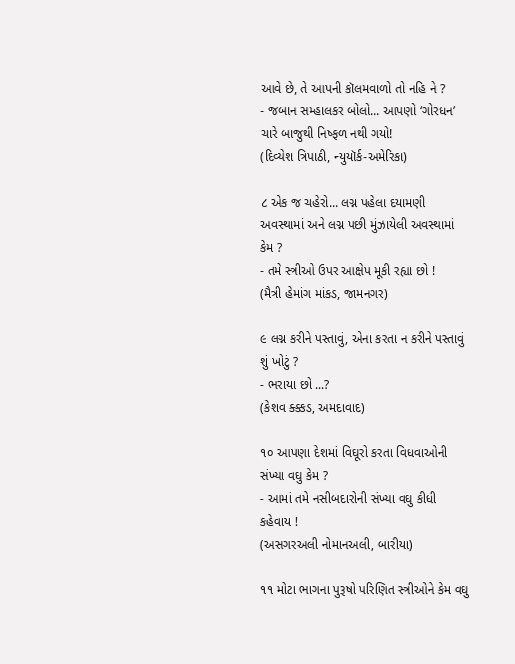આવે છે, તે આપની કૉલમવાળો તો નહિ ને ?
- જબાન સમ્હાલકર બોલો... આપણો ‘ગોરધન’ ચારે બાજુથી નિષ્ફળ નથી ગયો!
(દિવ્યેશ ત્રિપાઠી, ન્યુયૉર્ક-અમેરિકા)

૮ એક જ ચહેરો... લગ્ન પહેલા દયામણી અવસ્થામાં અને લગ્ન પછી મુંઝાયેલી અવસ્થામાં કેમ ?
- તમે સ્ત્રીઓ ઉપર આક્ષેપ મૂકી રહ્યા છો !
(મૈત્રી હેમાંગ માંકડ, જામનગર)

૯ લગ્ન કરીને પસ્તાવું, એના કરતા ન કરીને પસ્તાવું શું ખોટું ?
- ભરાયા છો ...?
(કેશવ ક્ક્કડ, અમદાવાદ)

૧૦ આપણા દેશમાં વિઘૂરો કરતા વિધવાઓની સંખ્યા વઘુ કેમ ?
- આમાં તમે નસીબદારોની સંખ્યા વઘુ કીધી કહેવાય !
(અસગરઅલી નોમાનઅલી, બારીયા)

૧૧ મોટા ભાગના પુરૂષો પરિણિત સ્ત્રીઓને કેમ વઘુ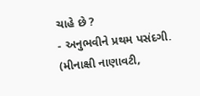ચાહે છે ?
- અનુભવીને પ્રથમ પસંદગી.
(મીનાક્ષી નાણાવટી,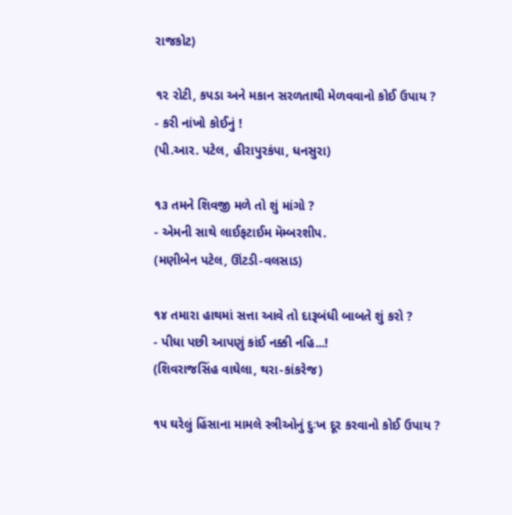રાજકોટ)

૧૨ રોટી, કપડા અને મકાન સરળતાથી મેળવવાનો કોઈ ઉપાય ?
- કરી નાંખો કોઈનું !
(પી.આર. પટેલ, હીરાપુરકંપા, ધનસુરા)

૧૩ તમને શિવજી મળે તો શું માંગો ?
- એમની સાથે લાઈફટાઈમ મૅમ્બરશીપ.
(મણીબેન પટેલ, ઊંટડી-વલસાડ)

૧૪ તમારા હાથમાં સત્તા આવે તો દારૂબંધી બાબતે શું કરો ?
- પીધા પછી આપણું કાંઈ નક્કી નહિ...!
(શિવરાજસિંહ વાઘેલા, થરા-કાંકરેજ)

૧૫ ઘરેલું હિંસાના મામલે સ્ત્રીઓનું દુઃખ દૂર કરવાનો કોઈ ઉપાય ?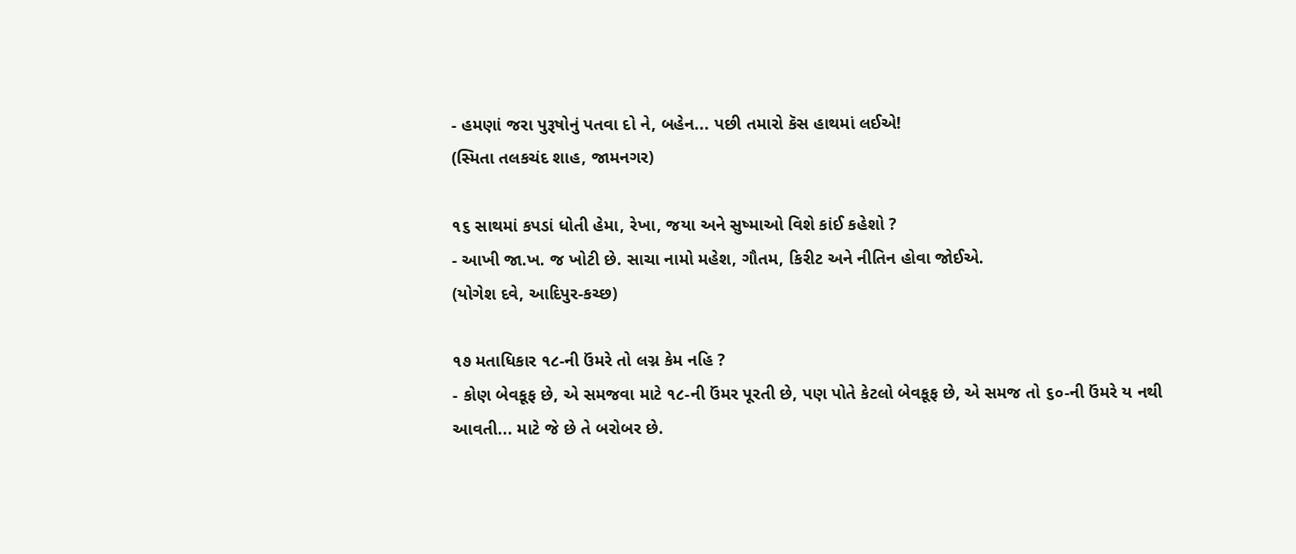- હમણાં જરા પુરૂષોનું પતવા દો ને, બહેન... પછી તમારો કૅસ હાથમાં લઈએ!
(સ્મિતા તલકચંદ શાહ, જામનગર)

૧૬ સાથમાં કપડાં ધોતી હેમા, રેખા, જયા અને સુષ્માઓ વિશે કાંઈ કહેશો ?
- આખી જા.ખ. જ ખોટી છે. સાચા નામો મહેશ, ગૌતમ, કિરીટ અને નીતિન હોવા જોઈએ.
(યોગેશ દવે, આદિપુર-કચ્છ)

૧૭ મતાધિકાર ૧૮-ની ઉંમરે તો લગ્ન કેમ નહિ ?
- કોણ બેવકૂફ છે, એ સમજવા માટે ૧૮-ની ઉંમર પૂરતી છે, પણ પોતે કેટલો બેવકૂફ છે, એ સમજ તો ૬૦-ની ઉંમરે ય નથી આવતી... માટે જે છે તે બરોબર છે.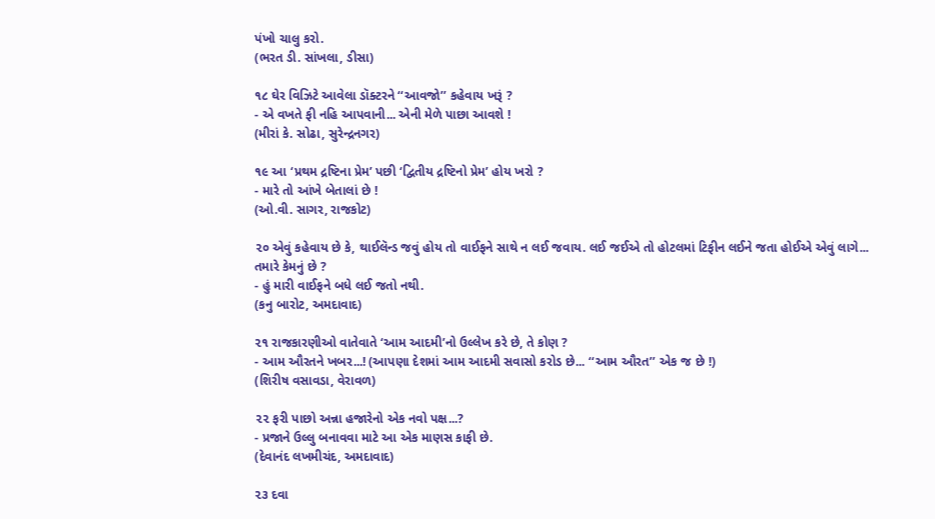પંખો ચાલુ કરો.
(ભરત ડી. સાંખલા, ડીસા)

૧૮ ઘેર વિઝિટે આવેલા ડૉક્ટરને ‘‘આવજો’’ કહેવાય ખરૂં ?
- એ વખતે ફી નહિ આપવાની... એની મેળે પાછા આવશે !
(મીરાં કે. સોઢા, સુરેન્દ્રનગર)

૧૯ આ ‘પ્રથમ દ્રષ્ટિના પ્રેમ’ પછી ‘દ્વિતીય દ્રષ્ટિનો પ્રેમ’ હોય ખરો ?
- મારે તો આંખે બેતાલાં છે !
(ઓ.વી. સાગર, રાજકોટ)

૨૦ એવું કહેવાય છે કે, થાઈલૅન્ડ જવું હોય તો વાઈફને સાથે ન લઈ જવાય. લઈ જઈએ તો હોટલમાં ટિફીન લઈને જતા હોઈએ એવું લાગે... તમારે કેમનું છે ?
- હું મારી વાઈફને બધે લઈ જતો નથી.
(કનુ બારોટ, અમદાવાદ)

૨૧ રાજકારણીઓ વાતેવાતે ‘આમ આદમી’નો ઉલ્લેખ કરે છે, તે કોણ ?
- આમ ઔરતને ખબર...! (આપણા દેશમાં આમ આદમી સવાસો કરોડ છે... ‘‘આમ ઔરત’’ એક જ છે !)
(શિરીષ વસાવડા, વેરાવળ)

૨૨ ફરી પાછો અન્ના હજારેનો એક નવો પક્ષ...?
- પ્રજાને ઉલ્લુ બનાવવા માટે આ એક માણસ કાફી છે.
(દેવાનંદ લખમીચંદ, અમદાવાદ)

૨૩ દવા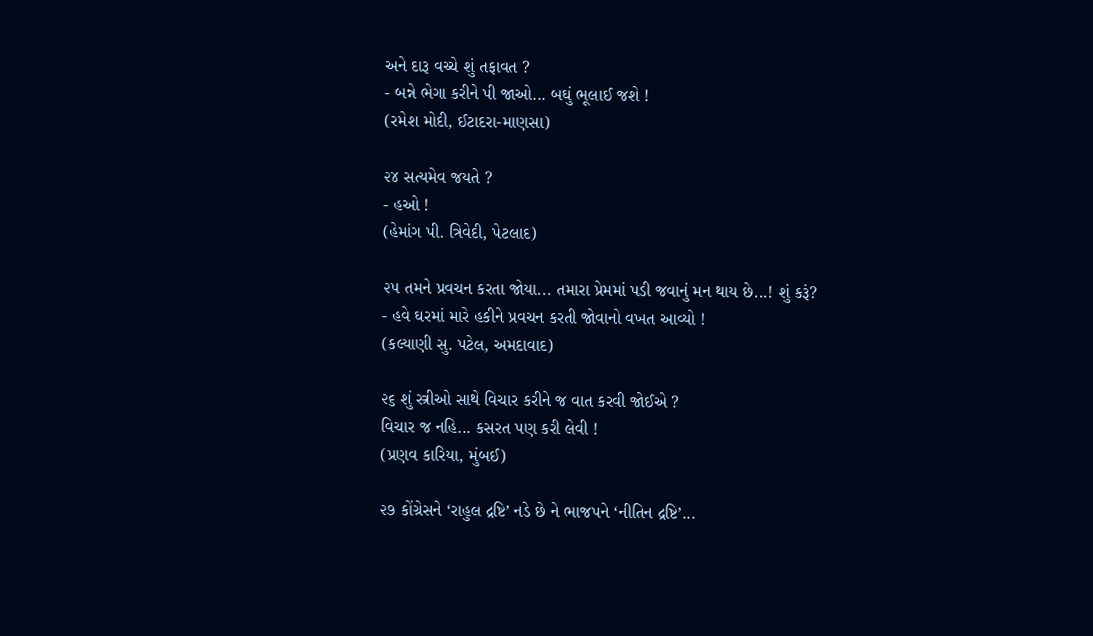અને દારૂ વચ્ચે શું તફાવત ?
- બન્ને ભેગા કરીને પી જાઓ... બઘું ભૂલાઈ જશે !
(રમેશ મોદી, ઈટાદરા-માણસા)

૨૪ સત્યમેવ જયતે ?
- હઓ !
(હેમાંગ પી. ત્રિવેદી, પેટલાદ)

૨૫ તમને પ્રવચન કરતા જોયા... તમારા પ્રેમમાં પડી જવાનું મન થાય છે...! શું કરૂં?
- હવે ઘરમાં મારે હકીને પ્રવચન કરતી જોવાનો વખત આવ્યો !
(કલ્યાણી સુ. પટેલ, અમદાવાદ)

૨૬ શું સ્ત્રીઓ સાથે વિચાર કરીને જ વાત કરવી જોઈએ ?
વિચાર જ નહિ... કસરત પણ કરી લેવી !
(પ્રણવ કારિયા, મુંબઈ)

૨૭ કોંગ્રેસને ‘રાહુલ દ્રષ્ટિ’ નડે છે ને ભાજપને ‘નીતિન દ્રષ્ટિ’...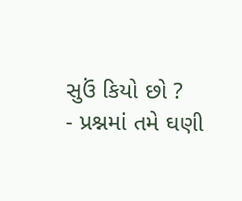સુઉં કિયો છો ?
- પ્રશ્નમાં તમે ઘણી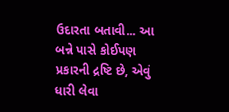ઉદારતા બતાવી... આ બન્ને પાસે કોઈપણ પ્રકારની દ્રષ્ટિ છે, એવું ધારી લેવા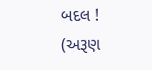બદલ !
(અરૂણ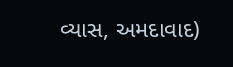વ્યાસ, અમદાવાદ)